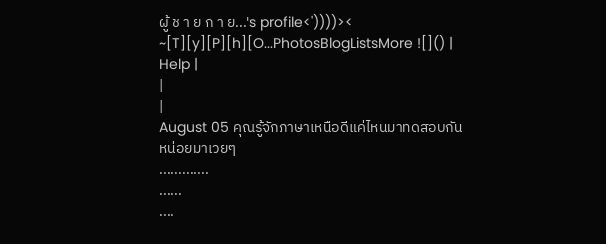ผู้ ช า ย ก า ย...'s profile<'))))>< ~[T][y][P][h][O...PhotosBlogListsMore ![]() | Help |
|
|
August 05 คุณรู้จักภาษาเหนือดีแค่ไหนมาทดสอบกันหน่อยมาเวยๆ
.............
......
....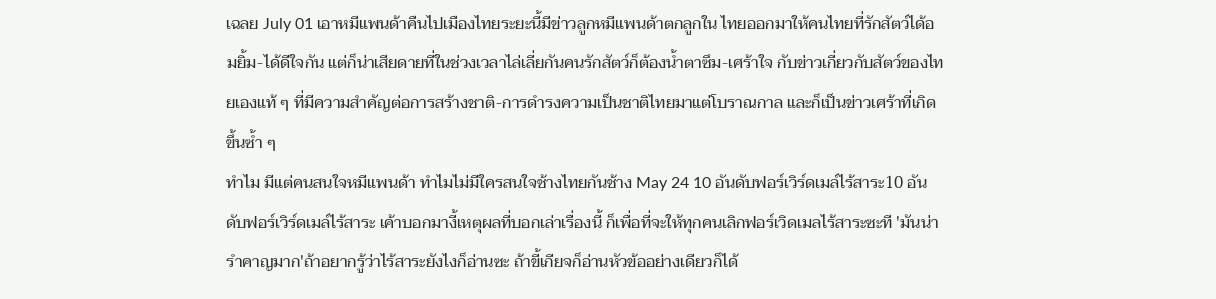เฉลย July 01 เอาหมีแพนด้าคืนไปเมืองไทยระยะนี้มีข่าวลูกหมีแพนด้าตกลูกใน ไทยออกมาให้คนไทยที่รักสัตว์ได้อมยิ้ม-ได้ดีใจกัน แต่ก็น่าเสียดายที่ในช่วงเวลาไล่เลี่ยกันคนรักสัตว์ก็ต้องน้ำตาซึม-เศร้าใจ กับข่าวเกี่ยวกับสัตว์ของไทยเองแท้ ๆ ที่มีความสำคัญต่อการสร้างชาติ-การดำรงความเป็นชาติไทยมาแต่โบราณกาล และก็เป็นข่าวเศร้าที่เกิดขึ้นซ้ำ ๆ
ทำไม มีแต่คนสนใจหมีแพนด้า ทำไมไม่มีใครสนใจช้างไทยกันช้าง May 24 10 อันดับฟอร์เวิร์ดเมล์ไร้สาระ10 อันดับฟอร์เวิร์ดเมล์ไร้สาระ เค้าบอกมางี้เหตุผลที่บอกเล่าเรื่องนี้ ก็เพื่อที่จะให้ทุกคนเลิกฟอร์เวิดเมลไร้สาระซะที 'มันน่ารำคาญมาก'ถ้าอยากรู้ว่าไร้สาระยังไงก็อ่านซะ ถ้าขี้เกียจก็อ่านหัวข้ออย่างเดียวก็ได้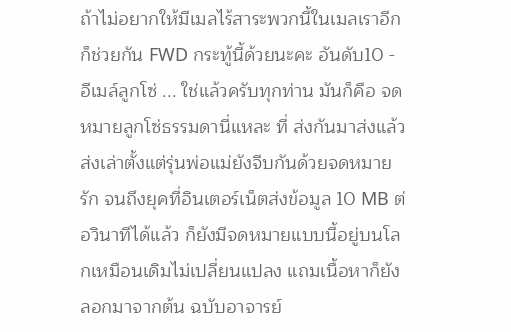ถ้าไม่อยากให้มีเมลไร้สาระพวกนี้ในเมลเราอีกก็ช่วยกัน FWD กระทู้นี้ด้วยนะคะ อันดับ10 - อีเมล์ลูกโซ่ ... ใช่แล้วครับทุกท่าน มันก็คือ จดหมายลูกโซ่ธรรมดานี่แหละ ที่ ส่งกันมาส่งแล้วส่งเล่าตั้งแต่รุ่นพ่อแม่ยังจีบกันด้วยจดหมายรัก จนถึงยุคที่อินเตอร์เน็ตส่งข้อมูล 10 MB ต่อวินาทีได้แล้ว ก็ยังมีจดหมายแบบนี้อยู่บนโลกเหมือนเดิมไม่เปลี่ยนแปลง แถมเนื้อหาก็ยังลอกมาจากต้น ฉบับอาจารย์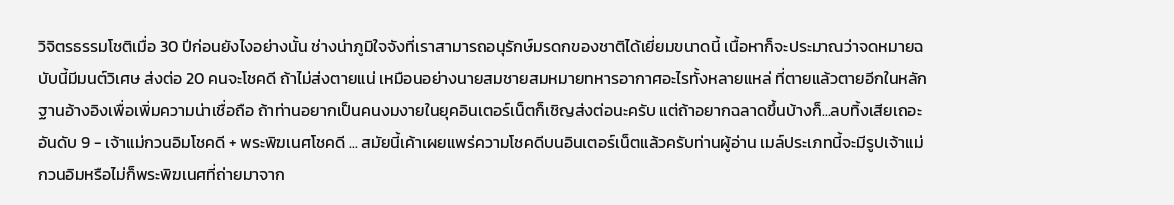วิจิตรธรรมโชติเมื่อ 30 ปีก่อนยังไงอย่างนั้น ช่างน่าภูมิใจจังที่เราสามารถอนุรักษ์มรดกของชาติได้เยี่ยมขนาดนี้ เนื้อหาก็จะประมาณว่าจดหมายฉบับนี้มีมนต์วิเศษ ส่งต่อ 20 คนจะโชคดี ถ้าไม่ส่งตายแน่ เหมือนอย่างนายสมชายสมหมายทหารอากาศอะไรทั้งหลายแหล่ ที่ตายแล้วตายอีกในหลักฐานอ้างอิงเพื่อเพิ่มความน่าเชื่อถือ ถ้าท่านอยากเป็นคนงมงายในยุคอินเตอร์เน็ตก็เชิญส่งต่อนะครับ แต่ถ้าอยากฉลาดขึ้นบ้างก็...ลบทิ้งเสียเถอะ อันดับ 9 - เจ้าแม่กวนอิมโชคดี + พระพิฆเนศโชคดี ... สมัยนี้เค้าเผยแพร่ความโชคดีบนอินเตอร์เน็ตแล้วครับท่านผู้อ่าน เมล์ประเภทนี้จะมีรูปเจ้าแม่กวนอิมหรือไม่ก็พระพิฆเนศที่ถ่ายมาจาก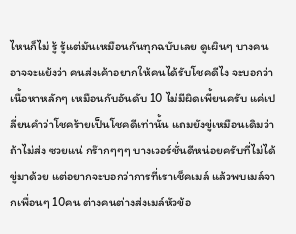ไหนก็ไม่ รู้ รู้แต่มันเหมือนกันทุกฉบับเลย ดูเผินๆ บางคนอาจจะแย้งว่า คนส่งเค้าอยากให้คนได้รับโชคดีไง จะบอกว่าเนื้อหาหลักๆ เหมือนกับอันดับ 10 ไม่มีผิดเพี้ยนครับ แค่เปลี่ยนคำว่าโชคร้ายเป็นโชคดีเท่านั้น แถมยังขู่เหมือนเดิมว่าถ้าไม่ส่ง ซวยแน่ กร๊ากๆๆๆ บางเวอร์ชั่นดีหน่อยครับที่ไม่ได้ขู่มาด้วย แต่อยากจะบอกว่าการที่เราเช็คเมล์ แล้วพบเมล์จากเพื่อนๆ 10คน ต่างคนต่างส่งเมล์หัวข้อ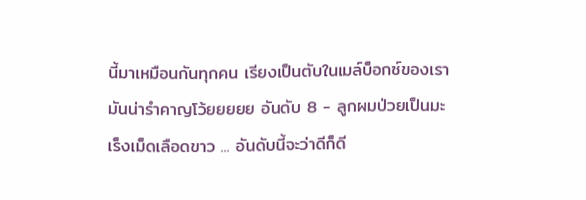นี้มาเหมือนกันทุกคน เรียงเป็นตับในเมล์บ็อกซ์ของเรามันน่ารำคาญโว้ยยยยย อันดับ 8 - ลูกผมป่วยเป็นมะเร็งเม็ดเลือดขาว ... อันดับนี้จะว่าดีก็ดี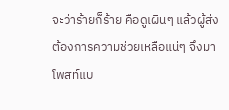จะว่าร้ายก็ร้าย คือดูเผินๆ แล้วผู้ส่งต้องการความช่วยเหลือแน่ๆ จึงมาโพสท์แบ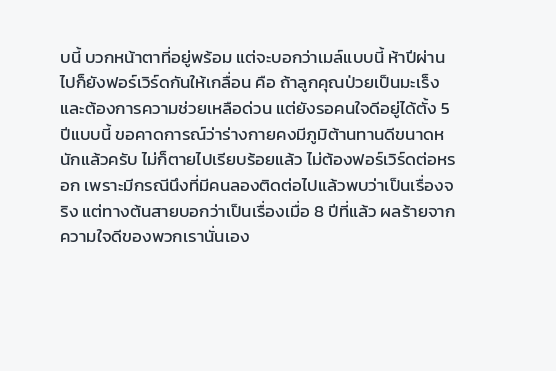บนี้ บวกหน้าตาที่อยู่พร้อม แต่จะบอกว่าเมล์แบบนี้ ห้าปีผ่านไปก็ยังฟอร์เวิร์ดกันให้เกลื่อน คือ ถ้าลูกคุณป่วยเป็นมะเร็งและต้องการความช่วยเหลือด่วน แต่ยังรอคนใจดีอยู่ได้ตั้ง 5 ปีแบบนี้ ขอคาดการณ์ว่าร่างกายคงมีภูมิต้านทานดีขนาดหนักแล้วครับ ไม่ก็ตายไปเรียบร้อยแล้ว ไม่ต้องฟอร์เวิร์ดต่อหรอก เพราะมีกรณีนึงที่มีคนลองติดต่อไปแล้วพบว่าเป็นเรื่องจริง แต่ทางต้นสายบอกว่าเป็นเรื่องเมื่อ 8 ปีที่แล้ว ผลร้ายจากความใจดีของพวกเรานั่นเอง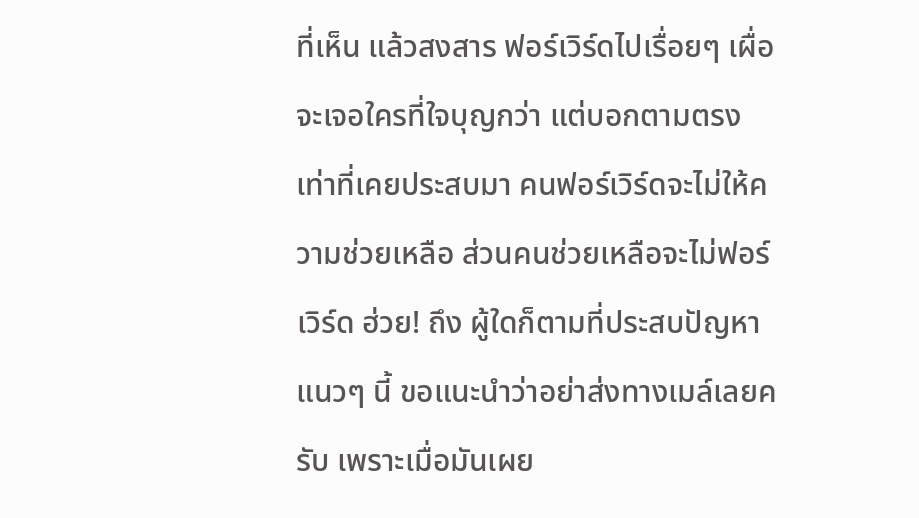ที่เห็น แล้วสงสาร ฟอร์เวิร์ดไปเรื่อยๆ เผื่อจะเจอใครที่ใจบุญกว่า แต่บอกตามตรง เท่าที่เคยประสบมา คนฟอร์เวิร์ดจะไม่ให้ความช่วยเหลือ ส่วนคนช่วยเหลือจะไม่ฟอร์เวิร์ด ฮ่วย! ถึง ผู้ใดก็ตามที่ประสบปัญหาแนวๆ นี้ ขอแนะนำว่าอย่าส่งทางเมล์เลยครับ เพราะเมื่อมันเผย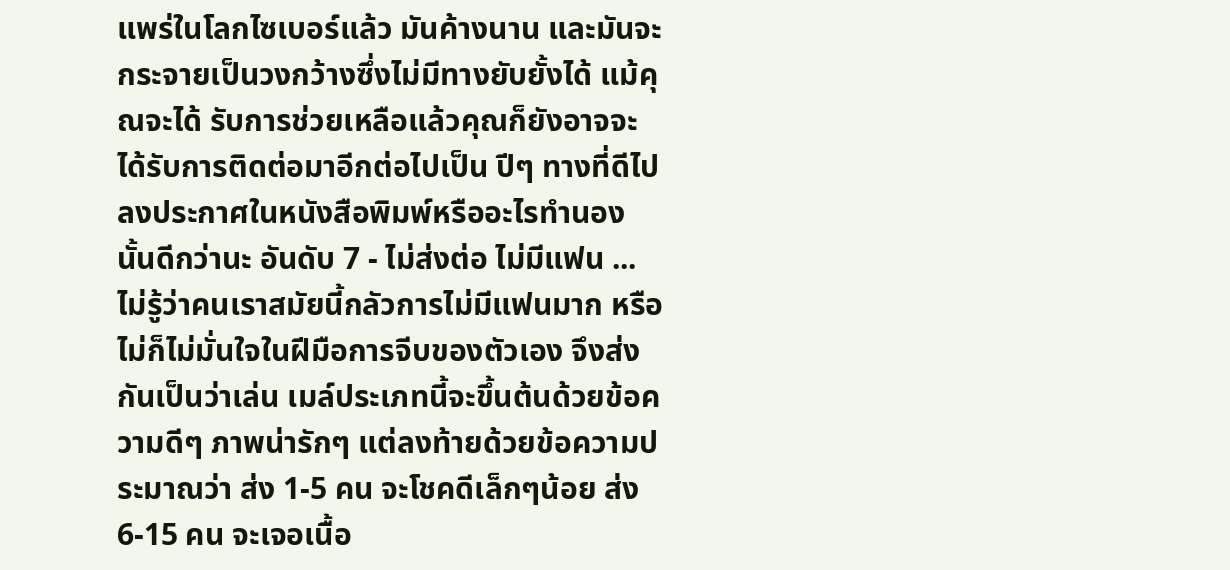แพร่ในโลกไซเบอร์แล้ว มันค้างนาน และมันจะกระจายเป็นวงกว้างซึ่งไม่มีทางยับยั้งได้ แม้คุณจะได้ รับการช่วยเหลือแล้วคุณก็ยังอาจจะได้รับการติดต่อมาอีกต่อไปเป็น ปีๆ ทางที่ดีไปลงประกาศในหนังสือพิมพ์หรืออะไรทำนองนั้นดีกว่านะ อันดับ 7 - ไม่ส่งต่อ ไม่มีแฟน ... ไม่รู้ว่าคนเราสมัยนี้กลัวการไม่มีแฟนมาก หรือไม่ก็ไม่มั่นใจในฝีมือการจีบของตัวเอง จึงส่งกันเป็นว่าเล่น เมล์ประเภทนี้จะขึ้นต้นด้วยข้อความดีๆ ภาพน่ารักๆ แต่ลงท้ายด้วยข้อความประมาณว่า ส่ง 1-5 คน จะโชคดีเล็กๆน้อย ส่ง 6-15 คน จะเจอเนื้อ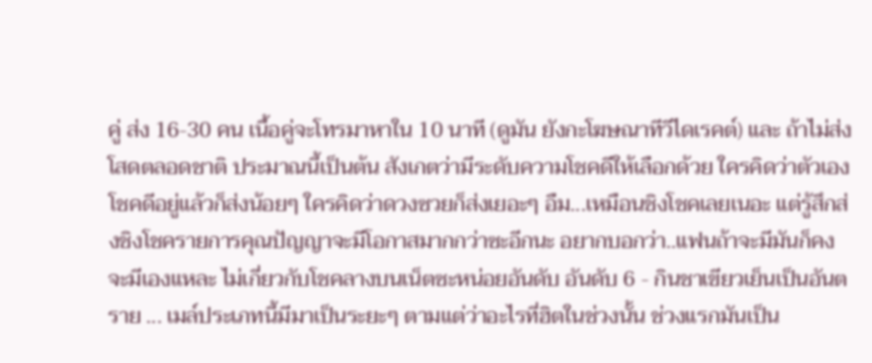คู่ ส่ง 16-30 คน เนื้อคู่จะโทรมาหาใน 10 นาที (ดูมัน ยังกะโฆษณาทีวีไดเรคต์) และ ถ้าไม่ส่ง โสดตลอดชาติ ประมาณนี้เป็นต้น สังเกตว่ามีระดับความโชคดีให้เลือกด้วย ใครคิดว่าตัวเองโชคดีอยู่แล้วก็ส่งน้อยๆ ใครคิดว่าดวงซวยก็ส่งเยอะๆ อืม...เหมือนชิงโชคเลยเนอะ แต่รู้สึกส่งชิงโชครายการคุณปัญญาจะมีโอกาสมากกว่าซะอีกนะ อยากบอกว่า..แฟนถ้าจะมีมันก็คงจะมีเองแหละ ไม่เกี่ยวกับโชคลางบนเน็ตซะหน่อยอันดับ อันดับ 6 - กินชาเขียวเย็นเป็นอันตราย ... เมล์ประเภทนี้มีมาเป็นระยะๆ ตามแต่ว่าอะไรที่ฮิตในช่วงนั้น ช่วงแรกมันเป็น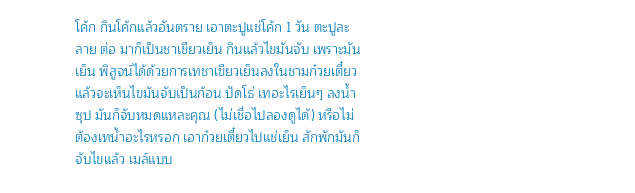โค้ก กินโค้กแล้วอันตราย เอาตะปูแช่โค้ก 1 วัน ตะปูละลาย ต่อ มาก็เป็นชาเขียวเย็น กินแล้วไขมันจับ เพราะมันเย็น พิสูจน์ได้ด้วยการเทชาเขียวเย็นลงในชามก๋วยเตี๋ยว แล้วจะเห็นไขมันจับเป็นก้อน ปัดโธ่ เทอะไรเย็นๆ ลงน้ำซุป มันก็จับหมดแหละคุณ (ไม่เชื่อไปลองดูได้) หรือไม่ต้องเทน้ำอะไรหรอก เอาก๋วยเตี๋ยวไปแช่เย็น สักพักมันก็จับไขแล้ว เมล์แบบ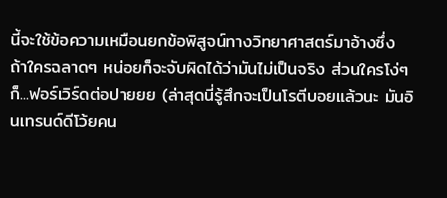นี้จะใช้ข้อความเหมือนยกข้อพิสูจน์ทางวิทยาศาสตร์มาอ้างซึ่ง ถ้าใครฉลาดๆ หน่อยก็จะจับผิดได้ว่ามันไม่เป็นจริง ส่วนใครโง่ๆ ก็...ฟอร์เวิร์ดต่อปายยย (ล่าสุดนี่รู้สึกจะเป็นโรตีบอยแล้วนะ มันอินเทรนด์ดีโว้ยคน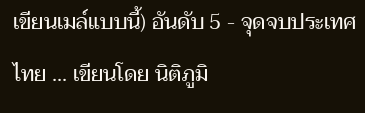เขียนเมล์แบบนี้) อันดับ 5 - จุดจบประเทศไทย ... เขียนโดย นิติภูมิ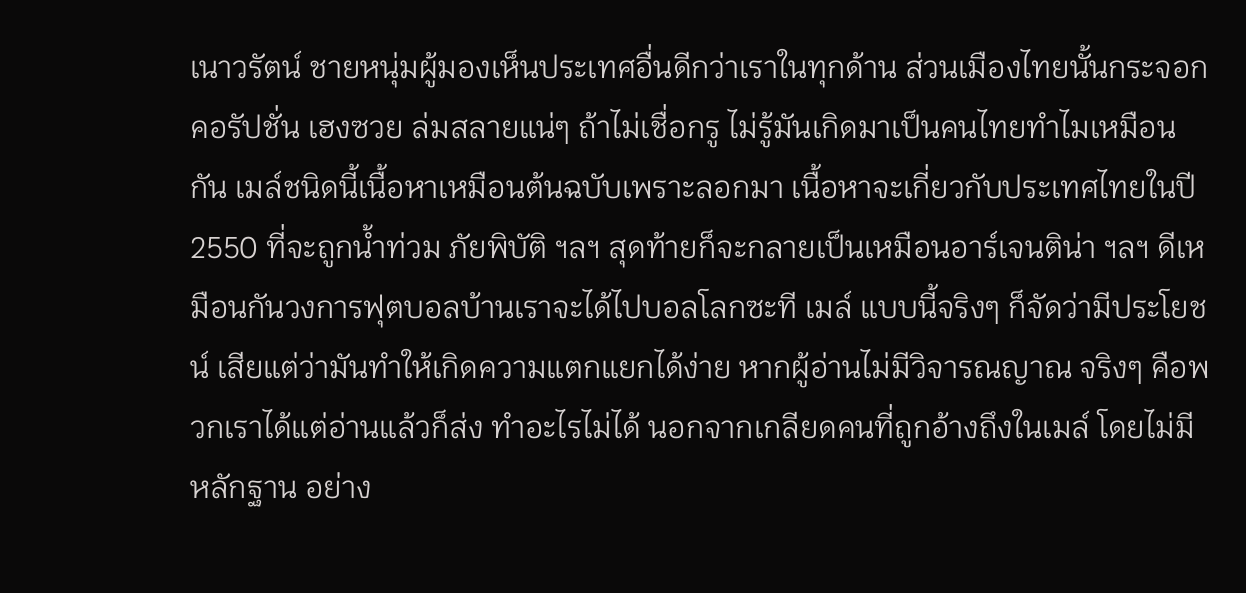เนาวรัตน์ ชายหนุ่มผู้มองเห็นประเทศอื่นดีกว่าเราในทุกด้าน ส่วนเมืองไทยนั้นกระจอก คอรัปชั่น เฮงซวย ล่มสลายแน่ๆ ถ้าไม่เชื่อกรู ไม่รู้มันเกิดมาเป็นคนไทยทำไมเหมือนกัน เมล์ชนิดนี้เนื้อหาเหมือนต้นฉบับเพราะลอกมา เนื้อหาจะเกี่ยวกับประเทศไทยในปี 2550 ที่จะถูกน้ำท่วม ภัยพิบัติ ฯลฯ สุดท้ายก็จะกลายเป็นเหมือนอาร์เจนติน่า ฯลฯ ดีเหมือนกันวงการฟุตบอลบ้านเราจะได้ไปบอลโลกซะที เมล์ แบบนี้จริงๆ ก็จัดว่ามีประโยชน์ เสียแต่ว่ามันทำให้เกิดความแตกแยกได้ง่าย หากผู้อ่านไม่มีวิจารณญาณ จริงๆ คือพวกเราได้แต่อ่านแล้วก็ส่ง ทำอะไรไม่ได้ นอกจากเกลียดคนที่ถูกอ้างถึงในเมล์ โดยไม่มีหลักฐาน อย่าง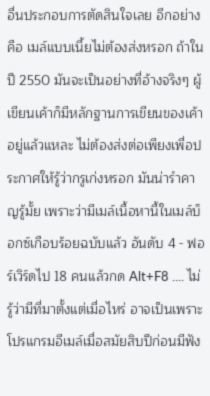อื่นประกอบการตัดสินใจเลย อีกอย่างคือ เมล์แบบเนี้ยไม่ต้องส่งหรอก ถ้าในปี 2550 มันจะเป็นอย่างที่อ้างจริงๆ ผู้เขียนเค้าก็มีหลักฐานการเขียนของเค้าอยู่แล้วแหละ ไม่ต้องส่งต่อเพียงเพื่อประกาศให้รู้ว่ากรูเก่งหรอก มันน่ารำคาญรู้มั้ย เพราะว่ามีเมล์เนื้อหานี้ในเมล์บ็อกซ์เกือบร้อยฉบับแล้ว อันดับ 4 - ฟอร์เวิร์ดไป 18 คนแล้วกด Alt+F8 .... ไม่รู้ว่ามีที่มาตั้งแต่เมื่อไหร่ อาจเป็นเพราะโปรแกรมอีเมล์เมื่อสมัยสิบปีก่อนมีฟัง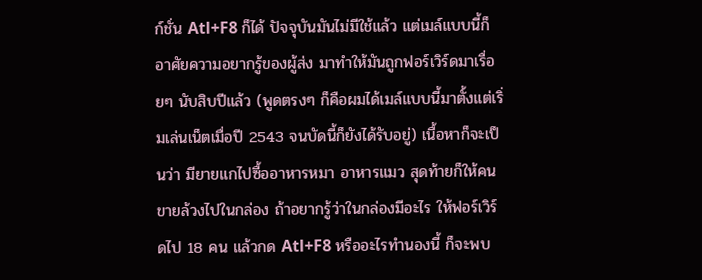ก์ชั่น Atl+F8 ก็ได้ ปัจจุบันมันไม่มีใช้แล้ว แต่เมล์แบบนี้ก็อาศัยความอยากรู้ของผู้ส่ง มาทำให้มันถูกฟอร์เวิร์ดมาเรื่อยๆ นับสิบปีแล้ว (พูดตรงๆ ก็คือผมได้เมล์แบบนี้มาตั้งแต่เริ่มเล่นเน็ตเมื่อปี 2543 จนบัดนี้ก็ยังได้รับอยู่) เนื้อหาก็จะเป็นว่า มียายแกไปซื้ออาหารหมา อาหารแมว สุดท้ายก็ให้คนขายล้วงไปในกล่อง ถ้าอยากรู้ว่าในกล่องมีอะไร ให้ฟอร์เวิร์ดไป 18 คน แล้วกด Atl+F8 หรืออะไรทำนองนี้ ก็จะพบ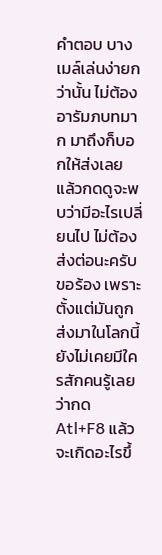คำตอบ บางเมล์เล่นง่ายกว่านั้น ไม่ต้องอารัมภบทมาก มาถึงก็บอกให้ส่งเลย แล้วกดดูจะพบว่ามีอะไรเปลี่ยนไป ไม่ต้องส่งต่อนะครับ ขอร้อง เพราะตั้งแต่มันถูกส่งมาในโลกนี้ ยังไม่เคยมีใครสักคนรู้เลยว่ากด Atl+F8 แล้วจะเกิดอะไรขึ้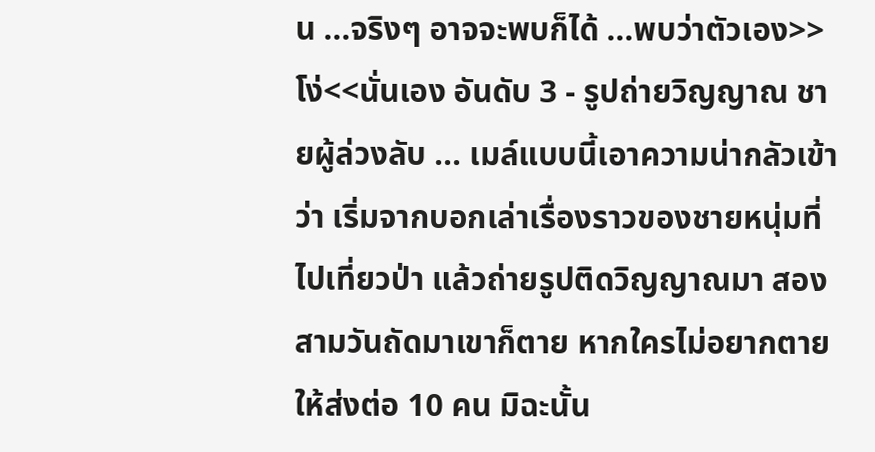น ...จริงๆ อาจจะพบก็ได้ ...พบว่าตัวเอง>>โง่<<นั่นเอง อันดับ 3 - รูปถ่ายวิญญาณ ชายผู้ล่วงลับ ... เมล์แบบนี้เอาความน่ากลัวเข้าว่า เริ่มจากบอกเล่าเรื่องราวของชายหนุ่มที่ไปเที่ยวป่า แล้วถ่ายรูปติดวิญญาณมา สองสามวันถัดมาเขาก็ตาย หากใครไม่อยากตาย ให้ส่งต่อ 10 คน มิฉะนั้น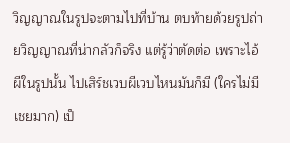วิญญาณในรูปจะตามไปที่บ้าน ตบท้ายด้วยรูปถ่ายวิญญาณที่น่ากลัวก็จริง แต่รู้ว่าตัดต่อ เพราะไอ้ผีในรูปนั้น ไปเสิร์ชเวบผีเวบไหนมันก็มี (ใครไม่มี เชยมาก) เป็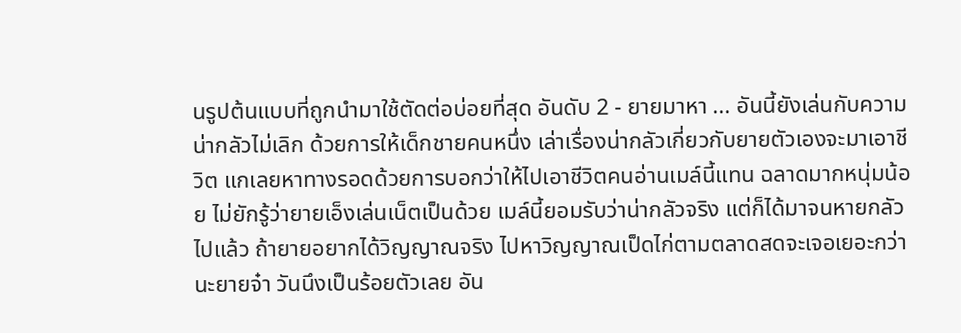นรูปต้นแบบที่ถูกนำมาใช้ตัดต่อบ่อยที่สุด อันดับ 2 - ยายมาหา ... อันนี้ยังเล่นกับความน่ากลัวไม่เลิก ด้วยการให้เด็กชายคนหนึ่ง เล่าเรื่องน่ากลัวเกี่ยวกับยายตัวเองจะมาเอาชีวิต แกเลยหาทางรอดด้วยการบอกว่าให้ไปเอาชีวิตคนอ่านเมล์นี้แทน ฉลาดมากหนุ่มน้อย ไม่ยักรู้ว่ายายเอ็งเล่นเน็ตเป็นด้วย เมล์นี้ยอมรับว่าน่ากลัวจริง แต่ก็ได้มาจนหายกลัวไปแล้ว ถ้ายายอยากได้วิญญาณจริง ไปหาวิญญาณเป็ดไก่ตามตลาดสดจะเจอเยอะกว่านะยายจ๋า วันนึงเป็นร้อยตัวเลย อัน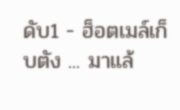ดับ1 - ฮ็อตเมล์เก็บตัง ... มาแล้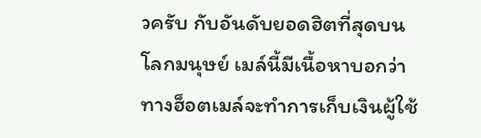วครับ กับอันดับยอดฮิตที่สุดบนโลกมนุษย์ เมล์นี้มีเนื้อหาบอกว่า ทางฮ็อตเมล์จะทำการเก็บเงินผู้ใช้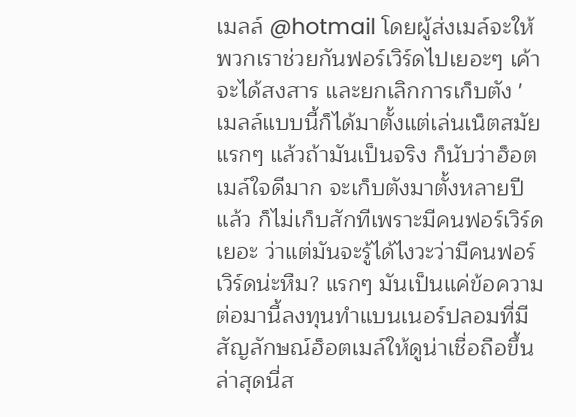เมลล์ @hotmail โดยผู้ส่งเมล์จะให้พวกเราช่วยกันฟอร์เวิร์ดไปเยอะๆ เค้าจะได้สงสาร และยกเลิกการเก็บตัง ' เมลล์แบบนี้ก็ได้มาตั้งแต่เล่นเน็ตสมัยแรกๆ แล้วถ้ามันเป็นจริง ก็นับว่าฮ็อตเมล์ใจดีมาก จะเก็บตังมาตั้งหลายปีแล้ว ก็ไม่เก็บสักทีเพราะมีคนฟอร์เวิร์ดเยอะ ว่าแต่มันจะรู้ได้ไงวะว่ามีคนฟอร์เวิร์ดน่ะหืม? แรกๆ มันเป็นแค่ข้อความ ต่อมานี้ลงทุนทำแบนเนอร์ปลอมที่มีสัญลักษณ์ฮ็อตเมล์ให้ดูน่าเชื่อถือขึ้น ล่าสุดนี่ส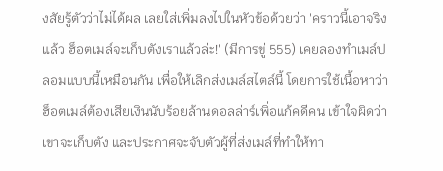งสัยรู้ตัวว่าไม่ได้ผล เลยใส่เพิ่มลงไปในหัวข้อด้วยว่า 'คราวนี้เอาจริงแล้ว ฮ็อตเมล์จะเก็บตังเราแล้วล่ะ!' (มีการขู่ 555) เคยลองทำเมล์ปลอมแบบนี้เหมือนกัน เพื่อให้เลิกส่งเมล์สไตล์นี้ โดยการใช้เนื้อหาว่าฮ็อตเมล์ต้องเสียเงินนับร้อยล้านดอลล่าร์เพิ่อแก้คดีคน เข้าใจผิดว่าเขาจะเก็บตัง และประกาศจะจับตัวผู้ที่ส่งเมล์ที่ทำให้ทา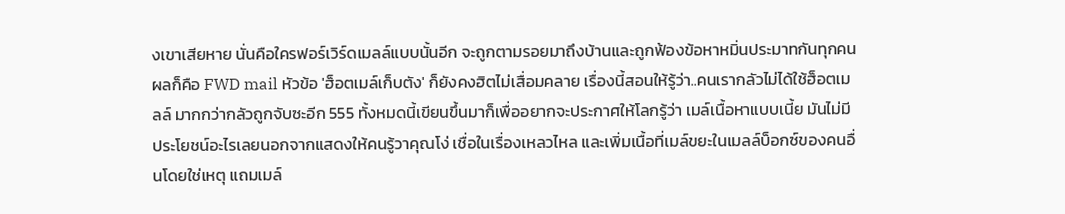งเขาเสียหาย นั่นคือใครฟอร์เวิร์ดเมลล์แบบนั้นอีก จะถูกตามรอยมาถึงบ้านและถูกฟ้องข้อหาหมิ่นประมาทกันทุกคน ผลก็คือ FWD mail หัวข้อ 'ฮ็อตเมล์เก็บตัง' ก็ยังคงฮิตไม่เสื่อมคลาย เรื่องนี้สอนให้รู้ว่า..คนเรากลัวไม่ได้ใช้ฮ็อตเมลล์ มากกว่ากลัวถูกจับซะอีก 555 ทั้งหมดนี้เขียนขึ้นมาก็เพื่ออยากจะประกาศให้โลกรู้ว่า เมล์เนื้อหาแบบเนี้ย มันไม่มีประโยชน์อะไรเลยนอกจากแสดงให้คนรู้วาคุณโง่ เชื่อในเรื่องเหลวไหล และเพิ่มเนื้อที่เมล์ขยะในเมลล์บ็อกซ์ของคนอื่นโดยใช่เหตุ แถมเมล์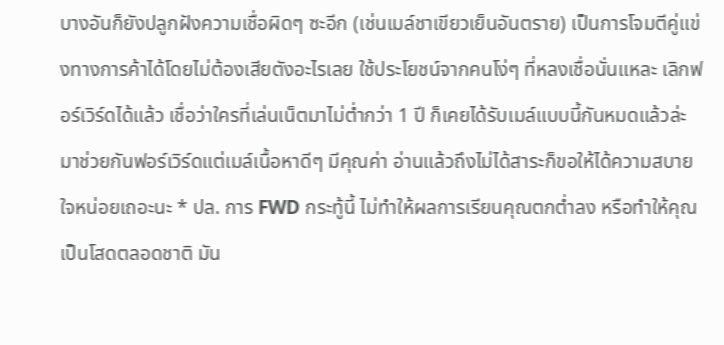บางอันก็ยังปลูกฝังความเชื่อผิดๆ ซะอีก (เช่นเมล์ชาเขียวเย็นอันตราย) เป็นการโจมตีคู่แข่งทางการค้าได้โดยไม่ต้องเสียตังอะไรเลย ใช้ประโยชน์จากคนโง่ๆ ที่หลงเชื่อนั่นแหละ เลิกฟอร์เวิร์ดได้แล้ว เชื่อว่าใครที่เล่นเน็ตมาไม่ต่ำกว่า 1 ปี ก็เคยได้รับเมล์แบบนี้กันหมดแล้วล่ะ มาช่วยกันฟอร์เวิร์ดแต่เมล์เนื้อหาดีๆ มีคุณค่า อ่านแล้วถึงไม่ได้สาระก็ขอให้ได้ความสบายใจหน่อยเถอะนะ * ปล. การ FWD กระทู้นี้ ไม่ทำให้ผลการเรียนคุณตกต่ำลง หรือทำให้คุณเป็นโสดตลอดชาติ มัน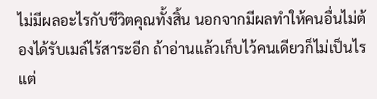ไม่มีผลอะไรกับชีวิตคุณทั้งสิ้น นอกจากมีผลทำให้คนอื่นไม่ต้องได้รับเมล์ไร้สาระอีก ถ้าอ่านแล้วเก็บไว้คนเดียวก็ไม่เป็นไร แต่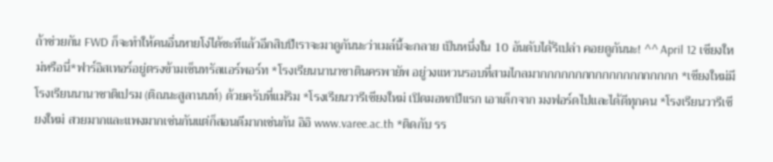ถ้าช่วยกัน FWD ก็จะทำให้คนอื่นหายโง่ได้ซะทีแล้วอีกสิบปีเราจะมาดูกันนะว่าเมล์นี้จะกลาย เป็นหนึ่งใน 10 อันดับได้รึเปล่า คอยดูกันนะ! ^^ April 12 เชียงใหม่หรือนี่*ฟาร์อิสเทอร์อยู่ตรงข้ามเซ็นทรัลแอร์พอร์ท *โรงเรียนนานาชาตินครพายัพ อยู่วงแหวนรอบที่สามไกลมากกกกกกกกกกกกกกกกกกกก *เชียงใหม่มีโรงเรียนนานาชาติเปรม (ติณนะสูลานนท์) ด้วยครับที่แม่ริม *โรงเรียนวารีเชียงใหม่ เปิดมอหกปีแรก เอาเด็กจาก มงฟอร์ดไปและได้ดีทุกคน *โรงเรียนวารีเชียงใหม่ สวยมากและแพงมากเช่นกันแต่ก็สอนดีมากเช่นกัน อิอิ www.varee.ac.th *ติดกับ รร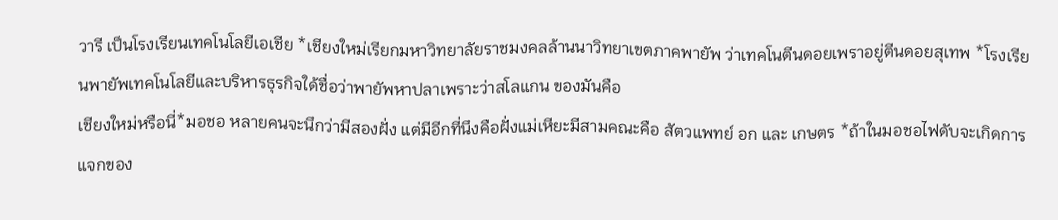วารี เป็นโรงเรียนเทคโนโลยีเอเชีย *เชียงใหม่เรียกมหาวิทยาลัยราชมงคลล้านนาวิทยาเขตภาคพายัพ ว่าเทคโนตีนดอยเพราอยู่ตีนดอยสุเทพ *โรงเรียนพายัพเทคโนโลยีและบริหารธุรกิจใด้ชื่อว่าพายัพหาปลาเพราะว่าสโลแกน ของมันคือ
เชียงใหม่หรือนี่*มอชอ หลายคนจะนึกว่ามีสองฝั่ง แต่มีอีกที่นึงคือฝั่งแม่เหียะมีสามคณะคือ สัตวแพทย์ อก และ เกษตร *ถ้าในมอชอไฟดับจะเกิดการแจกของ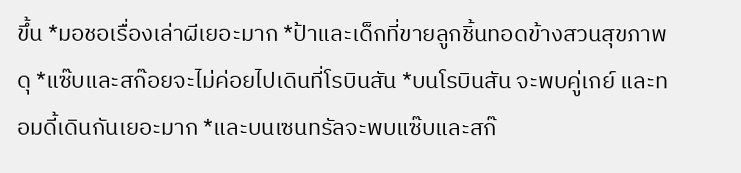ขึ้น *มอชอเรื่องเล่าผีเยอะมาก *ป้าและเด็กที่ขายลูกชิ้นทอดข้างสวนสุขภาพดุ *แซ๊บและสก๊อยจะไม่ค่อยไปเดินที่โรบินสัน *บนโรบินสัน จะพบคู่เกย์ และทอมดี้เดินกันเยอะมาก *และบนเซนทรัลจะพบแซ๊บและสก๊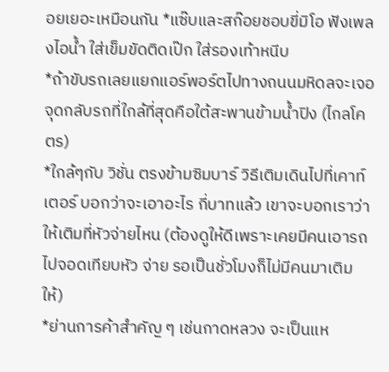อยเยอะเหมือนกัน *แซ๊บและสก๊อยชอบขี่มิโอ ฟังเพลงไอน้ำ ใส่เข็มขัดติดเป๊ก ใส่รองเท้าหนีบ
*ถ้าขับรถเลยแยกแอร์พอร์ตไปทางถนนมหิดลจะเจอจุดกลับรถที่ใกล้ที่สุดคือใต้สะพานข้ามน้ำปิง (ไกลโคตร)
*ใกล้ๆกับ วิชั่น ตรงข้ามซิมบาร์ วิธีเติมเดินไปที่เคาท์เตอร์ บอกว่าจะเอาอะไร กี่บาทแล้ว เขาจะบอกเราว่าให้เติมที่หัวจ่ายไหน (ต้องดูให้ดีเพราะเคยมีคนเอารถไปจอดเทียบหัว จ่าย รอเป็นชั่วโมงก็ไม่มีคนมาเติมให้)
*ย่านการค้าสำคัญ ๆ เช่นกาดหลวง จะเป็นแห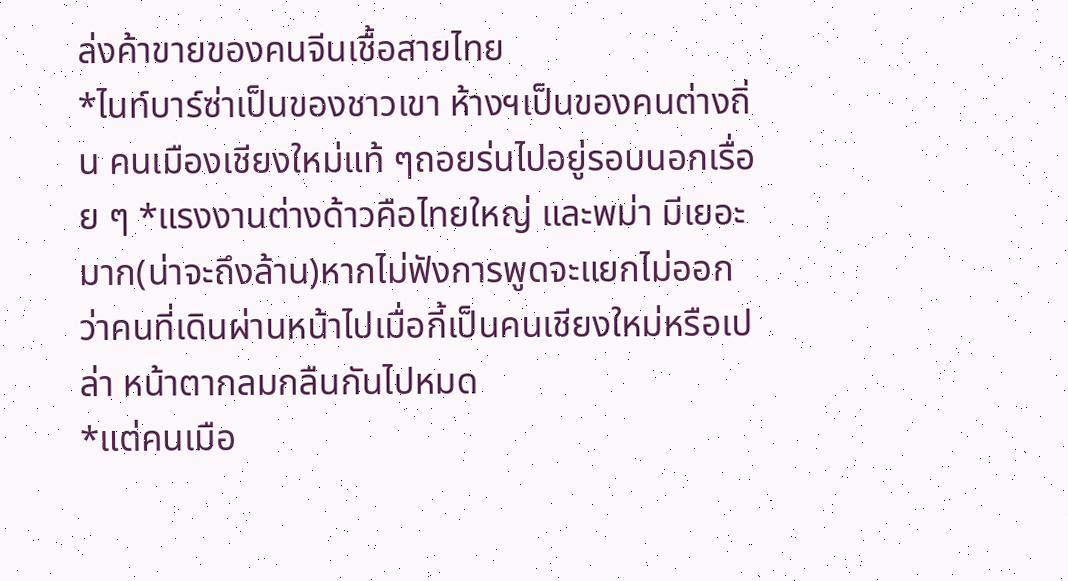ล่งค้าขายของคนจีนเชื้อสายไทย
*ไนท์บาร์ซ่าเป็นของชาวเขา ห้างฯเป็นของคนต่างถิ่น คนเมืองเชียงใหม่แท้ ๆถอยร่นไปอยู่รอบนอกเรื่อย ๆ *แรงงานต่างด้าวคือไทยใหญ่ และพม่า มีเยอะมาก(น่าจะถึงล้าน)หากไม่ฟังการพูดจะแยกไม่ออกว่าคนที่เดินผ่านหน้าไปเมื่อกี้เป็นคนเชียงใหม่หรือเปล่า หน้าตากลมกลืนกันไปหมด
*แต่คนเมือ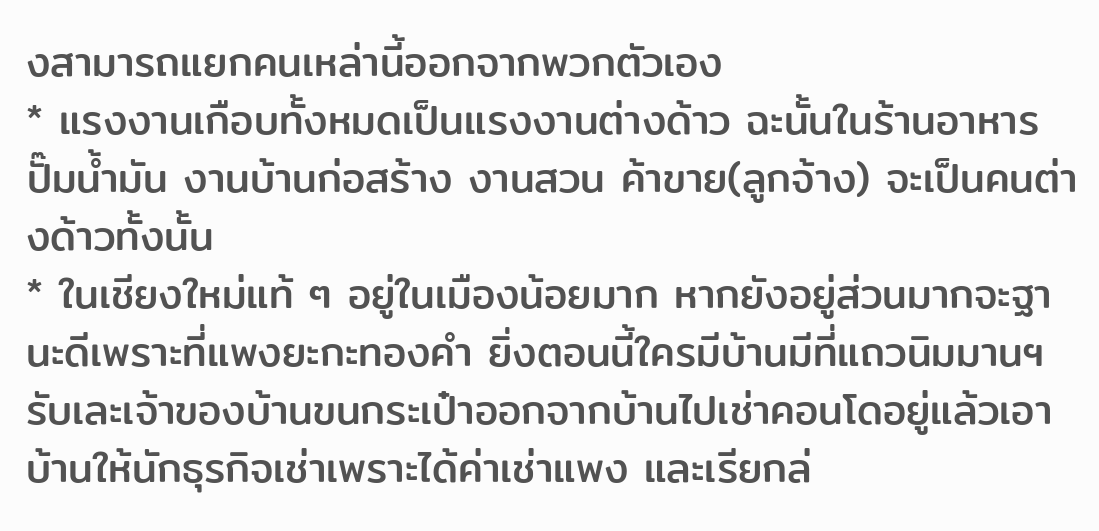งสามารถแยกคนเหล่านี้ออกจากพวกตัวเอง
* แรงงานเกือบทั้งหมดเป็นแรงงานต่างด้าว ฉะนั้นในร้านอาหาร ปั๊มน้ำมัน งานบ้านก่อสร้าง งานสวน ค้าขาย(ลูกจ้าง) จะเป็นคนต่างด้าวทั้งนั้น
* ในเชียงใหม่แท้ ๆ อยู่ในเมืองน้อยมาก หากยังอยู่ส่วนมากจะฐานะดีเพราะที่แพงยะกะทองคำ ยิ่งตอนนี้ใครมีบ้านมีที่แถวนิมมานฯรับเละเจ้าของบ้านขนกระเป๋าออกจากบ้านไปเช่าคอนโดอยู่แล้วเอาบ้านให้นักธุรกิจเช่าเพราะได้ค่าเช่าแพง และเรียกล่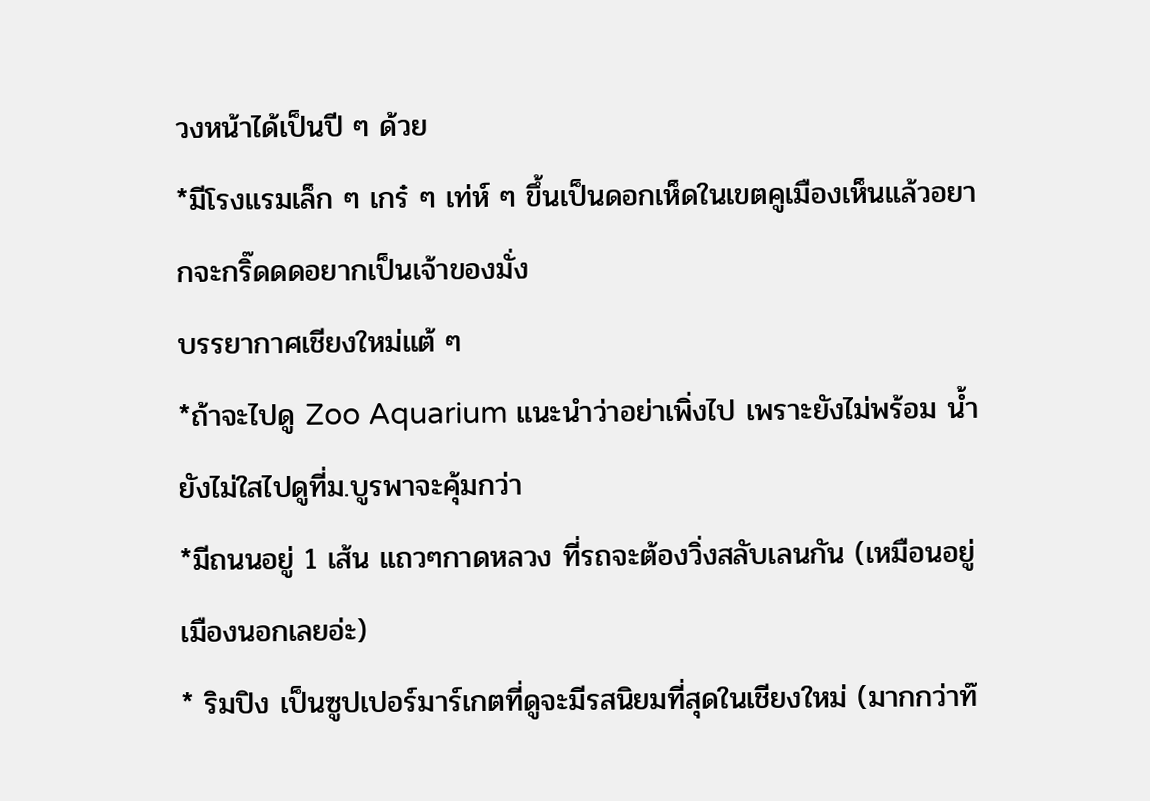วงหน้าได้เป็นปี ๆ ด้วย
*มีโรงแรมเล็ก ๆ เกร๋ ๆ เท่ห์ ๆ ขึ้นเป็นดอกเห็ดในเขตคูเมืองเห็นแล้วอยากจะกริ๊ดดดอยากเป็นเจ้าของมั่ง
บรรยากาศเชียงใหม่แต้ ๆ
*ถ้าจะไปดู Zoo Aquarium แนะนำว่าอย่าเพิ่งไป เพราะยังไม่พร้อม น้ำยังไม่ใสไปดูที่ม.บูรพาจะคุ้มกว่า
*มีถนนอยู่ 1 เส้น แถวๆกาดหลวง ที่รถจะต้องวิ่งสลับเลนกัน (เหมือนอยู่เมืองนอกเลยอ่ะ)
* ริมปิง เป็นซูปเปอร์มาร์เกตที่ดูจะมีรสนิยมที่สุดในเชียงใหม่ (มากกว่าท๊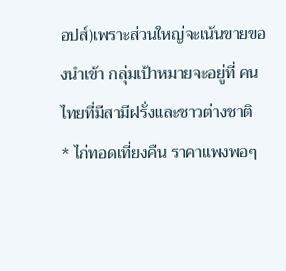อปส์)เพราะส่วนใหญ่จะเน้นขายของนำเข้า กลุ่มเป้าหมายจะอยู่ที่ คนไทยที่มีสามีฝรั่งและชาวต่างชาติ
* ไก่ทอดเที่ยงคืน ราคาแพงพอๆ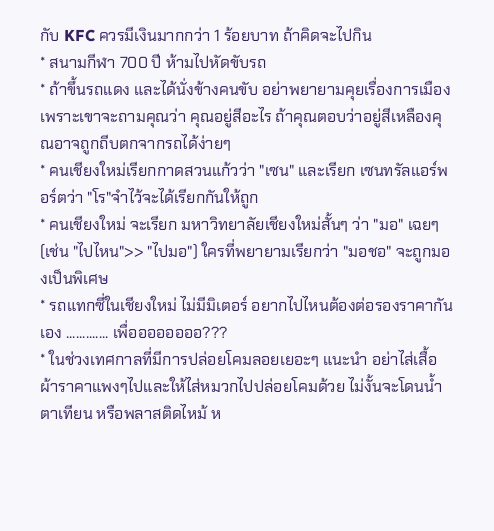กับ KFC ควรมีเงินมากกว่า 1 ร้อยบาท ถ้าคิดจะไปกิน
* สนามกีฬา 700 ปี ห้ามไปหัดขับรถ
* ถ้าขึ้นรถแดง และได้นั่งข้างคนขับ อย่าพยายามคุยเรื่องการเมืองเพราะเขาจะถามคุณว่า คุณอยู่สีอะไร ถ้าคุณตอบว่าอยู่สีเหลืองคุณอาจถูกถีบตกจากรถได้ง่ายๆ
* คนเชียงใหม่เรียกกาดสวนแก้วว่า "เซน" และเรียก เซนทรัลแอร์พอร์ตว่า "โร"จำไว้จะได้เรียกกันให้ถูก
* คนเชียงใหม่ จะเรียก มหาวิทยาลัยเชียงใหม่สั้นๆ ว่า "มอ" เฉยๆ (เช่น "ไปไหน">> "ไปมอ") ใครที่พยายามเรียกว่า "มอชอ" จะถูกมองเป็นพิเศษ
* รถแทกซี่ในเชียงใหม่ ไม่มีมิเตอร์ อยากไปไหนต้องต่อรองราคากันเอง ............. เพื่ออออออออ???
* ในช่วงเทศกาลที่มีการปล่อยโคมลอยเยอะๆ แนะนำ อย่าไส่เสื้อผ้าราคาแพงๆไปและให้ไส่หมวกไปปล่อยโคมด้วย ไม่งั้นจะโดนน้ำตาเทียน หรือพลาสติดไหม้ ห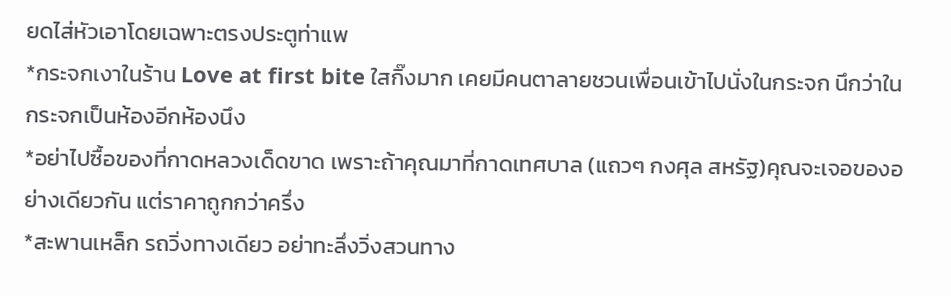ยดไส่หัวเอาโดยเฉพาะตรงประตูท่าแพ
*กระจกเงาในร้าน Love at first bite ใสกิ๊งมาก เคยมีคนตาลายชวนเพื่อนเข้าไปนั่งในกระจก นึกว่าในกระจกเป็นห้องอีกห้องนึง
*อย่าไปซื้อของที่กาดหลวงเด็ดขาด เพราะถ้าคุณมาที่กาดเทศบาล (แถวๆ กงศุล สหรัฐ)คุณจะเจอของอย่างเดียวกัน แต่ราคาถูกกว่าครึ่ง
*สะพานเหล็ก รถวิ่งทางเดียว อย่าทะลึ่งวิ่งสวนทาง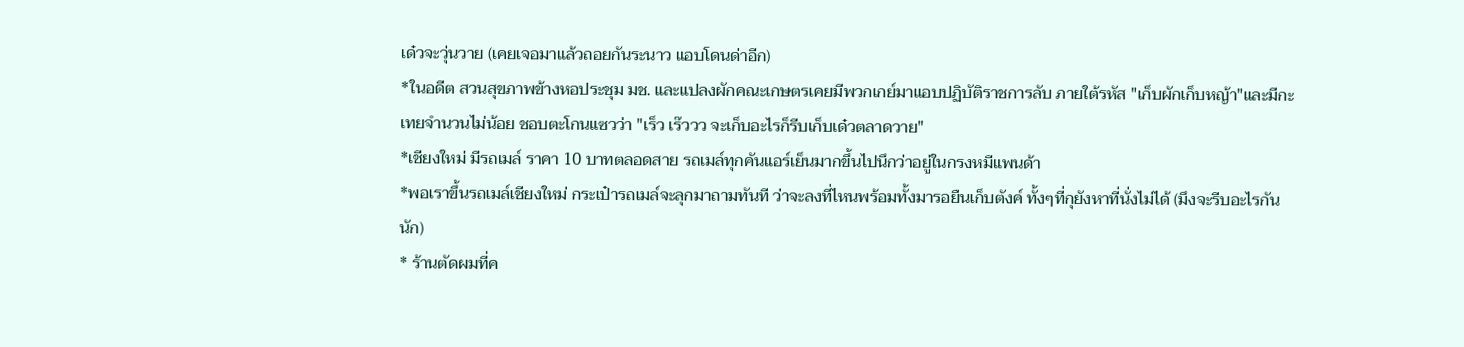เด๋วจะวุ่นวาย (เคยเจอมาแล้วถอยกันระนาว แอบโดนด่าอีก)
*ในอดีต สวนสุขภาพข้างหอประชุม มช. และแปลงผักคณะเกษตรเคยมีพวกเกย์มาแอบปฏิบัติราชการลับ ภายใต้รหัส "เก็บผักเก็บหญ้า"และมีกะเทยจำนวนไม่น้อย ชอบตะโกนแซวว่า "เร็ว เร๊ววว จะเก็บอะไรก็รีบเก็บเด๋วตลาดวาย"
*เชียงใหม่ มีรถเมล์ ราคา 10 บาทตลอดสาย รถเมล์ทุกคันแอร์เย็นมากขึ้นไปนึกว่าอยู่ในกรงหมีแพนด้า
*พอเราขึ้นรถเมล์เชียงใหม่ กระเป๋ารถเมล์จะลุกมาถามทันที ว่าจะลงที่ไหนพร้อมทั้งมารอยืนเก็บตังค์ ทั้งๆที่กุยังหาที่นั่งไม่ได้ (มึงจะรีบอะไรกันนัก)
* ร้านตัดผมที่ค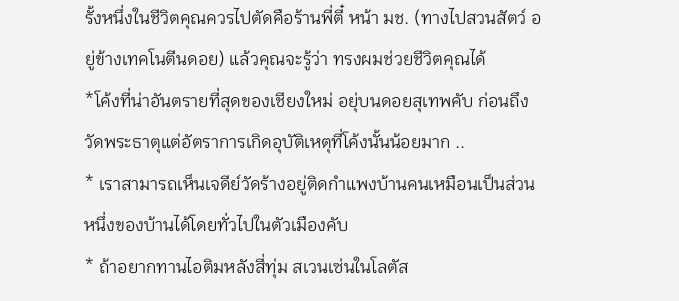รั้งหนึ่งในชีวิตคุณควรไปตัดคือร้านพี่ตี๋ หน้า มช. (ทางไปสวนสัตว์ อยู่ข้างเทคโนตีนดอย) แล้วคุณจะรู้ว่า ทรงผมช่วยชีวิตคุณได้
*โค้งที่น่าอันตรายที่สุดของเชียงใหม่ อยุ่บนดอยสุเทพคับ ก่อนถึงวัดพระธาตุแต่อัตราการเกิดอุบัติเหตุที่โค้งนั้นน้อยมาก ..
* เราสามารถเห็นเจดีย์วัดร้างอยู่ติดกำแพงบ้านคนเหมือนเป็นส่วนหนึ่งของบ้านได้โดยทั่วไปในตัวเมืองคับ
* ถ้าอยากทานไอติมหลังสี่ทุ่ม สเวนเซ่นในโลตัส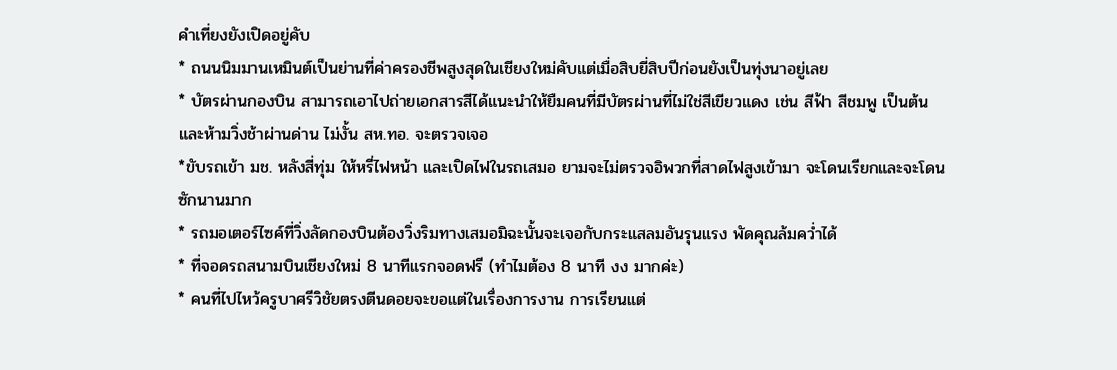คำเที่ยงยังเปิดอยู่คับ
* ถนนนิมมานเหมินต์เป็นย่านที่ค่าครองชีพสูงสุดในเชียงใหม่คับแต่เมื่อสิบยี่สิบปีก่อนยังเป็นทุ่งนาอยู่เลย
* บัตรผ่านกองบิน สามารถเอาไปถ่ายเอกสารสีได้แนะนำให้ยืมคนที่มีบัตรผ่านที่ไม่ใช่สีเขียวแดง เช่น สีฟ้า สีชมพู เป็นต้นและห้ามวิ่งช้าผ่านด่าน ไม่งั้น สห.ทอ. จะตรวจเจอ
*ขับรถเข้า มช. หลังสี่ทุ่ม ให้หรี่ไฟหน้า และเปิดไฟในรถเสมอ ยามจะไม่ตรวจอิพวกที่สาดไฟสูงเข้ามา จะโดนเรียกและจะโดนซักนานมาก
* รถมอเตอร์ไซค์ที่วิ่งลัดกองบินต้องวิ่งริมทางเสมอมิฉะนั้นจะเจอกับกระแสลมอันรุนแรง พัดคุณล้มคว่ำได้
* ที่จอดรถสนามบินเชียงใหม่ 8 นาทีแรกจอดฟรี (ทำไมต้อง 8 นาที งง มากค่ะ)
* คนที่ไปไหว้ครูบาศรีวิชัยตรงตีนดอยจะขอแต่ในเรื่องการงาน การเรียนแต่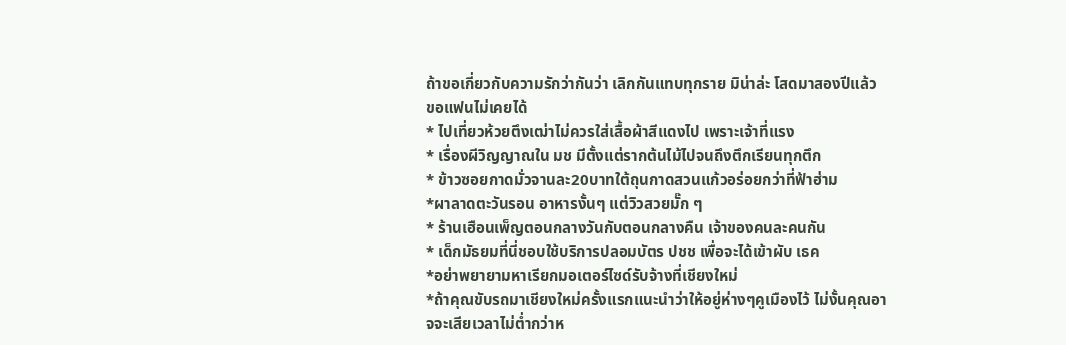ถ้าขอเกี่ยวกับความรักว่ากันว่า เลิกกันแทบทุกราย มิน่าล่ะ โสดมาสองปีแล้ว ขอแฟนไม่เคยได้
* ไปเที่ยวห้วยตึงเฒ่าไม่ควรใส่เสื้อผ้าสีแดงไป เพราะเจ้าที่แรง
* เรื่องผีวิญญาณใน มช มีตั้งแต่รากต้นไม้ไปจนถึงตึกเรียนทุกตึก
* ข้าวซอยกาดมั่วจานละ20บาทใต้ถุนกาดสวนแก้วอร่อยกว่าที่ฟ้าฮ่าม
*ผาลาดตะวันรอน อาหารงั้นๆ แต่วิวสวยมั๊ก ๆ
* ร้านเฮือนเพ็ญตอนกลางวันกับตอนกลางคืน เจ้าของคนละคนกัน
* เด็กมัธยมที่นี่ชอบใช้บริการปลอมบัตร ปชช เพื่อจะได้เข้าผับ เธค
*อย่าพยายามหาเรียกมอเตอร์ไซด์รับจ้างที่เชียงใหม่
*ถ้าคุณขับรถมาเชียงใหม่ครั้งแรกแนะนำว่าให้อยู่ห่างๆคูเมืองไว้ ไม่งั้นคุณอาจจะเสียเวลาไม่ต่ำกว่าห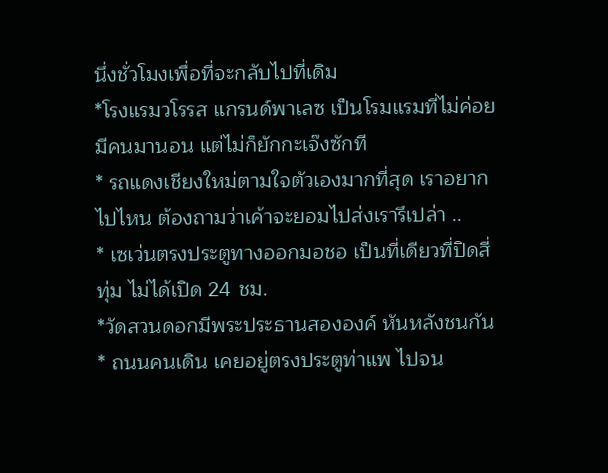นึ่งชั่วโมงเพื่อที่จะกลับไปที่เดิม
*โรงแรมวโรรส แกรนด์พาเลซ เป็นโรมแรมที่ไม่ค่อยมีคนมานอน แต่ไม่ก็ยักกะเจ๊งซักที
* รถแดงเชียงใหม่ตามใจตัวเองมากที่สุด เราอยากไปไหน ต้องถามว่าเค้าจะยอมไปส่งเรารึเปล่า ..
* เซเว่นตรงประตูทางออกมอชอ เป็นที่เดียวที่ปิดสี่ทุ่ม ไม่ได้เปิด 24 ชม.
*วัดสวนดอกมีพระประธานสององค์ หันหลังชนกัน
* ถนนคนเดิน เคยอยู่ตรงประตูท่าแพ ไปจน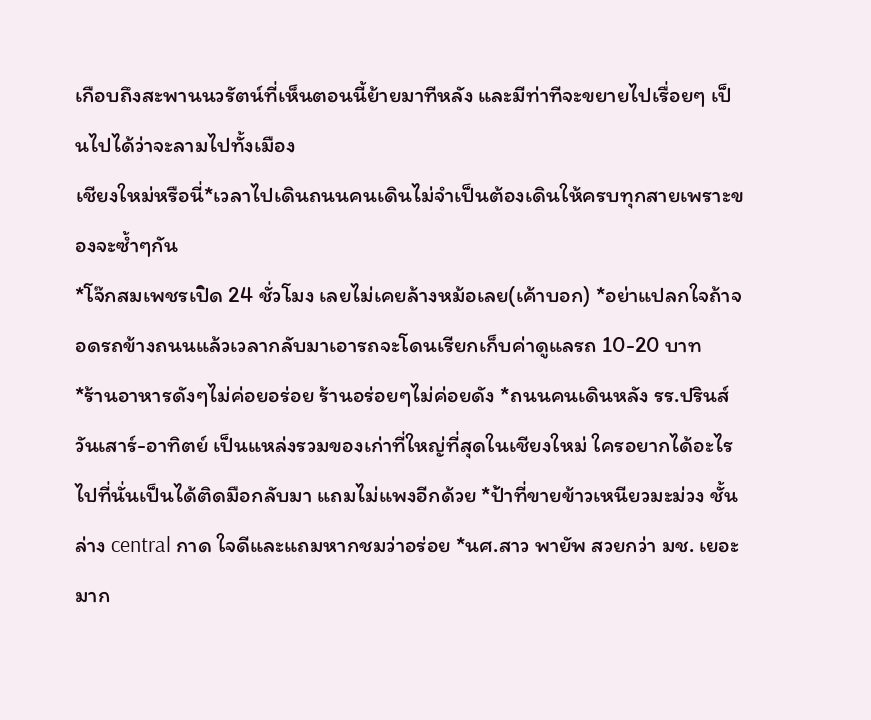เกือบถึงสะพานนวรัตน์ที่เห็นตอนนี้ย้ายมาทีหลัง และมีท่าทีจะขยายไปเรื่อยๆ เป็นไปได้ว่าจะลามไปทั้งเมือง
เชียงใหม่หรือนี่*เวลาไปเดินถนนคนเดินไม่จำเป็นต้องเดินให้ครบทุกสายเพราะของจะซ้ำๆกัน
*โจ๊กสมเพชรเปิด 24 ชั่วโมง เลยไม่เคยล้างหม้อเลย(เค้าบอก) *อย่าแปลกใจถ้าจอดรถข้างถนนแล้วเวลากลับมาเอารถจะโดนเรียกเก็บค่าดูแลรถ 10-20 บาท
*ร้านอาหารดังๆไม่ค่อยอร่อย ร้านอร่อยๆไม่ค่อยดัง *ถนนคนเดินหลัง รร.ปรินส์ วันเสาร์-อาทิตย์ เป็นแหล่งรวมของเก่าที่ใหญ่ที่สุดในเชียงใหม่ ใครอยากได้อะไรไปที่นั่นเป็นได้ติดมือกลับมา แถมไม่แพงอีกด้วย *ป้าที่ขายข้าวเหนียวมะม่วง ชั้นล่าง central กาด ใจดีและแถมหากชมว่าอร่อย *นศ.สาว พายัพ สวยกว่า มช. เยอะมาก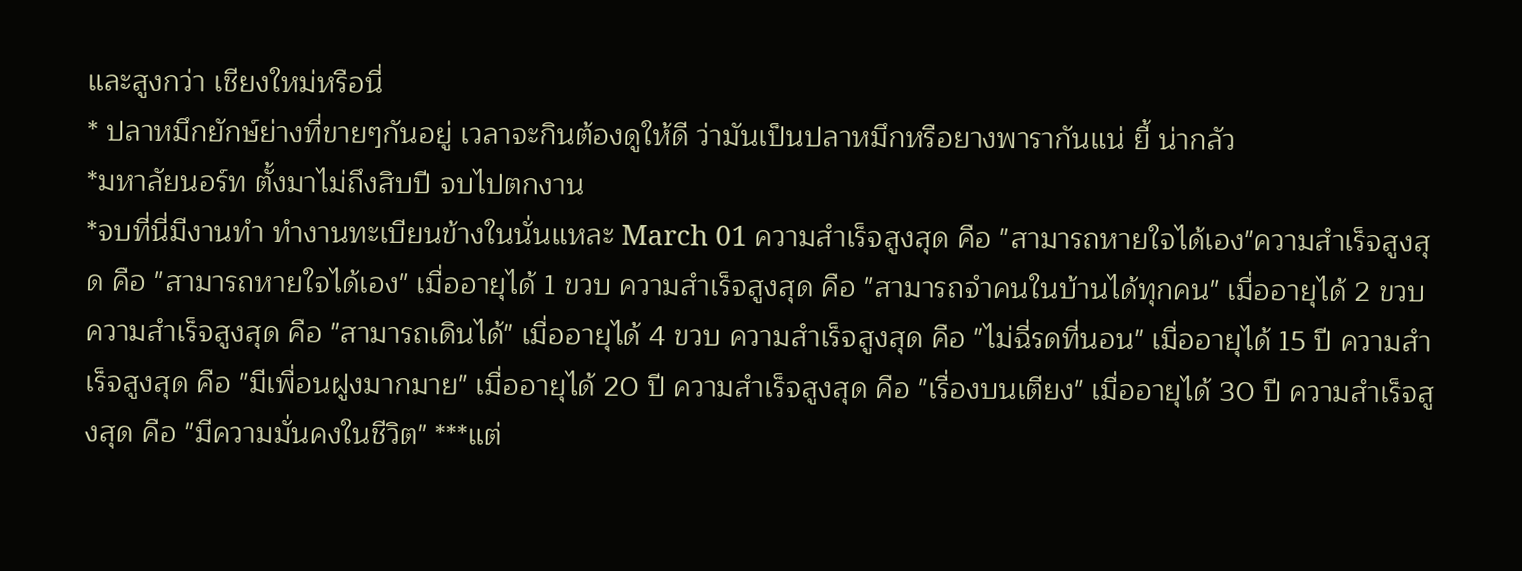และสูงกว่า เชียงใหม่หรือนี่
* ปลาหมึกยักษ์ย่างที่ขายๆกันอยู่ เวลาจะกินต้องดูให้ดี ว่ามันเป็นปลาหมึกหรือยางพารากันแน่ ยี้ น่ากลัว
*มหาลัยนอร์ท ตั้งมาไม่ถึงสิบปี จบไปตกงาน
*จบที่นี่มีงานทำ ทำงานทะเบียนข้างในนั่นแหละ March 01 ความสำเร็จสูงสุด คือ "สามารถหายใจได้เอง"ความสำเร็จสูงสุด คือ "สามารถหายใจได้เอง" เมื่ออายุได้ 1 ขวบ ความสำเร็จสูงสุด คือ "สามารถจำคนในบ้านได้ทุกคน" เมื่ออายุได้ 2 ขวบ ความสำเร็จสูงสุด คือ "สามารถเดินได้" เมื่ออายุได้ 4 ขวบ ความสำเร็จสูงสุด คือ "ไม่ฉี่รดที่นอน" เมื่ออายุได้ 15 ปี ความสำเร็จสูงสุด คือ "มีเพื่อนฝูงมากมาย" เมื่ออายุได้ 20 ปี ความสำเร็จสูงสุด คือ "เรื่องบนเตียง" เมื่ออายุได้ 30 ปี ความสำเร็จสูงสุด คือ "มีความมั่นคงในชีวิต" ***แต่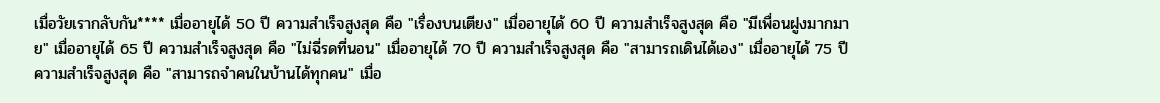เมื่อวัยเรากลับกัน**** เมื่ออายุได้ 50 ปี ความสำเร็จสูงสุด คือ "เรื่องบนเตียง" เมื่ออายุได้ 60 ปี ความสำเร็จสูงสุด คือ "มีเพื่อนฝูงมากมาย" เมื่ออายุได้ 65 ปี ความสำเร็จสูงสุด คือ "ไม่ฉี่รดที่นอน" เมื่ออายุได้ 70 ปี ความสำเร็จสูงสุด คือ "สามารถเดินได้เอง" เมื่ออายุได้ 75 ปี ความสำเร็จสูงสุด คือ "สามารถจำคนในบ้านได้ทุกคน" เมื่อ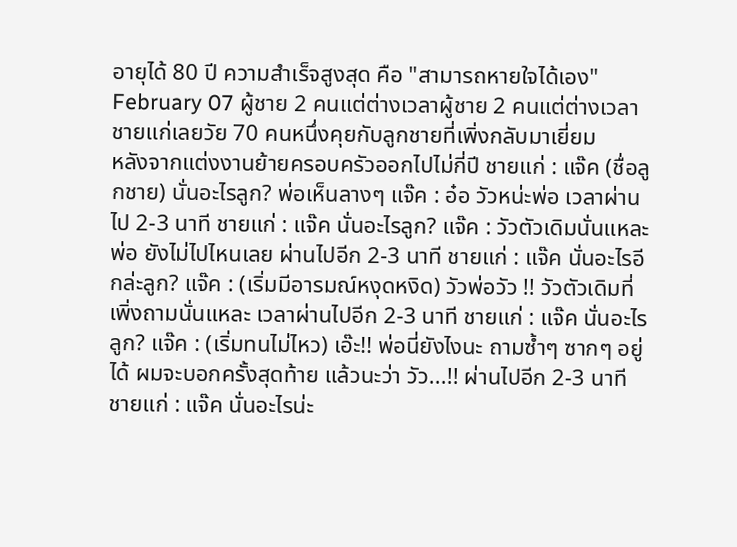อายุได้ 80 ปี ความสำเร็จสูงสุด คือ "สามารถหายใจได้เอง" February 07 ผู้ชาย 2 คนแต่ต่างเวลาผู้ชาย 2 คนแต่ต่างเวลา
ชายแก่เลยวัย 70 คนหนึ่งคุยกับลูกชายที่เพิ่งกลับมาเยี่ยม
หลังจากแต่งงานย้ายครอบครัวออกไปไม่กี่ปี ชายแก่ : แจ๊ค (ชื่อลูกชาย) นั่นอะไรลูก? พ่อเห็นลางๆ แจ๊ค : อ๋อ วัวหน่ะพ่อ เวลาผ่านไป 2-3 นาที ชายแก่ : แจ๊ค นั่นอะไรลูก? แจ๊ค : วัวตัวเดิมนั่นแหละพ่อ ยังไม่ไปไหนเลย ผ่านไปอีก 2-3 นาที ชายแก่ : แจ๊ค นั่นอะไรอีกล่ะลูก? แจ๊ค : (เริ่มมีอารมณ์หงุดหงิด) วัวพ่อวัว !! วัวตัวเดิมที่เพิ่งถามนั่นแหละ เวลาผ่านไปอีก 2-3 นาที ชายแก่ : แจ๊ค นั่นอะไรลูก? แจ๊ค : (เริ่มทนไม่ไหว) เอ๊ะ!! พ่อนี่ยังไงนะ ถามซ้ำๆ ซากๆ อยู่ได้ ผมจะบอกครั้งสุดท้าย แล้วนะว่า วัว...!! ผ่านไปอีก 2-3 นาที ชายแก่ : แจ๊ค นั่นอะไรน่ะ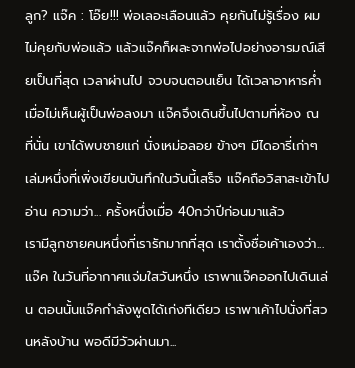ลูก? แจ๊ค : โอ๊ย!!! พ่อเลอะเลือนแล้ว คุยกันไม่รู้เรื่อง ผมไม่คุยกับพ่อแล้ว แล้วแจ๊คก็ผละจากพ่อไปอย่างอารมณ์เสียเป็นที่สุด เวลาผ่านไป จวบจนตอนเย็น ได้เวลาอาหารค่ำ เมื่อไม่เห็นผู้เป็นพ่อลงมา แจ๊คจึงเดินขึ้นไปตามที่ห้อง ณ ที่นั่น เขาได้พบชายแก่ นั่งเหม่อลอย ข้างๆ มีไดอารี่เก่าๆ เล่มหนึ่งที่เพิ่งเขียนบันทึกในวันนี้เสร็จ แจ๊คถือวิสาสะเข้าไปอ่าน ความว่า... ครั้งหนึ่งเมื่อ 40กว่าปีก่อนมาแล้ว
เรามีลูกชายคนหนึ่งที่เรารักมากที่สุด เราตั้งชื่อเค้าเองว่า...แจ๊ค ในวันที่อากาศแจ่มใสวันหนึ่ง เราพาแจ๊คออกไปเดินเล่น ตอนนั้นแจ๊คกำลังพูดได้เก่งทีเดียว เราพาเค้าไปนั่งที่สวนหลังบ้าน พอดีมีวัวผ่านมา...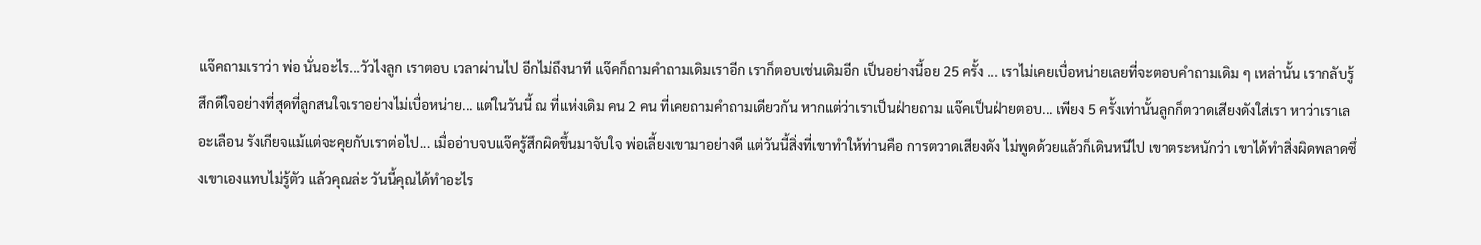แจ๊คถามเราว่า พ่อ นั่นอะไร...วัวไงลูก เราตอบ เวลาผ่านไป อีกไม่ถึงนาที แจ๊คก็ถามคำถามเดิมเราอีก เราก็ตอบเช่นเดิมอีก เป็นอย่างนี้อย 25 ครั้ง ... เราไม่เคยเบื่อหน่ายเลยที่จะตอบคำถามเดิม ๆ เหล่านั้น เรากลับรู้สึกดีใจอย่างที่สุดที่ลูกสนใจเราอย่างไม่เบื่อหน่าย... แต่ในวันนี้ ณ ที่แห่งเดิม คน 2 คน ที่เคยถามคำถามเดียวกัน หากแต่ว่าเราเป็นฝ่ายถาม แจ๊คเป็นฝ่ายตอบ... เพียง 5 ครั้งเท่านั้นลูกก็ตวาดเสียงดังใส่เรา หาว่าเราเลอะเลือน รังเกียจแม้แต่จะคุยกับเราต่อไป... เมื่ออ่าบจบแจ๊ครู้สึกผิดขึ้นมาจับใจ พ่อเลี้ยงเขามาอย่างดี แต่วันนี้สิ่งที่เขาทำให้ท่านคือ การตวาดเสียงดัง ไม่พูดด้วยแล้วก็เดินหนีไป เขาตระหนักว่า เขาได้ทำสิ่งผิดพลาดซึ่งเขาเองแทบไม่รู้ตัว แล้วคุณล่ะ วันนี้คุณได้ทำอะไร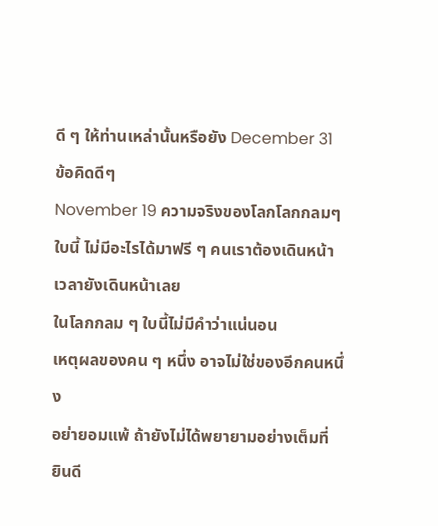ดี ๆ ให้ท่านเหล่านั้นหรือยัง December 31 ข้อคิดดีๆ
November 19 ความจริงของโลกโลกกลมๆ ใบนี้ ไม่มีอะไรได้มาฟรี ๆ คนเราต้องเดินหน้า เวลายังเดินหน้าเลย
ในโลกกลม ๆ ใบนี้ไม่มีคำว่าแน่นอน
เหตุผลของคน ๆ หนึ่ง อาจไม่ใช่ของอีกคนหนึ่ง
อย่ายอมแพ้ ถ้ายังไม่ได้พยายามอย่างเต็มที่
ยินดี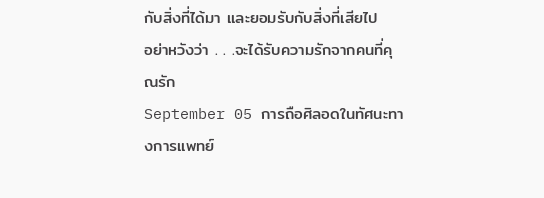กับสิ่งที่ได้มา และยอมรับกับสิ่งที่เสียไป
อย่าหวังว่า . . .จะได้รับความรักจากคนที่คุณรัก
September 05 การถือศิลอดในทัศนะทางการแพทย์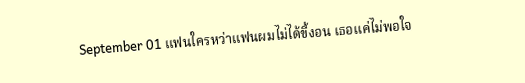September 01 แฟนใครหว่าแฟนผมไม่ได้ขี้งอน เธอแค่ไม่พอใจ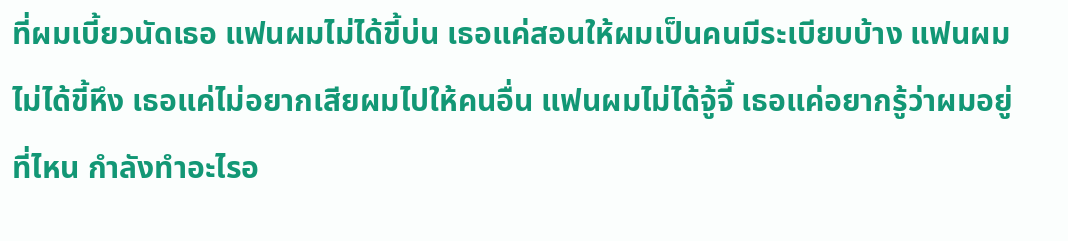ที่ผมเบี้ยวนัดเธอ แฟนผมไม่ได้ขี้บ่น เธอแค่สอนให้ผมเป็นคนมีระเบียบบ้าง แฟนผมไม่ได้ขี้หึง เธอแค่ไม่อยากเสียผมไปให้คนอื่น แฟนผมไม่ได้จู้จี้ เธอแค่อยากรู้ว่าผมอยู่ที่ไหน กำลังทำอะไรอ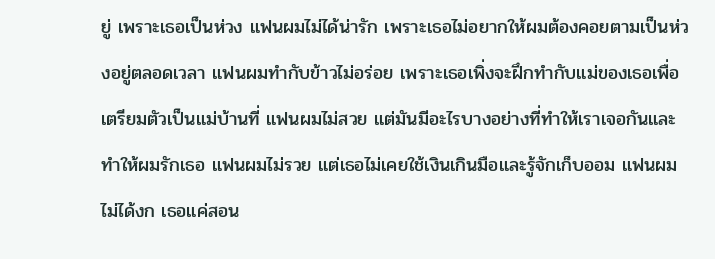ยู่ เพราะเธอเป็นห่วง แฟนผมไม่ได้น่ารัก เพราะเธอไม่อยากให้ผมต้องคอยตามเป็นห่วงอยู่ตลอดเวลา แฟนผมทำกับข้าวไม่อร่อย เพราะเธอเพิ่งจะฝึกทำกับแม่ของเธอเพื่อเตรียมตัวเป็นแม่บ้านที่ แฟนผมไม่สวย แต่มันมีอะไรบางอย่างที่ทำให้เราเจอกันและทำให้ผมรักเธอ แฟนผมไม่รวย แต่เธอไม่เคยใช้เงินเกินมือและรู้จักเก็บออม แฟนผมไม่ได้งก เธอแค่สอน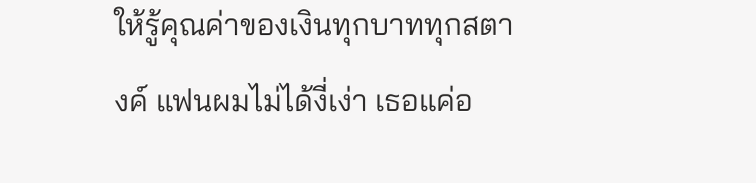ให้รู้คุณค่าของเงินทุกบาททุกสตางค์ แฟนผมไม่ได้งี่เง่า เธอแค่อ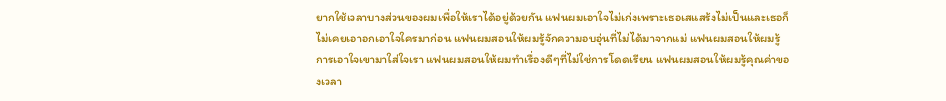ยากใช้เวลาบางส่วนของผมเพื่อให้เราได้อยู่ด้วยกัน แฟนผมเอาใจไม่เก่งเพราะเธอเสแสร้งไม่เป็นและเธอก็ไม่เคยเอาอกเอาใจใครมาก่อน แฟนผมสอนให้ผมรู้จักความอบอุ่นที่ไม่ได้มาจากแม่ แฟนผมสอนให้ผมรู้การเอาใจเขามาใส่ใจเรา แฟนผมสอนให้ผมทำเรื่องดีๆที่ไม่ใช่การโดดเรียน แฟนผมสอนให้ผมรู้คุณค่าของเวลา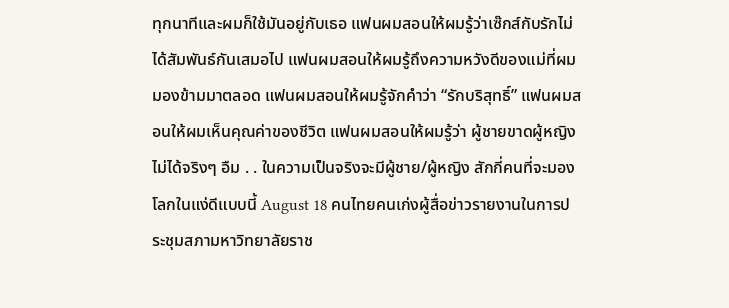ทุกนาทีและผมก็ใช้มันอยู่กับเธอ แฟนผมสอนให้ผมรู้ว่าเซ๊กส์กับรักไม่ได้สัมพันธ์กันเสมอไป แฟนผมสอนให้ผมรู้ถึงความหวังดีของแม่ที่ผมมองข้ามมาตลอด แฟนผมสอนให้ผมรู้จักคำว่า “รักบริสุทธิ์” แฟนผมสอนให้ผมเห็นคุณค่าของชีวิต แฟนผมสอนให้ผมรู้ว่า ผู้ชายขาดผู้หญิงไม่ได้จริงๆ อืม . . ในความเป็นจริงจะมีผู้ชาย/ผู้หญิง สักกี่คนที่จะมองโลกในแง่ดีแบบนี้ August 18 คนไทยคนเก่งผู้สื่อข่าวรายงานในการประชุมสภามหาวิทยาลัยราช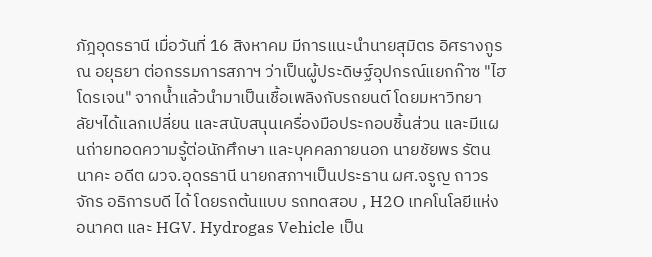ภัฎอุดรธานี เมื่อวันที่ 16 สิงหาคม มีการแนะนำนายสุมิตร อิศรางกูร ณ อยุธยา ต่อกรรมการสภาฯ ว่าเป็นผู้ประดิษฐ์อุปกรณ์แยกก๊าซ "ไฮโดรเจน" จากน้ำแล้วนำมาเป็นเชื้อเพลิงกับรถยนต์ โดยมหาวิทยาลัยฯได้แลกเปลี่ยน และสนับสนุนเครื่องมือประกอบชิ้นส่วน และมีแผนถ่ายทอดความรู้ต่อนักศึกษา และบุคคลภายนอก นายชัยพร รัตนนาคะ อดีต ผวจ.อุดรธานี นายกสภาฯเป็นประธาน ผศ.จรูญ ถาวรจักร อธิการบดี ได้ โดยรถต้นแบบ รถทดสอบ , H2O เทคโนโลยีแห่งอนาคต และ HGV. Hydrogas Vehicle เป็น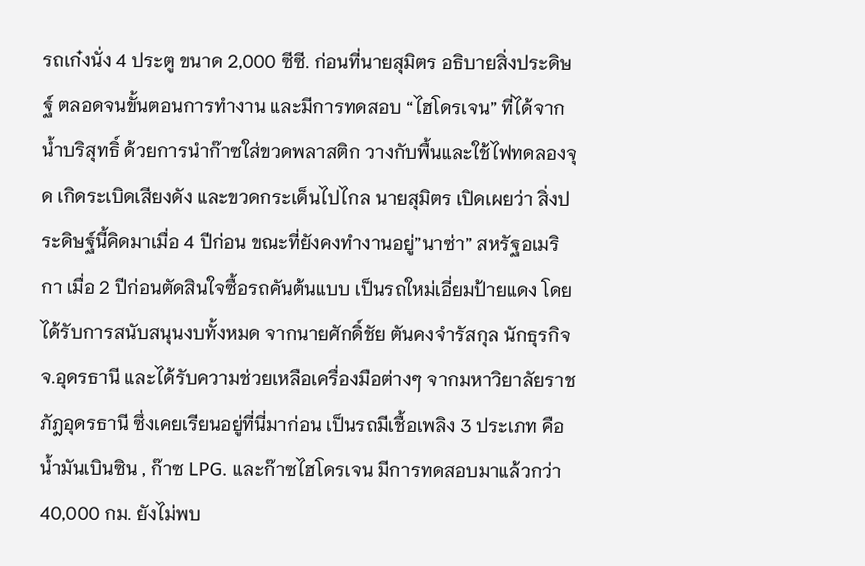รถเก๋งนั่ง 4 ประตู ขนาด 2,000 ซีซี. ก่อนที่นายสุมิตร อธิบายสิ่งประดิษฐ์ ตลอดจนขั้นตอนการทำงาน และมีการทดสอบ “ไฮโดรเจน” ที่ได้จากน้ำบริสุทธิ์ ด้วยการนำก๊าซใส่ขวดพลาสติก วางกับพื้นและใช้ไฟทดลองจุด เกิดระเบิดเสียงดัง และขวดกระเด็นไปไกล นายสุมิตร เปิดเผยว่า สิ่งประดิษฐ์นี้คิดมาเมื่อ 4 ปีก่อน ขณะที่ยังคงทำงานอยู่”นาซ่า” สหรัฐอเมริกา เมื่อ 2 ปีก่อนตัดสินใจซื้อรถคันต้นแบบ เป็นรถใหม่เอี่ยมป้ายแดง โดยได้รับการสนับสนุนงบทั้งหมด จากนายศักดิ์ชัย ตันคงจำรัสกุล นักธุรกิจ จ.อุดรธานี และได้รับความช่วยเหลือเครื่องมือต่างๆ จากมหาวิยาลัยราชภัฎอุดรธานี ซึ่งเคยเรียนอยู่ที่นี่มาก่อน เป็นรถมีเชื้อเพลิง 3 ประเภท คือ น้ำมันเบินซิน , ก๊าซ LPG. และก๊าซไฮโดรเจน มีการทดสอบมาแล้วกว่า 40,000 กม. ยังไม่พบ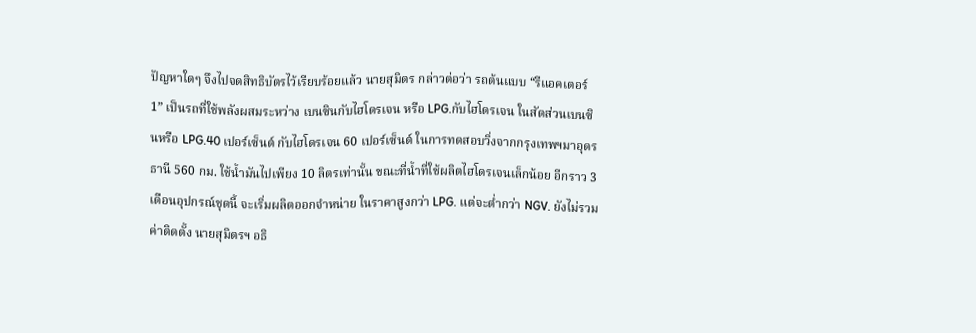ปัญหาใดๆ จึงไปจดสิทธิบัตรไว้เรียบร้อยแล้ว นายสุมิตร กล่าวต่อว่า รถต้นแบบ “รีแอคเตอร์ 1” เป็นรถที่ใช้พลังผสมระหว่าง เบนซินกับไฮโดรเจน หรือ LPG.กับไฮโดรเจน ในสัดส่วนเบนซินหรือ LPG.40 เปอร์เซ็นต์ กับไฮโดรเจน 60 เปอร์เซ็นต์ ในการทดสอบวิ่งจากกรุงเทพฯมาอุดรธานี 560 กม. ใช้น้ำมันไปเพียง 10 ลิตรเท่านั้น ขณะที่น้ำที่ใช้ผลิตไฮโดรเจนเล็กน้อย อีกราว 3 เดือนอุปกรณ์ชุดนี้ จะเริ่มผลิตออกจำหน่าย ในราคาสูงกว่า LPG. แต่จะต่ำกว่า NGV. ยังไม่รวมค่าติดตั้ง นายสุมิตรฯ อธิ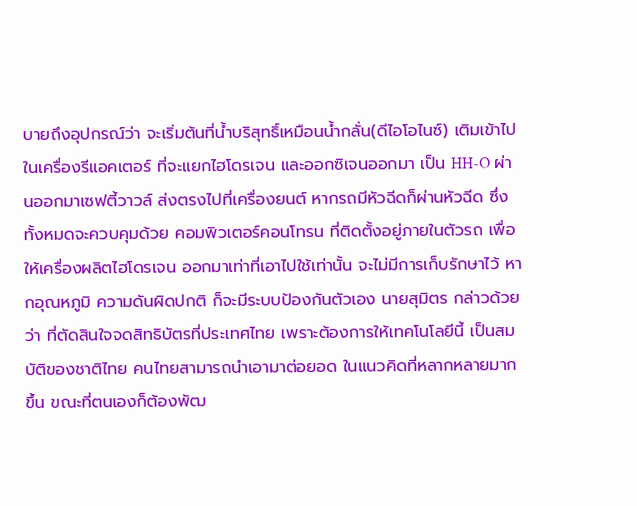บายถึงอุปกรณ์ว่า จะเริ่มต้นที่น้ำบริสุทธิ์เหมือนน้ำกลั่น(ดีไอโอไนซ์) เติมเข้าไปในเครื่องรีแอคเตอร์ ที่จะแยกไฮโดรเจน และออกซิเจนออกมา เป็น HH-O ผ่านออกมาเซฟตี้วาวล์ ส่งตรงไปที่เครื่องยนต์ หากรถมีหัวฉีดก็ผ่านหัวฉีด ซึ่งทั้งหมดจะควบคุมด้วย คอมพิวเตอร์คอนโทรน ที่ติดตั้งอยู่ภายในตัวรถ เพื่อให้เครื่องผลิตไฮโดรเจน ออกมาเท่าที่เอาไปใช้เท่านั้น จะไม่มีการเก็บรักษาไว้ หากอุณหภูมิ ความดันผิดปกติ ก็จะมีระบบป้องกันตัวเอง นายสุมิตร กล่าวด้วยว่า ที่ตัดสินใจจดสิทธิบัตรที่ประเทศไทย เพราะต้องการให้เทคโนโลยีนี้ เป็นสมบัติของชาติไทย คนไทยสามารถนำเอามาต่อยอด ในแนวคิดที่หลากหลายมากขึ้น ขณะที่ตนเองก็ต้องพัฒ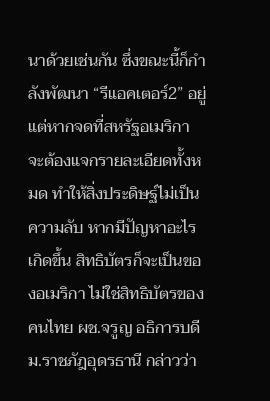นาด้วยเช่นกัน ซึ่งขณะนี้ก็กำลังพัฒนา “รีแอคเตอร์2” อยู่ แต่หากจดที่สหรัฐอเมริกา จะต้องแจกรายละเอียดทั้งหมด ทำให้สิ่งประดิษฐ์ไม่เป็นความลับ หากมีปัญหาอะไรเกิดขึ้น สิทธิบัตรก็จะเป็นของอเมริกา ไม่ใช่สิทธิบัตรของคนไทย ผช.จรูญ อธิการบดี ม.ราชภัฎอุดรธานี กล่าวว่า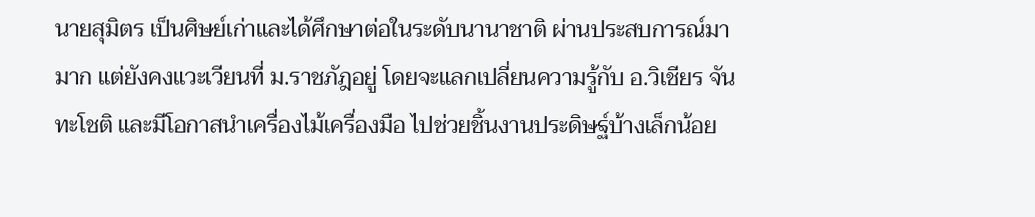นายสุมิตร เป็นศิษย์เก่าและได้ศึกษาต่อในระดับนานาชาติ ผ่านประสบการณ์มามาก แต่ยังคงแวะเวียนที่ ม.ราชภัฎอยู่ โดยจะแลกเปลี่ยนความรู้กับ อ.วิเชียร จันทะโชติ และมีโอกาสนำเครื่องไม้เครื่องมือ ไปช่วยชิ้นงานประดิษฐ์บ้างเล็กน้อย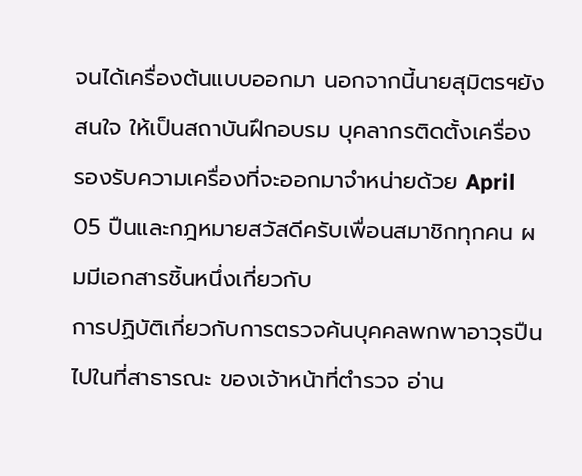จนได้เครื่องต้นแบบออกมา นอกจากนี้นายสุมิตรฯยังสนใจ ให้เป็นสถาบันฝึกอบรม บุคลากรติดตั้งเครื่อง รองรับความเครื่องที่จะออกมาจำหน่ายด้วย April 05 ปืนและกฎหมายสวัสดีครับเพื่อนสมาชิกทุกคน ผมมีเอกสารชิ้นหนึ่งเกี่ยวกับ
การปฏิบัติเกี่ยวกับการตรวจค้นบุคคลพกพาอาวุธปืนไปในที่สาธารณะ ของเจ้าหน้าที่ตำรวจ อ่าน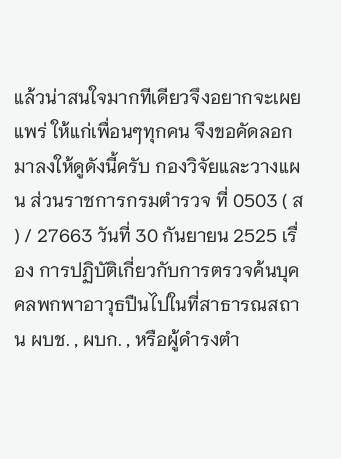แล้วน่าสนใจมากทีเดียวจึงอยากจะเผยแพร่ ให้แก่เพื่อนๆทุกคน จึงขอคัดลอกมาลงให้ดูดังนี้ครับ กองวิจัยและวางแผน ส่วนราชการกรมตำรวจ ที่ 0503 ( ส ) / 27663 วันที่ 30 กันยายน 2525 เรื่อง การปฏิบัติเกี่ยวกับการตรวจค้นบุคคลพกพาอาวุธปืนไปในที่สาธารณสถาน ผบช. , ผบก. , หรือผู้ดำรงตำ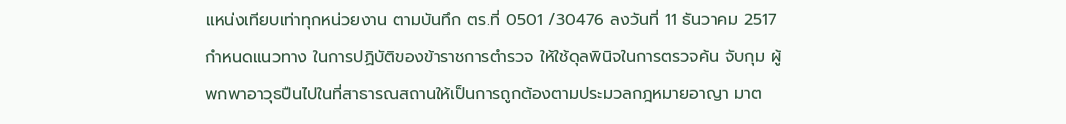แหน่งเทียบเท่าทุกหน่วยงาน ตามบันทึก ตร.ที่ 0501 /30476 ลงวันที่ 11 ธันวาคม 2517 กำหนดแนวทาง ในการปฏิบัติของข้าราชการตำรวจ ให้ใช้ดุลพินิจในการตรวจค้น จับกุม ผู้พกพาอาวุธปืนไปในที่สาธารณสถานให้เป็นการถูกต้องตามประมวลกฎหมายอาญา มาต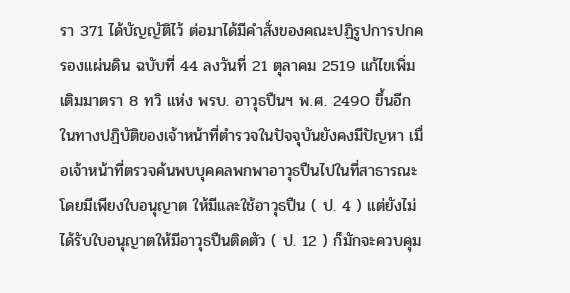รา 371 ได้บัญญัติไว้ ต่อมาได้มีคำสั่งของคณะปฏิรูปการปกครองแผ่นดิน ฉบับที่ 44 ลงวันที่ 21 ตุลาคม 2519 แก้ไขเพิ่มเติมมาตรา 8 ทวิ แห่ง พรบ. อาวุธปืนฯ พ.ศ. 2490 ขึ้นอีก ในทางปฏิบัติของเจ้าหน้าที่ตำรวจในปัจจุบันยังคงมีปัญหา เมื่อเจ้าหน้าที่ตรวจค้นพบบุคคลพกพาอาวุธปืนไปในที่สาธารณะ โดยมีเพียงใบอนุญาต ให้มีและใช้อาวุธปืน ( ป. 4 ) แต่ยังไม่ได้รับใบอนุญาตให้มีอาวุธปืนติดตัว ( ป. 12 ) ก็มักจะควบคุม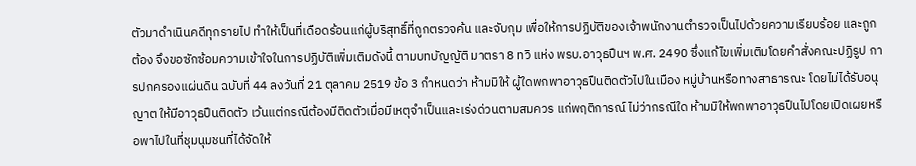ตัวมาดำเนินคดีทุกรายไป ทำให้เป็นที่เดือดร้อนแก่ผู้บริสุทธิ์ที่ถูกตรวจค้น และจับกุม เพื่อให้การปฏิบัติของเจ้าพนักงานตำรวจเป็นไปด้วยความเรียบร้อย และถูกต้อง จึงขอซักซ้อมความเข้าใจในการปฏิบัติเพิ่มเติมดังนี้ ตามบทบัญญัติ มาตรา 8 ทวิ แห่ง พรบ.อาวุธปืนฯ พ.ศ. 2490 ซึ่งแก้ไขเพิ่มเติมโดยคำสั่งคณะปฏิรูป การปกครองแผ่นดิน ฉบับที่ 44 ลงวันที่ 21 ตุลาคม 2519 ข้อ 3 กำหนดว่า ห้ามมิให้ ผู้ใดพกพาอาวุธปืนติดตัวไปในเมือง หมู่บ้านหรือทางสาธารณะ โดยไม่ได้รับอนุญาต ให้มีอาวุธปืนติดตัว เว้นแต่กรณีต้องมีติดตัวเมื่อมีเหตุจำเป็นและเร่งด่วนตามสมควร แก่พฤติการณ์ ไม่ว่ากรณีใด ห้ามมิให้พกพาอาวุธปืนไปโดยเปิดเผยหรือพาไปในที่ชุมนุมชนที่ได้จัดให้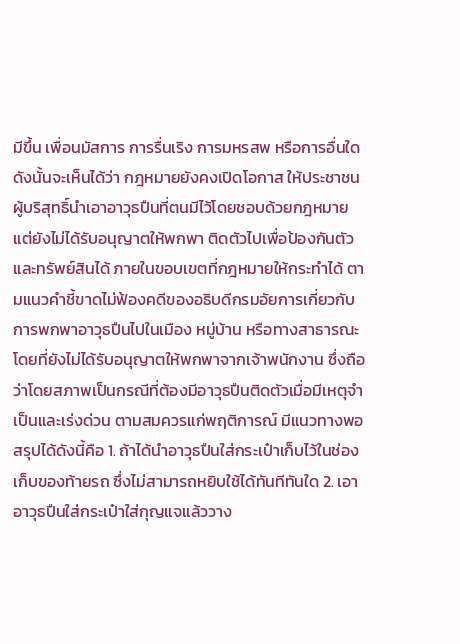มีขึ้น เพื่อนมัสการ การรื่นเริง การมหรสพ หรือการอื่นใด ดังนั้นจะเห็นได้ว่า กฎหมายยังคงเปิดโอกาส ให้ประชาชนผู้บริสุทธิ์นำเอาอาวุธปืนที่ตนมีไว้โดยชอบด้วยกฎหมาย แต่ยังไม่ได้รับอนุญาตให้พกพา ติดตัวไปเพื่อป้องกันตัวและทรัพย์สินได้ ภายในขอบเขตที่กฎหมายให้กระทำได้ ตามแนวคำชี้ขาดไม่ฟ้องคดีของอธิบดีกรมอัยการเกี่ยวกับการพกพาอาวุธปืนไปในเมือง หมู่บ้าน หรือทางสาธารณะ โดยที่ยังไม่ได้รับอนุญาตให้พกพาจากเจ้าพนักงาน ซึ่งถือว่าโดยสภาพเป็นกรณีที่ต้องมีอาวุธปืนติดตัวเมื่อมีเหตุจำเป็นและเร่งด่วน ตามสมควรแก่พฤติการณ์ มีแนวทางพอสรุปได้ดังนี้คือ 1. ถ้าได้นำอาวุธปืนใส่กระเป๋าเก็บไว้ในช่องเก็บของท้ายรถ ซึ่งไม่สามารถหยิบใช้ได้ทันทีทันใด 2. เอาอาวุธปืนใส่กระเป๋าใส่กุญแจแล้ววาง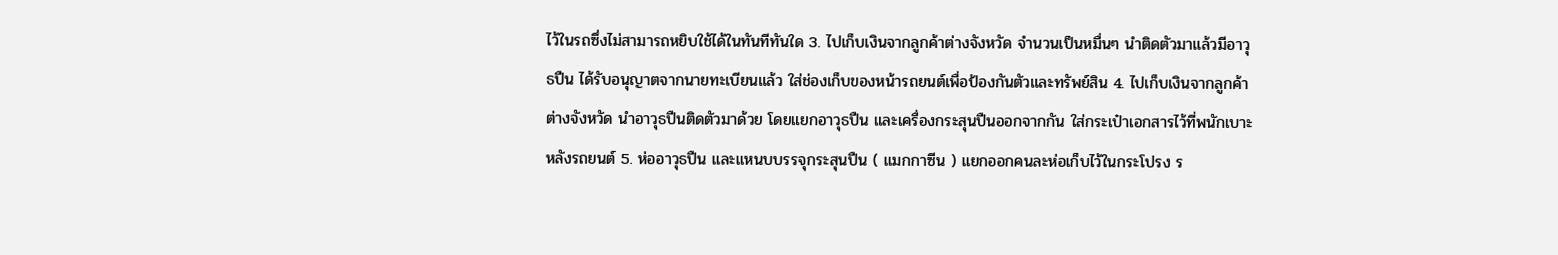ไว้ในรถซึ่งไม่สามารถหยิบใช้ได้ในทันทีทันใด 3. ไปเก็บเงินจากลูกค้าต่างจังหวัด จำนวนเป็นหมื่นๆ นำติดตัวมาแล้วมีอาวุธปืน ได้รับอนุญาตจากนายทะเบียนแล้ว ใส่ช่องเก็บของหน้ารถยนต์เพื่อป้องกันตัวและทรัพย์สิน 4. ไปเก็บเงินจากลูกค้าต่างจังหวัด นำอาวุธปืนติดตัวมาด้วย โดยแยกอาวุธปืน และเครื่องกระสุนปืนออกจากกัน ใส่กระเป๋าเอกสารไว้ที่พนักเบาะหลังรถยนต์ 5. ห่ออาวุธปืน และแหนบบรรจุกระสุนปืน ( แมกกาซีน ) แยกออกคนละห่อเก็บไว้ในกระโปรง ร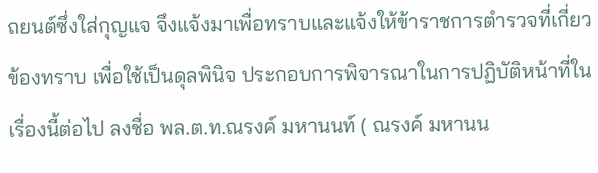ถยนต์ซึ่งใส่กุญแจ จึงแจ้งมาเพื่อทราบและแจ้งให้ข้าราชการตำรวจที่เกี่ยวข้องทราบ เพื่อใช้เป็นดุลพินิจ ประกอบการพิจารณาในการปฏิบัติหน้าที่ในเรื่องนี้ต่อไป ลงชื่อ พล.ต.ท.ณรงค์ มหานนท์ ( ณรงค์ มหานน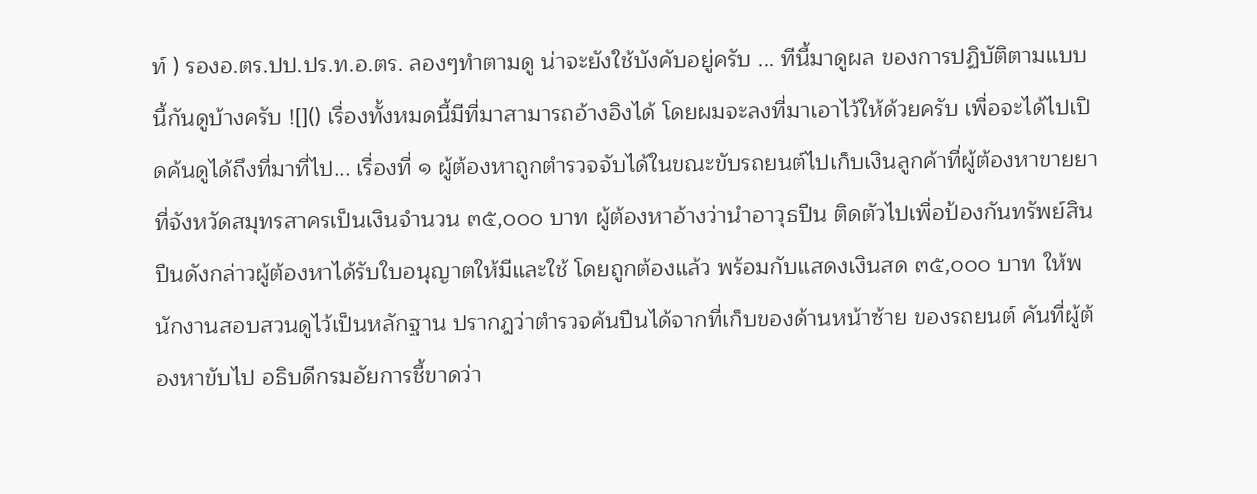ท์ ) รองอ.ตร.ปป.ปร.ท.อ.ตร. ลองๆทำตามดู น่าจะยังใช้บังคับอยู่ครับ ... ทีนี้มาดูผล ของการปฏิบัติตามแบบนี้กันดูบ้างครับ ![]() เรื่องทั้งหมดนี้มีที่มาสามารถอ้างอิงได้ โดยผมจะลงที่มาเอาไว้ให้ด้วยครับ เพื่อจะได้ไปเปิดค้นดูได้ถึงที่มาที่ไป... เรื่องที่ ๑ ผู้ต้องหาถูกตำรวจจับได้ในขณะขับรถยนต์ไปเก็บเงินลูกค้าที่ผู้ต้องหาขายยาที่จังหวัดสมุทรสาครเป็นเงินจำนวน ๓๕,๐๐๐ บาท ผู้ต้องหาอ้างว่านำอาวุธปืน ติดตัวไปเพื่อป้องกันทรัพย์สิน ปืนดังกล่าวผู้ต้องหาได้รับใบอนุญาตให้มีและใช้ โดยถูกต้องแล้ว พร้อมกับแสดงเงินสด ๓๕,๐๐๐ บาท ให้พนักงานสอบสวนดูไว้เป็นหลักฐาน ปรากฎว่าตำรวจค้นปืนได้จากที่เก็บของด้านหน้าซ้าย ของรถยนต์ คันที่ผู้ต้องหาขับไป อธิบดีกรมอัยการชี้ขาดว่า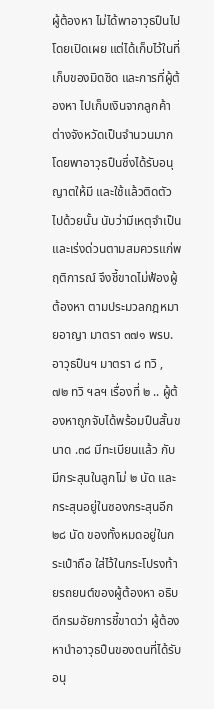ผู้ต้องหา ไม่ได้พาอาวุธปืนไปโดยเปิดเผย แต่ได้เก็บไว้ในที่เก็บของมิดชิด และการที่ผู้ต้องหา ไปเก็บเงินจากลูกค้าต่างจังหวัดเป็นจำนวนมาก โดยพาอาวุธปืนซึ่งได้รับอนุญาตให้มี และใช้แล้วติดตัวไปด้วยนั้น นับว่ามีเหตุจำเป็นและเร่งด่วนตามสมควรแก่พฤติการณ์ จึงชี้ขาดไม่ฟ้องผู้ต้องหา ตามประมวลกฎหมายอาญา มาตรา ๓๗๑ พรบ.อาวุธปืนฯ มาตรา ๘ ทวิ , ๗๒ ทวิ ฯลฯ เรื่องที่ ๒ .. ผู้ต้องหาถูกจับได้พร้อมปืนสั้นขนาด .๓๘ มีทะเบียนแล้ว กับมีกระสุนในลูกโม่ ๒ นัด และกระสุนอยู่ในซองกระสุนอีก ๒๘ นัด ของทั้งหมดอยู่ในกระเป๋าถือ ใส่ไว้ในกระโปรงท้ายรถยนต์ของผู้ต้องหา อธิบดีกรมอัยการชี้ขาดว่า ผู้ต้องหานำอาวุธปืนของตนที่ได้รับ อนุ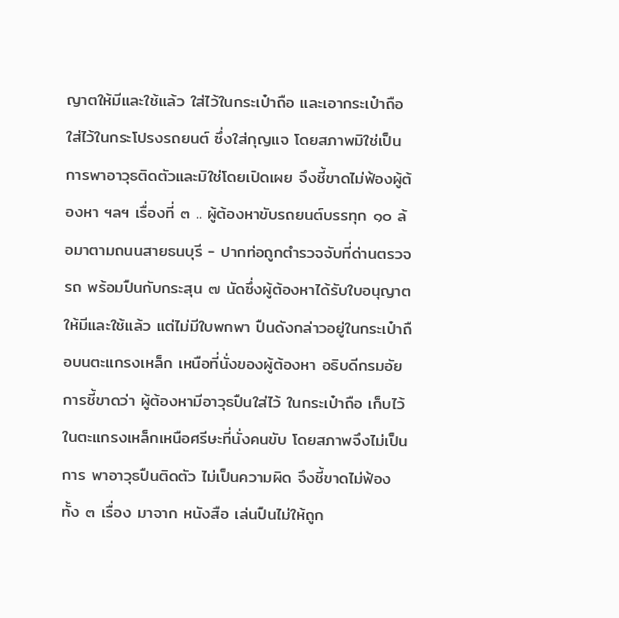ญาตให้มีและใช้แล้ว ใส่ไว้ในกระเป๋าถือ และเอากระเป๋าถือใส่ไว้ในกระโปรงรถยนต์ ซึ่งใส่กุญแจ โดยสภาพมิใช่เป็นการพาอาวุธติดตัวและมิใช่โดยเปิดเผย จึงชี้ขาดไม่ฟ้องผู้ต้องหา ฯลฯ เรื่องที่ ๓ .. ผู้ต้องหาขับรถยนต์บรรทุก ๑๐ ล้อมาตามถนนสายธนบุรี - ปากท่อถูกตำรวจจับที่ด่านตรวจรถ พร้อมปืนกับกระสุน ๗ นัดซึ่งผู้ต้องหาได้รับใบอนุญาต ให้มีและใช้แล้ว แต่ไม่มีใบพกพา ปืนดังกล่าวอยู่ในกระเป๋าถือบนตะแกรงเหล็ก เหนือที่นั่งของผู้ต้องหา อธิบดีกรมอัยการชี้ขาดว่า ผู้ต้องหามีอาวุธปืนใส่ไว้ ในกระเป๋าถือ เก็บไว้ในตะแกรงเหล็กเหนือศรีษะที่นั่งคนขับ โดยสภาพจึงไม่เป็นการ พาอาวุธปืนติดตัว ไม่เป็นความผิด จึงชี้ขาดไม่ฟ้อง ทั้ง ๓ เรื่อง มาจาก หนังสือ เล่นปืนไม่ให้ถูก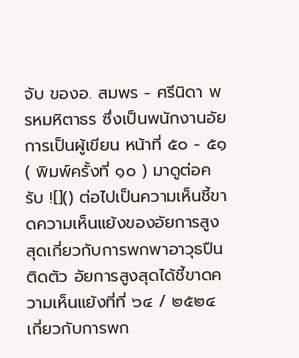จับ ของอ. สมพร - ศรีนิดา พรหมหิตาธร ซึ่งเป็นพนักงานอัยการเป็นผู้เขียน หน้าที่ ๕๐ - ๕๑ ( พิมพ์ครั้งที่ ๑๐ ) มาดูต่อครับ ![]() ต่อไปเป็นความเห็นชี้ขาดความเห็นแย้งของอัยการสูงสุดเกี่ยวกับการพกพาอาวุธปืนติดตัว อัยการสูงสุดได้ชี้ขาดความเห็นแย้งที่ที่ ๖๔ / ๒๕๒๔ เกี่ยวกับการพก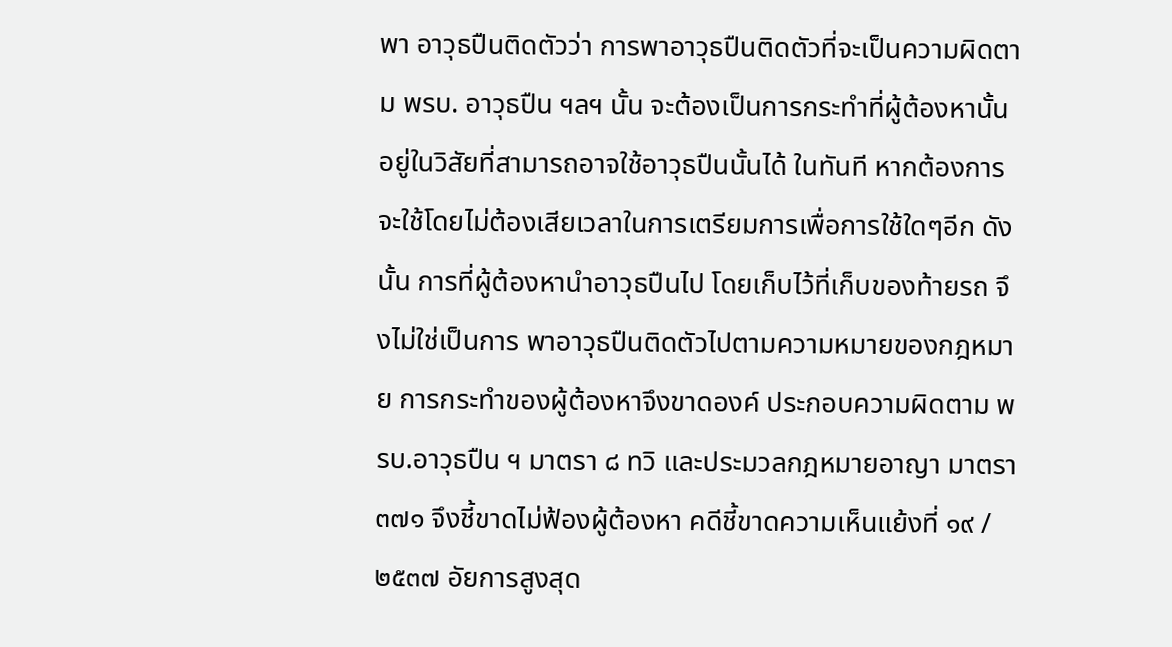พา อาวุธปืนติดตัวว่า การพาอาวุธปืนติดตัวที่จะเป็นความผิดตาม พรบ. อาวุธปืน ฯลฯ นั้น จะต้องเป็นการกระทำที่ผู้ต้องหานั้นอยู่ในวิสัยที่สามารถอาจใช้อาวุธปืนนั้นได้ ในทันที หากต้องการจะใช้โดยไม่ต้องเสียเวลาในการเตรียมการเพื่อการใช้ใดๆอีก ดังนั้น การที่ผู้ต้องหานำอาวุธปืนไป โดยเก็บไว้ที่เก็บของท้ายรถ จึงไม่ใช่เป็นการ พาอาวุธปืนติดตัวไปตามความหมายของกฎหมาย การกระทำของผู้ต้องหาจึงขาดองค์ ประกอบความผิดตาม พรบ.อาวุธปืน ฯ มาตรา ๘ ทวิ และประมวลกฎหมายอาญา มาตรา ๓๗๑ จึงชี้ขาดไม่ฟ้องผู้ต้องหา คดีชี้ขาดความเห็นแย้งที่ ๑๙ / ๒๕๓๗ อัยการสูงสุด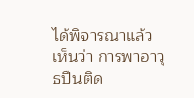ได้พิจารณาแล้ว เห็นว่า การพาอาวุธปืนติด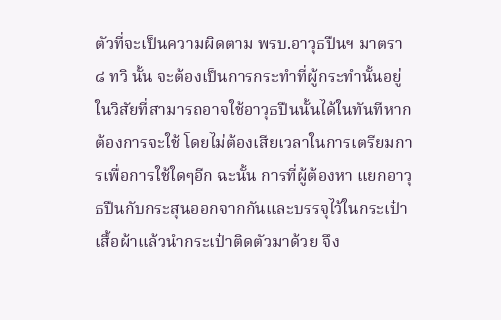ตัวที่จะเป็นความผิดตาม พรบ.อาวุธปืนฯ มาตรา ๘ ทวิ นั้น จะต้องเป็นการกระทำที่ผู้กระทำนั้นอยู่ในวิสัยที่สามารถอาจใช้อาวุธปืนนั้นได้ในทันทีหากต้องการจะใช้ โดยไม่ต้องเสียเวลาในการเตรียมการเพื่อการใช้ใดๆอีก ฉะนั้น การที่ผู้ต้องหา แยกอาวุธปืนกับกระสุนออกจากกันและบรรจุไว้ในกระเป๋าเสื้อผ้าแล้วนำกระเป๋าติดตัวมาด้วย จึง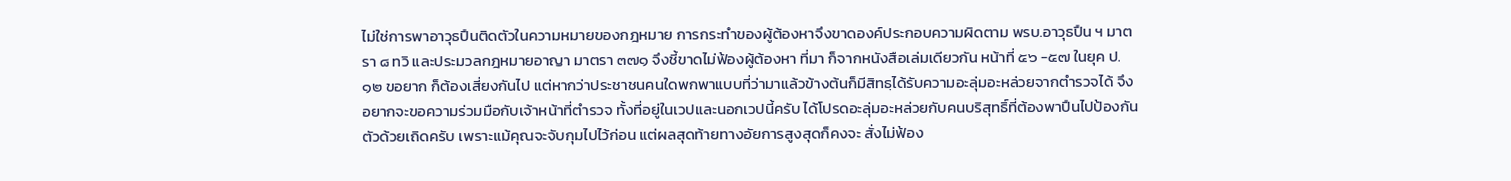ไม่ใช่การพาอาวุธปืนติดตัวในความหมายของกฎหมาย การกระทำของผู้ต้องหาจึงขาดองค์ประกอบความผิดตาม พรบ.อาวุธปืน ฯ มาตรา ๘ ทวิ และประมวลกฎหมายอาญา มาตรา ๓๗๑ จึงชี้ขาดไม่ฟ้องผู้ต้องหา ที่มา ก็จากหนังสือเล่มเดียวกัน หน้าที่ ๕๖ -๕๗ ในยุค ป.๑๒ ขอยาก ก็ต้องเสี่ยงกันไป แต่หากว่าประชาชนคนใดพกพาแบบที่ว่ามาแล้วข้างต้นก็มีสิทธฺได้รับความอะลุ่มอะหล่วยจากตำรวจได้ จึงอยากจะขอความร่วมมือกับเจ้าหน้าที่ตำรวจ ทั้งที่อยู่ในเวปและนอกเวปนี้ครับ ได้โปรดอะลุ่มอะหล่วยกับคนบริสุทธิ์ที่ต้องพาปืนไปป้องกันตัวด้วยเถิดครับ เพราะแม้คุณจะจับกุมไปไว้ก่อน แต่ผลสุดท้ายทางอัยการสูงสุดก็คงจะ สั่งไม่ฟ้อง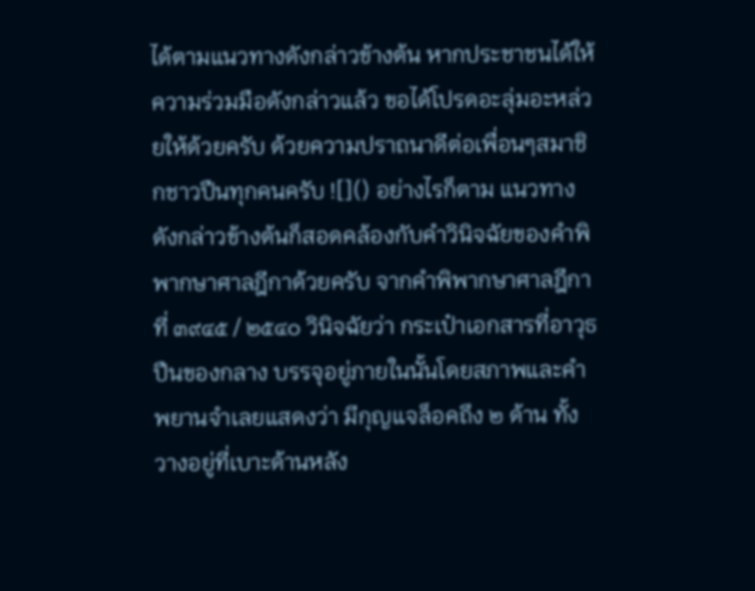ได้ตามแนวทางดังกล่าวข้างต้น หากประชาชนได้ให้ความร่วมมือดังกล่าวแล้ว ขอได้โปรดอะลุ่มอะหล่วยให้ด้วยครับ ด้วยความปราถนาดีต่อเพื่อนๆสมาชิกชาวปืนทุกคนครับ ![]() อย่างไรก็ตาม แนวทางดังกล่าวข้างต้นก็สอดคล้องกับคำวินิจฉัยของคำพิพากษาศาลฎีกาด้วยครับ จากคำพิพากษาศาลฎีกาที่ ๓๙๔๕ / ๒๕๔๐ วินิจฉัยว่า กระเป๋าเอกสารที่อาวุธปืนของกลาง บรรจุอยู่ภายในนั้นโดยสภาพและคำพยานจำเลยแสดงว่า มีกุญแจล็อคถึง ๒ ด้าน ทั้งวางอยู่ที่เบาะด้านหลัง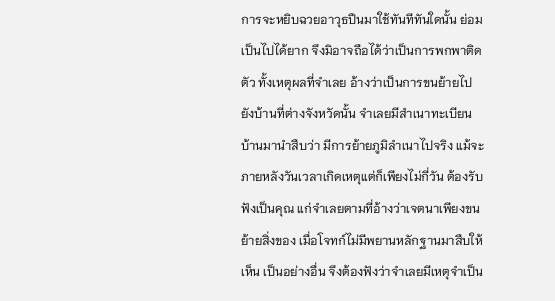การจะหยิบฉวยอาวุธปืนมาใช้ทันทีทันใดนั้น ย่อมเป็นไปได้ยาก จึงมิอาจถือได้ว่าเป็นการพกพาติดตัว ทั้งเหตุผลที่จำเลย อ้างว่าเป็นการขนย้ายไปยังบ้านที่ต่างจังหวัดนั้น จำเลยมีสำเนาทะเบียนบ้านมานำสืบว่า มีการย้ายภูมิลำเนาไปจริง แม้จะภายหลังวันเวลาเกิดเหตุแต่ก็เพียงไม่กี่วัน ต้องรับฟังเป็นคุณ แก่จำเลยตามที่อ้างว่าเจตนาเพียงขนย้ายสิ่งของ เมื่อโจทก์ไม่มีพยานหลักฐานมาสืบให้เห็น เป็นอย่างอื่น จึงต้องฟังว่าจำเลยมีเหตุจำเป็น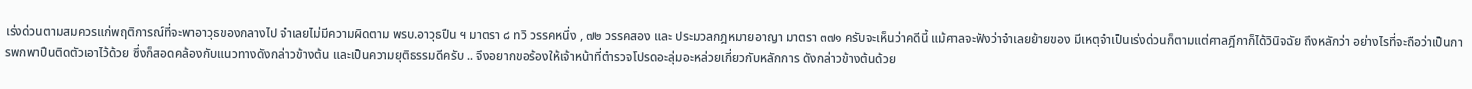เร่งด่วนตามสมควรแก่พฤติการณ์ที่จะพาอาวุธของกลางไป จำเลยไม่มีความผิดตาม พรบ.อาวุธปืน ฯ มาตรา ๘ ทวิ วรรคหนึ่ง , ๗๒ วรรคสอง และ ประมวลกฎหมายอาญา มาตรา ๓๗๑ ครับจะเห็นว่าคดีนี้ แม้ศาลจะฟังว่าจำเลยย้ายของ มีเหตุจำเป็นเร่งด่วนก็ตามแต่ศาลฎีกาก็ได้วินิจฉัย ถึงหลักว่า อย่างไรที่จะถือว่าเป็นการพกพาปืนติดตัวเอาไว้ด้วย ซึ่งก็สอดคล้องกับแนวทางดังกล่าวข้างต้น และเป็นความยุติธรรมดีครับ .. จึงอยากขอร้องให้เจ้าหน้าที่ตำรวจโปรดอะลุ่มอะหล่วยเกี่ยวกับหลักการ ดังกล่าวข้างต้นด้วย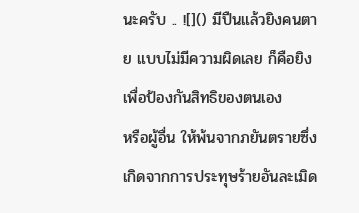นะครับ .. ![]() มีปืนแล้วยิงคนตาย แบบไม่มีความผิดเลย ก็คือยิงเพื่อป้องกันสิทธิของตนเอง
หรือผู้อื่น ให้พ้นจากภยันตรายซึ่งเกิดจากการประทุษร้ายอันละเมิด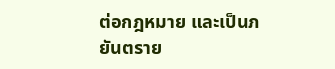ต่อกฎหมาย และเป็นภยันตราย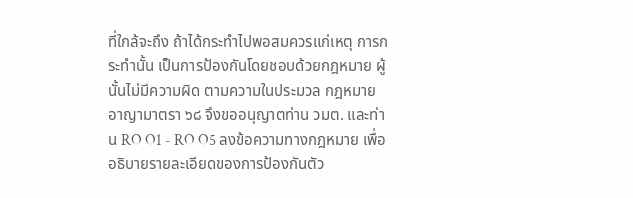ที่ใกล้จะถึง ถ้าได้กระทำไปพอสมควรแก่เหตุ การกระทำนั้น เป็นการป้องกันโดยชอบด้วยกฎหมาย ผู้นั้นไม่มีความผิด ตามความในประมวล กฎหมายอาญามาตรา ๖๘ จึงขออนุญาตท่าน วมต. และท่าน RO O1 - RO O5 ลงข้อความทางกฎหมาย เพื่ออธิบายรายละเอียดของการป้องกันตัว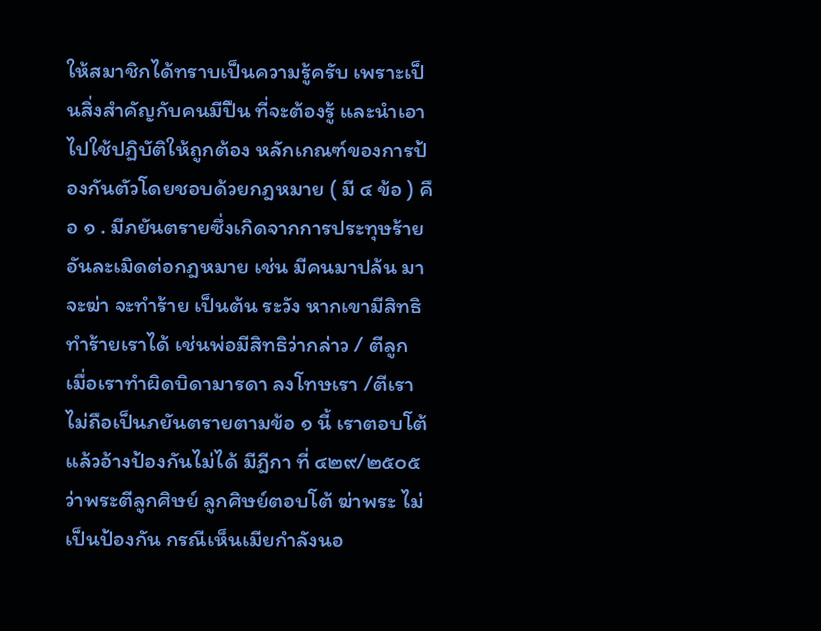ให้สมาชิกได้ทราบเป็นความรู้ครับ เพราะเป็นสิ่งสำคัญกับคนมีปืน ที่จะต้องรู้ และนำเอาไปใช้ปฏิบัติให้ถูกต้อง หลักเกณฑ์ของการป้องกันตัวโดยชอบด้วยกฎหมาย ( มี ๔ ข้อ ) คือ ๑ . มีภยันตรายซึ่งเกิดจากการประทุษร้ายอันละเมิดต่อกฎหมาย เช่น มีคนมาปล้น มาจะฆ่า จะทำร้าย เป็นต้น ระวัง หากเขามีสิทธิทำร้ายเราได้ เช่นพ่อมีสิทธิว่ากล่าว / ตีลูก เมื่อเราทำผิดบิดามารดา ลงโทษเรา /ตีเรา ไม่ถือเป็นภยันตรายตามข้อ ๑ นี้ เราตอบโต้แล้วอ้างป้องกันไม่ได้ มีฎีกา ที่ ๔๒๙/๒๕๐๕ ว่าพระตีลูกศิษย์ ลูกศิษย์ตอบโต้ ฆ่าพระ ไม่เป็นป้องกัน กรณีเห็นเมียกำลังนอ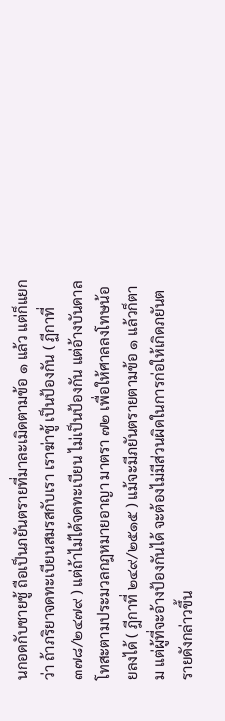นกอดกับชายชู้ ถือเป็นภยันตรายที่มาละเมิดตามข้อ ๑ แล้ว แต่ก็แยกว่า ถ้าภริยาจดทะเบียนสมรสกับเรา เราฆ่าชู้ เป็นป้องกัน ( ฏีกาที่๓๗๘/๒๔๗๙ ) แต่ถ้าไม่ได้จดทะเบียน ไม่เป็นป้องกัน แต่อ้างบันดาลโทสะตามประมวลกฎหมายอาญา มาตรา ๗๒ เพื่อให้ศาลลงโทษน้อยลงได้ ( ฎีกาที่ ๒๔๙/๒๕๑๕ ) แม้จะมีภยันตรายตามข้อ ๑ แล้วก็ตาม แต่ผู้ที่จะอ้างป้องกันได้ จะต้องไม่มีส่วนผิดในการก่อให้เกิดภยันตรายดังกล่าวขึ้น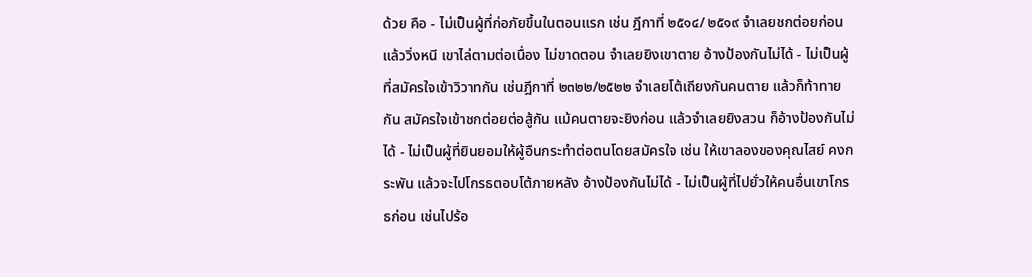ด้วย คือ - ไม่เป็นผู้ที่ก่อภัยขึ้นในตอนแรก เช่น ฎีกาที่ ๒๕๑๔/ ๒๕๑๙ จำเลยชกต่อยก่อน แล้ววิ่งหนี เขาไล่ตามต่อเนื่อง ไม่ขาดตอน จำเลยยิงเขาตาย อ้างป้องกันไม่ได้ - ไม่เป็นผู้ที่สมัครใจเข้าวิวาทกัน เช่นฎีกาที่ ๒๓๒๒/๒๕๒๒ จำเลยโต้เถียงกันคนตาย แล้วก็ท้าทายกัน สมัครใจเข้าชกต่อยต่อสู้กัน แม้คนตายจะยิงก่อน แล้วจำเลยยิงสวน ก็อ้างป้องกันไม่ได้ - ไม่เป็นผู้ที่ยินยอมให้ผู้อืนกระทำต่อตนโดยสมัครใจ เช่น ให้เขาลองของคุณไสย์ คงกระพัน แล้วจะไปโกรธตอบโต้ภายหลัง อ้างป้องกันไม่ได้ - ไม่เป็นผู้ที่ไปยั่วให้คนอื่นเขาโกรธก่อน เช่นไปร้อ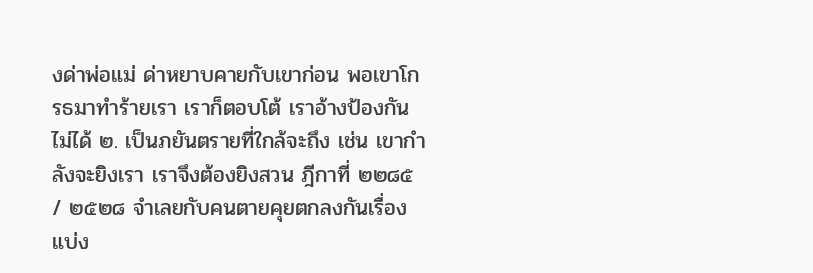งด่าพ่อแม่ ด่าหยาบคายกับเขาก่อน พอเขาโกรธมาทำร้ายเรา เราก็ตอบโต้ เราอ้างป้องกันไม่ได้ ๒. เป็นภยันตรายที่ใกล้จะถึง เช่น เขากำลังจะยิงเรา เราจึงต้องยิงสวน ฎีกาที่ ๒๒๘๕ / ๒๕๒๘ จำเลยกับคนตายคุยตกลงกันเรื่องแบ่ง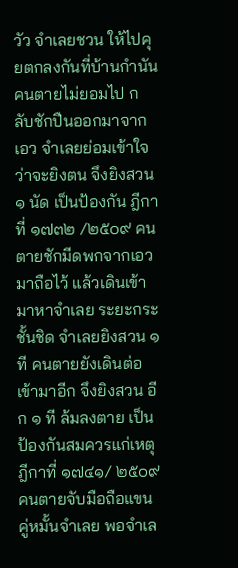วัว จำเลยชวน ให้ไปคุยตกลงกันที่บ้านกำนัน คนตายไม่ยอมไป กลับชักปืนออกมาจากเอว จำเลยย่อมเข้าใจว่าจะยิงตน จึงยิงสวน ๑ นัด เป็นป้องกัน ฎีกาที่ ๑๗๓๒ /๒๕๐๙ คนตายชักมีดพกจากเอวมาถือไว้ แล้วเดินเข้ามาหาจำเลย ระยะกระชั้นชิด จำเลยยิงสวน ๑ ที คนตายยังเดินต่อเข้ามาอีก จึงยิงสวน อีก ๑ ที ล้มลงตาย เป็นป้องกันสมควรแก่เหตุ ฎีกาที่ ๑๗๔๑/ ๒๕๐๙ คนตายจับมือถือแขนคู่หมั้นจำเลย พอจำเล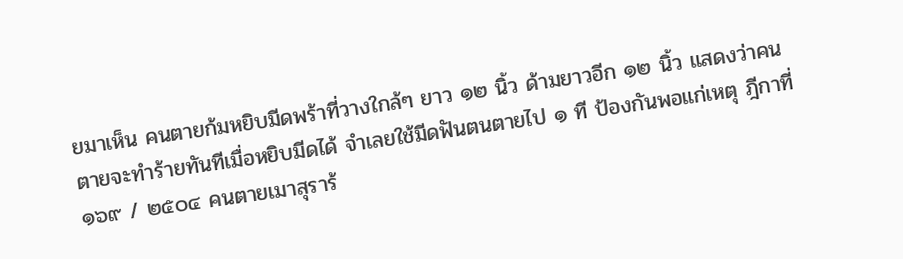ยมาเห็น คนตายก้มหยิบมีดพร้าที่วางใกล้ๆ ยาว ๑๒ นิ้ว ด้ามยาวอีก ๑๒ นิ้ว แสดงว่าคนตายจะทำร้ายทันทีเมื่อหยิบมีดได้ จำเลยใช้มีดฟันตนตายไป ๑ ที ป้องกันพอแก่เหตุ ฎีกาที่๑๖๙ / ๒๕๐๔ คนตายเมาสุราร้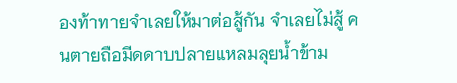องท้าทายจำเลยให้มาต่อสู้กัน จำเลยไม่สู้ คนตายถือมีดดาบปลายแหลมลุยน้ำข้าม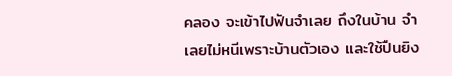คลอง จะเข้าไปฟันจำเลย ถึงในบ้าน จำเลยไม่หนีเพราะบ้านตัวเอง และใช้ปืนยิง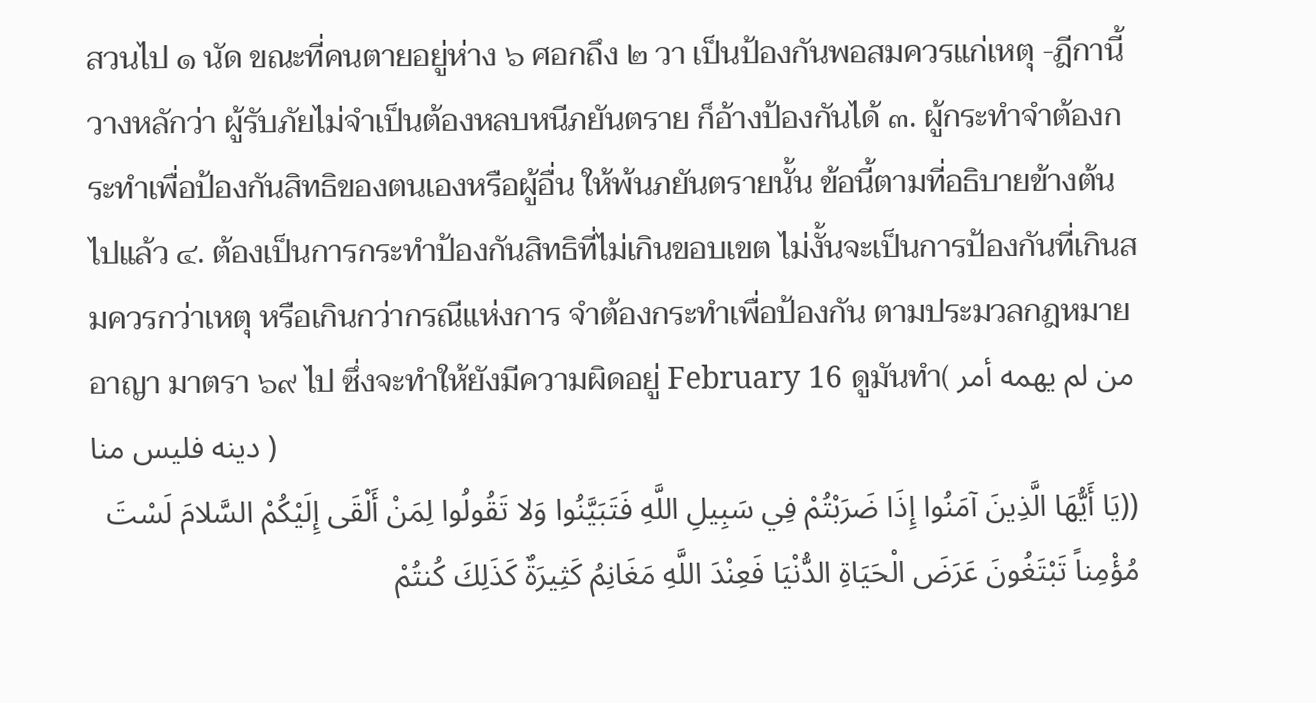สวนไป ๑ นัด ขณะที่คนตายอยู่ห่าง ๖ ศอกถึง ๒ วา เป็นป้องกันพอสมควรแก่เหตุ -ฎีกานี้วางหลักว่า ผู้รับภัยไม่จำเป็นต้องหลบหนีภยันตราย ก็อ้างป้องกันได้ ๓. ผู้กระทำจำต้องกระทำเพื่อป้องกันสิทธิของตนเองหรือผู้อื่น ให้พ้นภยันตรายนั้น ข้อนี้ตามที่อธิบายข้างต้นไปแล้ว ๔. ต้องเป็นการกระทำป้องกันสิทธิที่ไม่เกินขอบเขต ไม่งั้นจะเป็นการป้องกันที่เกินสมควรกว่าเหตุ หรือเกินกว่ากรณีแห่งการ จำต้องกระทำเพื่อป้องกัน ตามประมวลกฎหมายอาญา มาตรา ๖๙ ไป ซึ่งจะทำให้ยังมีความผิดอยู่ February 16 ดูมันทำ( من لم يهمه أمر دينه فليس منا )
((يَا أَيُّهَا الَّذِينَ آمَنُوا إِذَا ضَرَبْتُمْ فِي سَبِيلِ اللَّهِ فَتَبَيَّنُوا وَلا تَقُولُوا لِمَنْ أَلْقَى إِلَيْكُمْ السَّلامَ لَسْتَ مُؤْمِناً تَبْتَغُونَ عَرَضَ الْحَيَاةِ الدُّنْيَا فَعِنْدَ اللَّهِ مَغَانِمُ كَثِيرَةٌ كَذَلِكَ كُنتُمْ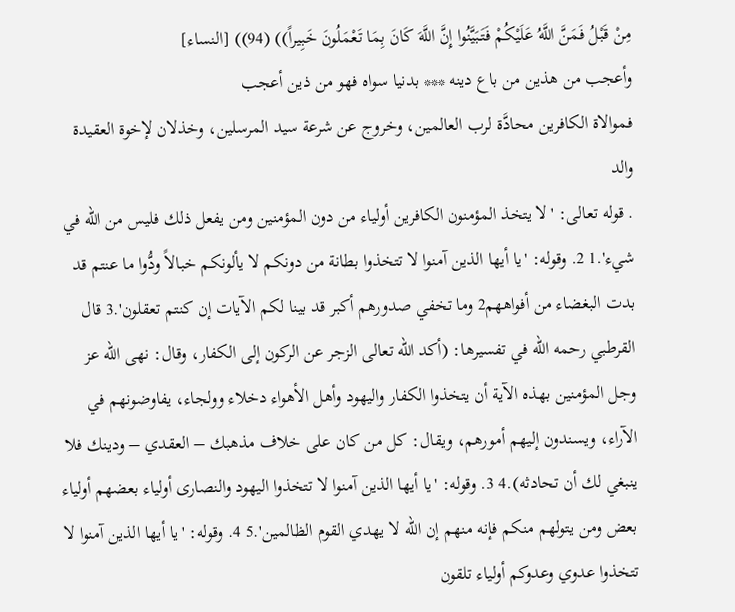مِنْ قَبْلُ فَمَنَّ اللَّهُ عَلَيْكُمْ فَتَبَيَّنُوا إِنَّ اللَّهَ كَانَ بِمَا تَعْمَلُونَ خَبِيراً)) (94)) [النساء]
وأعجب من هذين من باع دينه *** بدنيا سواه فهو من ذين أعجب
فموالاة الكافرين محادَّة لرب العالمين، وخروج عن شرعة سيد المرسلين، وخذلان لإخوة العقيدة والد
. قوله تعالى: 'لا يتخذ المؤمنون الكافرين أولياء من دون المؤمنين ومن يفعل ذلك فليس من الله في شيء'.1 2. وقوله: 'يا أيها الذين آمنوا لا تتخذوا بطانة من دونكم لا يألونكم خبالاً ودُّوا ما عنتم قد بدت البغضاء من أفواههم2 وما تخفي صدورهم أكبر قد بينا لكم الآيات إن كنتم تعقلون'.3 قال القرطبي رحمه الله في تفسيرها: (أكد الله تعالى الزجر عن الركون إلى الكفار، وقال: نهى الله عز وجل المؤمنين بهذه الآية أن يتخذوا الكفار واليهود وأهل الأهواء دخلاء وولجاء، يفاوضونهم في الآراء، ويسندون إليهم أمورهم، ويقال: كل من كان على خلاف مذهبك – العقدي – ودينك فلا ينبغي لك أن تحادثه).4 3. وقوله: 'يا أيها الذين آمنوا لا تتخذوا اليهود والنصارى أولياء بعضهم أولياء بعض ومن يتولهم منكم فإنه منهم إن الله لا يهدي القوم الظالمين'.5 4. وقوله: 'يا أيها الذين آمنوا لا تتخذوا عدوي وعدوكم أولياء تلقون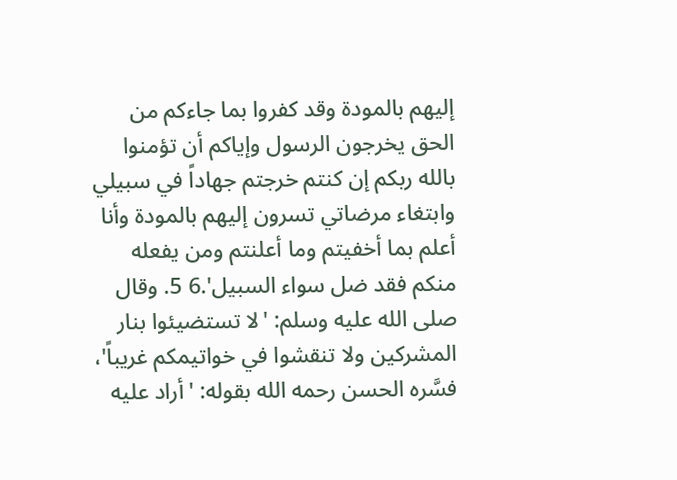إليهم بالمودة وقد كفروا بما جاءكم من الحق يخرجون الرسول وإياكم أن تؤمنوا بالله ربكم إن كنتم خرجتم جهاداً في سبيلي وابتغاء مرضاتي تسرون إليهم بالمودة وأنا أعلم بما أخفيتم وما أعلنتم ومن يفعله منكم فقد ضل سواء السبيل'.6 5. وقال صلى الله عليه وسلم: 'لا تستضيئوا بنار المشركين ولا تنقشوا في خواتيمكم غريباً'، فسَّره الحسن رحمه الله بقوله: 'أراد عليه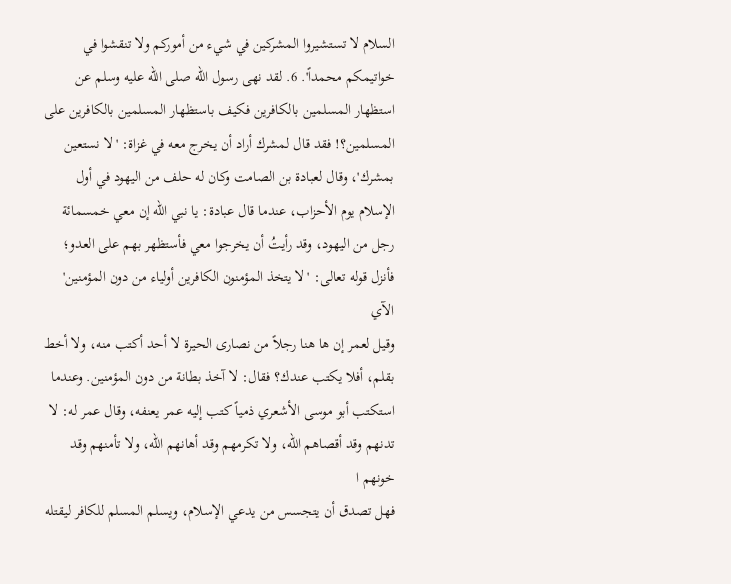السلام لا تستشيروا المشركين في شيء من أموركم ولا تنقشوا في خواتيمكم محمداً'. 6. لقد نهى رسول الله صلى الله عليه وسلم عن استظهار المسلمين بالكافرين فكيف باستظهار المسلمين بالكافرين على المسلمين؟! فقد قال لمشرك أراد أن يخرج معه في غزاة: 'لا نستعين بمشرك'، وقال لعبادة بن الصامت وكان له حلف من اليهود في أول الإسلام يوم الأحزاب، عندما قال عبادة: يا نبي الله إن معي خمسمائة رجل من اليهود، وقد رأيتُ أن يخرجوا معي فأستظهر بهم على العدو؛ فأنزل قوله تعالى: 'لا يتخذ المؤمنون الكافرين أولياء من دون المؤمنين' الآي
وقيل لعمر إن ها هنا رجلاً من نصارى الحيرة لا أحد أكتب منه، ولا أخط بقلم، أفلا يكتب عندك؟ فقال: لا آخذ بطانة من دون المؤمنين. وعندما استكتب أبو موسى الأشعري ذمياً كتب إليه عمر يعنفه، وقال عمر له: لا تدنهم وقد أقصاهم الله، ولا تكرمهم وقد أهانهم الله، ولا تأمنهم وقد خونهم ا
فهل تصدق أن يتجسس من يدعي الإسلام، ويسلم المسلم للكافر ليقتله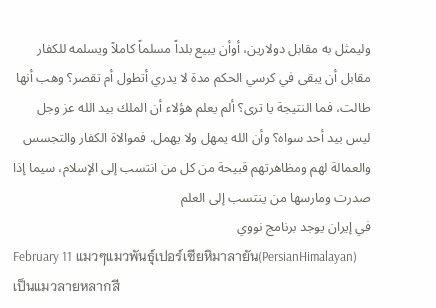وليمثل به مقابل دولارين، أوأن يبيع بلداً مسلماً كاملاً ويسلمه للكفار مقابل أن يبقى في كرسي الحكم مدة لا يدري أتطول أم تقصر؟ وهب أنها طالت، فما النتيجة يا ترى؟ ألم يعلم هؤلاء أن الملك بيد الله عز وجل ليس بيد أحد سواه؟ وأن الله يمهل ولا يهمل. فموالاة الكفار والتجسس والعمالة لهم ومظاهرتهم قبيحة من كل من انتسب إلى الإسلام، سيما إذا صدرت ومارسها من ينتسب إلى العلم
في إيران يوجد برنامج نووي
February 11 แมวๆแมวพันธุ์เปอร์เซียหิมาลายัน(PersianHimalayan) เป็นแมวลายหลากสี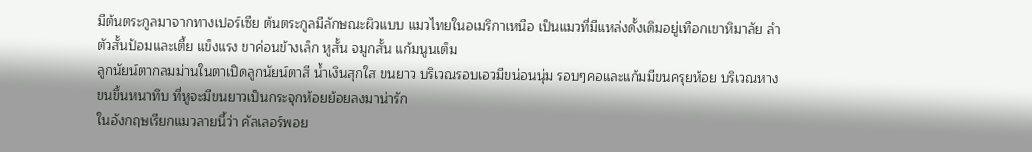มีต้นตระกูลมาจากทางเปอร์เซีย ต้นตระกูลมีลักษณะผิวแบบ แมวไทยในอเมริกาเหนือ เป็นแมวที่มีแหล่งดั้งเดิมอยู่เทือกเขาหิมาลัย ลำตัวสั้นป้อมและเตี้ย แข็งแรง ขาค่อนข้างเล็ก หูสั้น จมูกสั้น แก้มนูนเต็ม
ลูกนัยน์ตากลมม่านในตาเปิดลูกนัยน์ตาสี น้ำเงินสุกใส ขนยาว บริเวณรอบเอวมีขน่อนนุ่ม รอบๆคอและแก้มมีขนครุยห้อย บริเวณหางขนขึ้นหนาทึบ ที่หูจะมีขนยาวเป็นกระจุกห้อยย้อยลงมาน่ารัก
ในอังกฤษเรียกแมวลายนี้ว่า คัลเลอร์พอย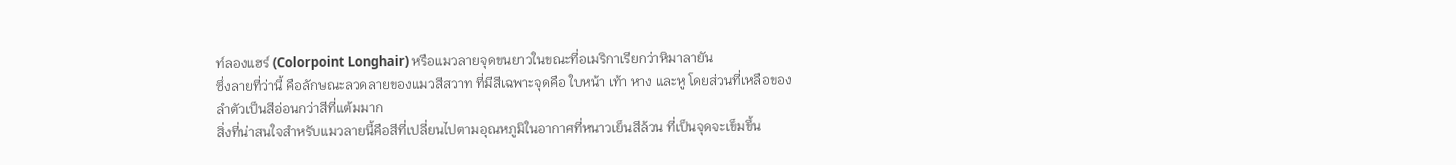ท์ลองแฮร์ (Colorpoint Longhair) หรือแมวลายจุดขนยาวในขณะที่อเมริกาเรียกว่าหิมาลายัน
ซึ่งลายที่ว่านี้ คือลักษณะลวดลายของแมวสีสวาท ที่มีสีเฉพาะจุดคือ ใบหน้า เท้า หาง และหู โดยส่วนที่เหลือของลำตัวเป็นสีอ่อนกว่าสีที่แต้มมาก
สิ่งที่น่าสนใจสำหรับแมวลายนี้คือสีที่เปลี่ยนไปตามอุณหภูมิในอากาศที่หนาวเย็นสีล้วน ที่เป็นจุดจะเข็มขึ้น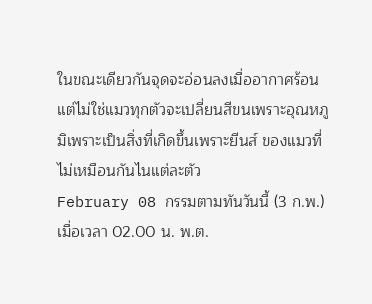ในขณะเดียวกันจุดจะอ่อนลงเมื่ออากาศร้อน แต่ไม่ใช่แมวทุกตัวจะเปลี่ยนสีขนเพราะอุณหภูมิเพราะเป็นสิ่งที่เกิดขึ้นเพราะยีนส์ ของแมวที่ไม่เหมือนกันไนแต่ละตัว
February 08 กรรมตามทันวันนี้ (3 ก.พ.) เมื่อเวลา 02.00 น. พ.ต.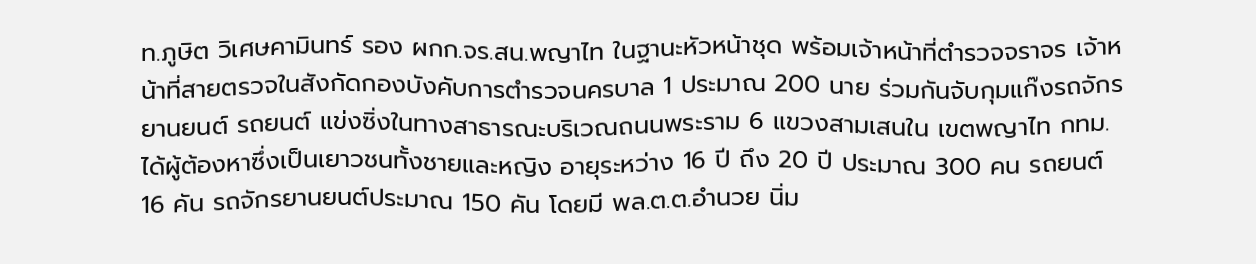ท.ภูษิต วิเศษคามินทร์ รอง ผกก.จร.สน.พญาไท ในฐานะหัวหน้าชุด พร้อมเจ้าหน้าที่ตำรวจจราจร เจ้าหน้าที่สายตรวจในสังกัดกองบังคับการตำรวจนครบาล 1 ประมาณ 200 นาย ร่วมกันจับกุมแก๊งรถจักรยานยนต์ รถยนต์ แข่งซิ่งในทางสาธารณะบริเวณถนนพระราม 6 แขวงสามเสนใน เขตพญาไท กทม. ได้ผู้ต้องหาซึ่งเป็นเยาวชนทั้งชายและหญิง อายุระหว่าง 16 ปี ถึง 20 ปี ประมาณ 300 คน รถยนต์ 16 คัน รถจักรยานยนต์ประมาณ 150 คัน โดยมี พล.ต.ต.อำนวย นิ่ม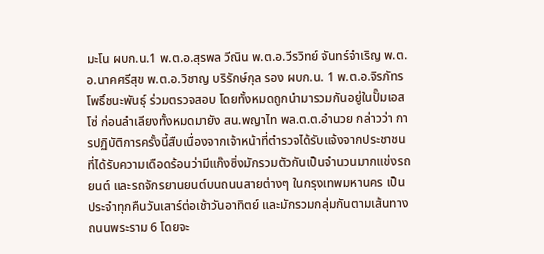มะโน ผบก.น.1 พ.ต.อ.สุรพล วีณิน พ.ต.อ.วีรวิทย์ จันทร์จำเริญ พ.ต.อ.นาคศรีสุข พ.ต.อ.วิชาญ บริรักษ์กุล รอง ผบก.น. 1 พ.ต.อ.จิรภัทร โพธิ์ชนะพันธุ์ ร่วมตรวจสอบ โดยทั้งหมดถูกนำมารวมกันอยู่ในปั๊มเอสโซ่ ก่อนลำเลียงทั้งหมดมายัง สน.พญาไท พล.ต.ต.อำนวย กล่าวว่า การปฏิบัติการครั้งนี้สืบเนื่องจากเจ้าหน้าที่ตำรวจได้รับแจ้งจากประชาชนที่ได้รับความเดือดร้อนว่ามีแก๊งซิ่งมักรวมตัวกันเป็นจำนวนมากแข่งรถยนต์ และรถจักรยานยนต์บนถนนสายต่างๆ ในกรุงเทพมหานคร เป็นประจำทุกคืนวันเสาร์ต่อเช้าวันอาทิตย์ และมักรวมกลุ่มกันตามเส้นทางถนนพระราม 6 โดยจะ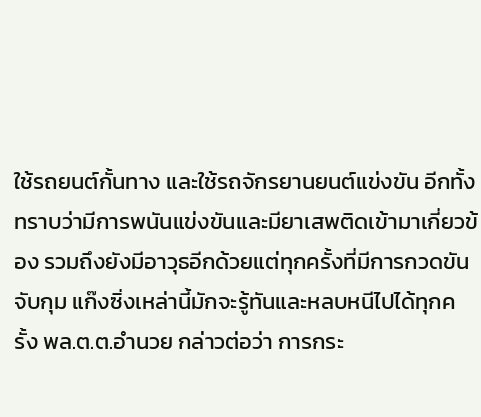ใช้รถยนต์กั้นทาง และใช้รถจักรยานยนต์แข่งขัน อีกทั้งทราบว่ามีการพนันแข่งขันและมียาเสพติดเข้ามาเกี่ยวข้อง รวมถึงยังมีอาวุธอีกด้วยแต่ทุกครั้งที่มีการกวดขันจับกุม แก๊งซิ่งเหล่านี้มักจะรู้ทันและหลบหนีไปได้ทุกครั้ง พล.ต.ต.อำนวย กล่าวต่อว่า การกระ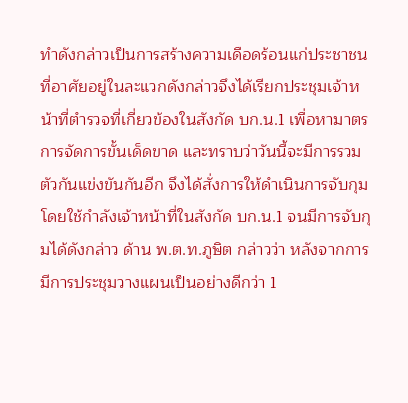ทำดังกล่าวเป็นการสร้างความเดือดร้อนแก่ประชาชนที่อาศัยอยู่ในละแวกดังกล่าวจึงได้เรียกประชุมเจ้าหน้าที่ตำรวจที่เกี่ยวข้องในสังกัด บก.น.1 เพื่อหามาตรการจัดการขั้นเด็ดขาด และทราบว่าวันนี้จะมีการรวมตัวกันแข่งขันกันอีก จึงได้สั่งการให้ดำเนินการจับกุมโดยใช้กำลังเจ้าหน้าที่ในสังกัด บก.น.1 จนมีการจับกุมได้ดังกล่าว ด้าน พ.ต.ท.ภูษิต กล่าวว่า หลังจากการมีการประชุมวางแผนเป็นอย่างดีกว่า 1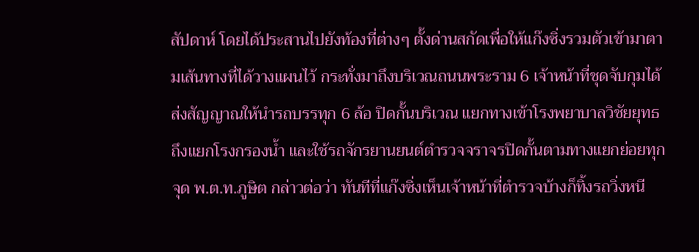สัปดาห์ โดยได้ประสานไปยังท้องที่ต่างๆ ตั้งด่านสกัดเพื่อให้แก๊งซิ่งรวมตัวเข้ามาตามเส้นทางที่ได้วางแผนไว้ กระทั่งมาถึงบริเวณถนนพระราม 6 เจ้าหน้าที่ชุดจับกุมได้ส่งสัญญาณให้นำรถบรรทุก 6 ล้อ ปิดกั้นบริเวณ แยกทางเข้าโรงพยาบาลวิชัยยุทธ ถึงแยกโรงกรองน้ำ และใช้รถจักรยานยนต์ตำรวจจราจรปิดกั้นตามทางแยกย่อยทุกจุด พ.ต.ท.ภูษิต กล่าวต่อว่า ทันทีที่แก๊งซิ่งเห็นเจ้าหน้าที่ตำรวจบ้างก็ทิ้งรถวิ่งหนี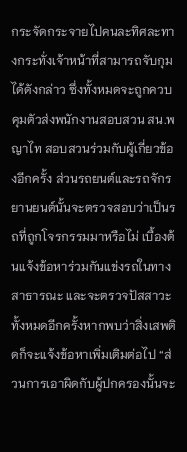กระจัดกระจายไปคนละทิศละทางกระทั่งเจ้าหน้าที่สามารถจับกุมได้ดังกล่าว ซึ่งทั้งหมดจะถูกควบคุมตัวส่งพนักงานสอบสวน สน.พญาไท สอบสวนร่วมกับผู้เกี่ยวข้องอีกครั้ง ส่วนรถยนต์และรถจักรยานยนต์นั้นจะตรวจสอบว่าเป็นรถที่ถูกโจรกรรมมาหรือไม่ เบื้องต้นแจ้งข้อหาร่วมกันแข่งรถในทางสาธารณะ และจะตรวจปัสสาวะทั้งหมดอีกครั้งหากพบว่าสิ่งเสพติดก็จะแจ้งข้อหาเพิ่มเติมต่อไป “ส่วนการเอาผิดกับผู้ปกครองนั้นจะ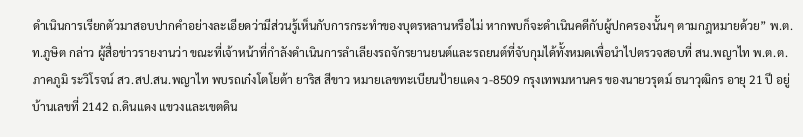ดำเนินการเรียกตัวมาสอบปากคำอย่างละเอียดว่ามีส่วนรู้เห็นกับการกระทำของบุตรหลานหรือไม่ หากพบก็จะดำเนินคดีกับผู้ปกครองนั้นๆ ตามกฎหมายด้วย” พ.ต.ท.ภูษิต กล่าว ผู้สื่อข่าวรายงานว่า ขณะที่เจ้าหน้าที่กำลังดำเนินการลำเลียงรถจักรยานยนต์และรถยนต์ที่จับกุมได้ทั้งหมดเพื่อนำไปตรวจสอบที่ สน.พญาไท พ.ต.ต.ภาคภูมิ ระวิโรจน์ สว.สป.สน.พญาไท พบรถเก๋งโตโยต้า ยาริส สีขาว หมายเลขทะเบียนป้ายแดง ว-8509 กรุงเทพมหานคร ของนายวรุตม์ ธนาวุฒิกร อายุ 21 ปี อยู่บ้านเลขที่ 2142 ถ.ดินแดง แขวงและเขตดิน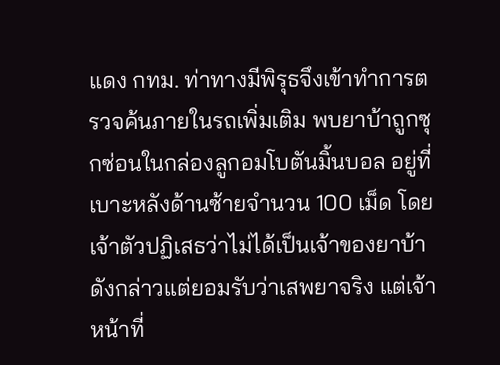แดง กทม. ท่าทางมีพิรุธจึงเข้าทำการตรวจค้นภายในรถเพิ่มเติม พบยาบ้าถูกซุกซ่อนในกล่องลูกอมโบตันมิ้นบอล อยู่ที่เบาะหลังด้านซ้ายจำนวน 100 เม็ด โดยเจ้าตัวปฏิเสธว่าไม่ได้เป็นเจ้าของยาบ้าดังกล่าวแต่ยอมรับว่าเสพยาจริง แต่เจ้าหน้าที่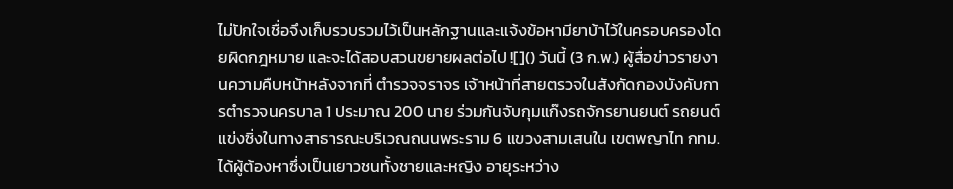ไม่ปักใจเชื่อจึงเก็บรวบรวมไว้เป็นหลักฐานและแจ้งข้อหามียาบ้าไว้ในครอบครองโดยผิดกฎหมาย และจะได้สอบสวนขยายผลต่อไป ![]() วันนี้ (3 ก.พ.) ผู้สื่อข่าวรายงานความคืบหน้าหลังจากที่ ตำรวจจราจร เจ้าหน้าที่สายตรวจในสังกัดกองบังคับการตำรวจนครบาล 1 ประมาณ 200 นาย ร่วมกันจับกุมแก๊งรถจักรยานยนต์ รถยนต์ แข่งซิ่งในทางสาธารณะบริเวณถนนพระราม 6 แขวงสามเสนใน เขตพญาไท กทม.ได้ผู้ต้องหาซึ่งเป็นเยาวชนทั้งชายและหญิง อายุระหว่าง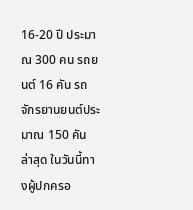16-20 ปี ประมาณ 300 คน รถยนต์ 16 คัน รถจักรยานยนต์ประมาณ 150 คัน ล่าสุด ในวันนี้ทางผู้ปกครอ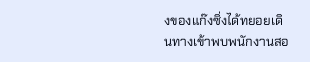งของแก๊งซิ่งได้ทยอยเดินทางเข้าพบพนักงานสอ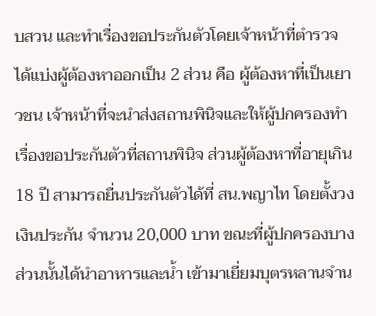บสวน และทำเรื่องขอประกันตัวโดยเจ้าหน้าที่ตำรวจ ได้แบ่งผู้ต้องหาออกเป็น 2 ส่วน คือ ผู้ต้องหาที่เป็นเยาวชน เจ้าหน้าที่จะนำส่งสถานพินิจและให้ผู้ปกครองทำเรื่องขอประกันตัวที่สถานพินิจ ส่วนผู้ต้องหาที่อายุเกิน 18 ปี สามารถยื่นประกันตัวได้ที่ สน.พญาไท โดยตั้งวงเงินประกัน จำนวน 20,000 บาท ขณะที่ผู้ปกครองบางส่วนนั้นได้นำอาหารและน้ำ เข้ามาเยี่ยมบุตรหลานจำน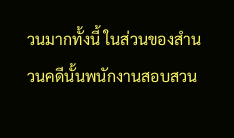วนมากทั้งนี้ ในส่วนของสำนวนคดีนั้นพนักงานสอบสวน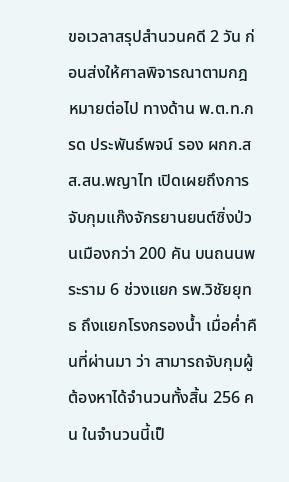ขอเวลาสรุปสำนวนคดี 2 วัน ก่อนส่งให้ศาลพิจารณาตามกฎหมายต่อไป ทางด้าน พ.ต.ท.กรด ประพันธ์พจน์ รอง ผกก.สส.สน.พญาไท เปิดเผยถึงการจับกุมแก๊งจักรยานยนต์ซิ่งป่วนเมืองกว่า 200 คัน บนถนนพระราม 6 ช่วงแยก รพ.วิชัยยุทธ ถึงแยกโรงกรองน้ำ เมื่อค่ำคืนที่ผ่านมา ว่า สามารถจับกุมผู้ต้องหาได้จำนวนทั้งสิ้น 256 คน ในจำนวนนี้เป็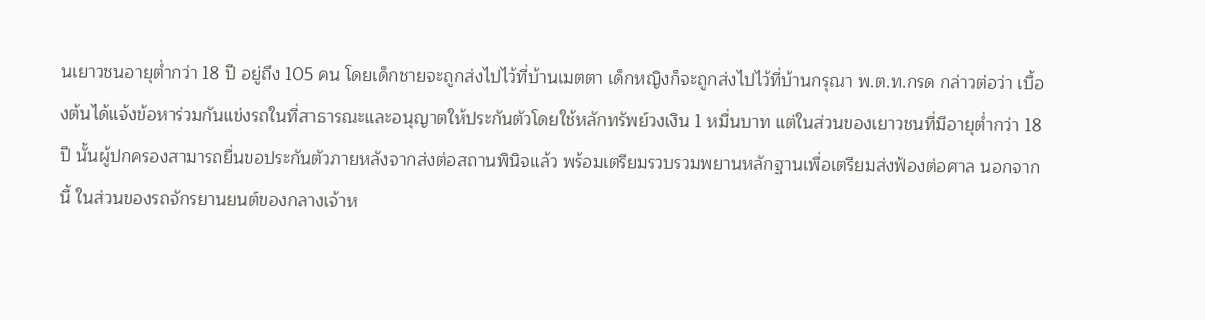นเยาวชนอายุต่ำกว่า 18 ปี อยู่ถึง 105 คน โดยเด็กชายจะถูกส่งไปไว้ที่บ้านเมตตา เด็กหญิงก็จะถูกส่งไปไว้ที่บ้านกรุณา พ.ต.ท.กรด กล่าวต่อว่า เบื้องต้นได้แจ้งข้อหาร่วมกันแข่งรถในที่สาธารณะและอนุญาตให้ประกันตัวโดยใช้หลักทรัพย์วงเงิน 1 หมื่นบาท แต่ในส่วนของเยาวชนที่มีอายุต่ำกว่า 18 ปี นั้นผู้ปกครองสามารถยื่นขอประกันตัวภายหลังจากส่งต่อสถานพินิจแล้ว พร้อมเตรียมรวบรวมพยานหลักฐานเพื่อเตรียมส่งฟ้องต่อศาล นอกจากนี้ ในส่วนของรถจักรยานยนต์ของกลางเจ้าห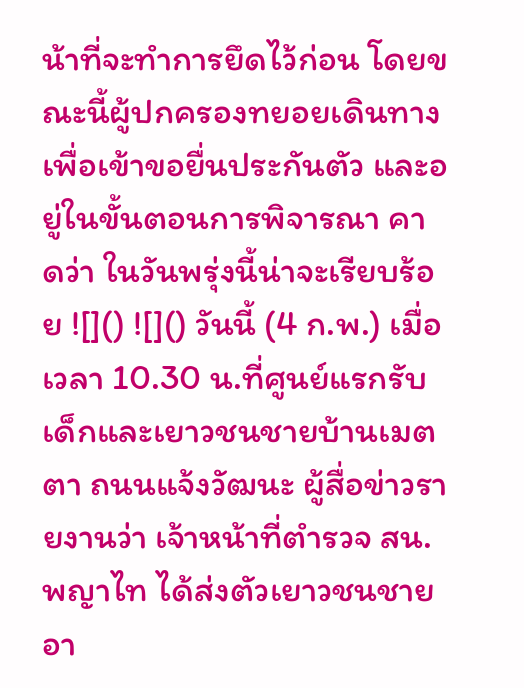น้าที่จะทำการยึดไว้ก่อน โดยขณะนี้ผู้ปกครองทยอยเดินทางเพื่อเข้าขอยื่นประกันตัว และอยู่ในขั้นตอนการพิจารณา คาดว่า ในวันพรุ่งนี้น่าจะเรียบร้อย ![]() ![]() วันนี้ (4 ก.พ.) เมื่อเวลา 10.30 น.ที่ศูนย์แรกรับเด็กและเยาวชนชายบ้านเมตตา ถนนแจ้งวัฒนะ ผู้สื่อข่าวรายงานว่า เจ้าหน้าที่ตำรวจ สน.พญาไท ได้ส่งตัวเยาวชนชายอา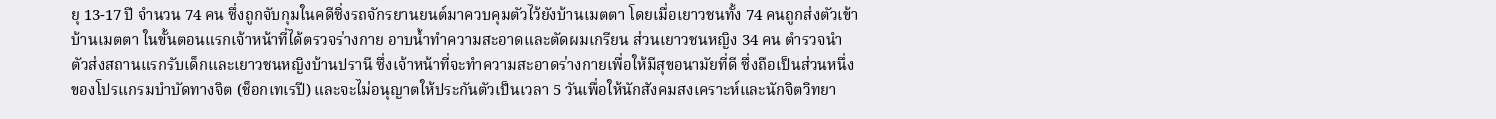ยุ 13-17 ปี จำนวน 74 คน ซึ่งถูกจับกุมในคดีซิ่งรถจักรยานยนต์มาควบคุมตัวไว้ยังบ้านเมตตา โดยเมื่อเยาวชนทั้ง 74 คนถูกส่งตัวเข้าบ้านเมตตา ในขั้นตอนแรกเจ้าหน้าที่ได้ตรวจร่างกาย อาบน้ำทำความสะอาดและตัดผมเกรียน ส่วนเยาวชนหญิง 34 คน ตำรวจนำตัวส่งสถานแรกรับเด็กและเยาวชนหญิงบ้านปรานี ซึ่งเจ้าหน้าที่จะทำความสะอาดร่างกายเพื่อให้มีสุขอนามัยที่ดี ซึ่งถือเป็นส่วนหนึ่งของโปรแกรมบำบัดทางจิต (ช็อกเทเรปี) และจะไม่อนุญาตให้ประกันตัวเป็นเวลา 5 วันเพื่อให้นักสังคมสงเคราะห์และนักจิตวิทยา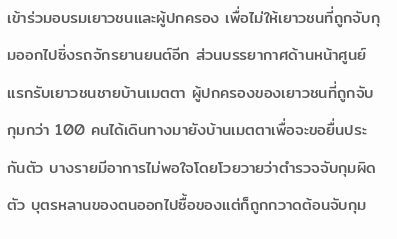เข้าร่วมอบรมเยาวชนและผู้ปกครอง เพื่อไม่ให้เยาวชนที่ถูกจับกุมออกไปซิ่งรถจักรยานยนต์อีก ส่วนบรรยากาศด้านหน้าศูนย์แรกรับเยาวชนชายบ้านเมตตา ผู้ปกครองของเยาวชนที่ถูกจับกุมกว่า 100 คนได้เดินทางมายังบ้านเมตตาเพื่อจะขอยื่นประกันตัว บางรายมีอาการไม่พอใจโดยโวยวายว่าตำรวจจับกุมผิดตัว บุตรหลานของตนออกไปซื้อของแต่ก็ถูกกวาดต้อนจับกุม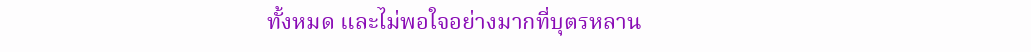ทั้งหมด และไม่พอใจอย่างมากที่บุตรหลาน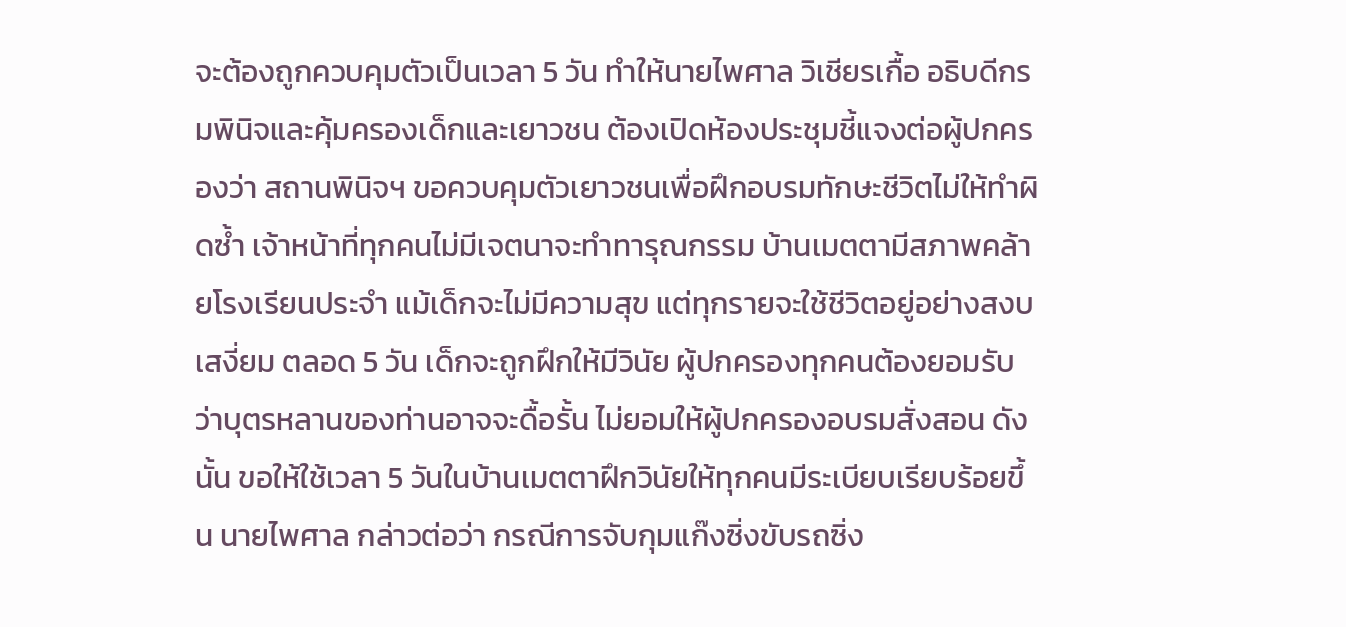จะต้องถูกควบคุมตัวเป็นเวลา 5 วัน ทำให้นายไพศาล วิเชียรเกื้อ อธิบดีกรมพินิจและคุ้มครองเด็กและเยาวชน ต้องเปิดห้องประชุมชี้แจงต่อผู้ปกครองว่า สถานพินิจฯ ขอควบคุมตัวเยาวชนเพื่อฝึกอบรมทักษะชีวิตไม่ให้ทำผิดซ้ำ เจ้าหน้าที่ทุกคนไม่มีเจตนาจะทำทารุณกรรม บ้านเมตตามีสภาพคล้ายโรงเรียนประจำ แม้เด็กจะไม่มีความสุข แต่ทุกรายจะใช้ชีวิตอยู่อย่างสงบเสงี่ยม ตลอด 5 วัน เด็กจะถูกฝึกให้มีวินัย ผู้ปกครองทุกคนต้องยอมรับว่าบุตรหลานของท่านอาจจะดื้อรั้น ไม่ยอมให้ผู้ปกครองอบรมสั่งสอน ดังนั้น ขอให้ใช้เวลา 5 วันในบ้านเมตตาฝึกวินัยให้ทุกคนมีระเบียบเรียบร้อยขึ้น นายไพศาล กล่าวต่อว่า กรณีการจับกุมแก๊งซิ่งขับรถซิ่ง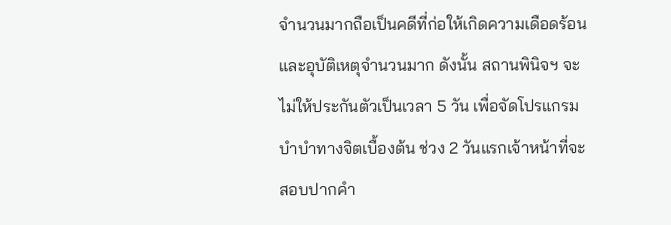จำนวนมากถือเป็นคดีที่ก่อให้เกิดความเดือดร้อนและอุบัติเหตุจำนวนมาก ดังนั้น สถานพินิจฯ จะไม่ให้ประกันตัวเป็นเวลา 5 วัน เพื่อจัดโปรแกรมบำบำทางจิตเบื้องต้น ช่วง 2 วันแรกเจ้าหน้าที่จะสอบปากคำ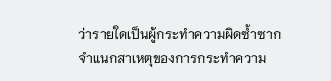ว่ารายใดเป็นผู้กระทำความผิดซ้ำซาก จำแนกสาเหตุของการกระทำความ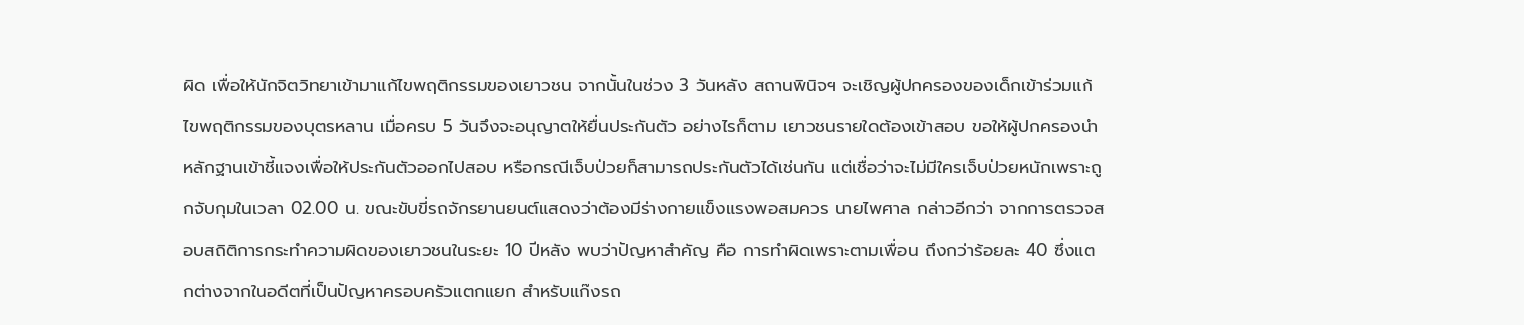ผิด เพื่อให้นักจิตวิทยาเข้ามาแก้ไขพฤติกรรมของเยาวชน จากนั้นในช่วง 3 วันหลัง สถานพินิจฯ จะเชิญผู้ปกครองของเด็กเข้าร่วมแก้ไขพฤติกรรมของบุตรหลาน เมื่อครบ 5 วันจึงจะอนุญาตให้ยื่นประกันตัว อย่างไรก็ตาม เยาวชนรายใดต้องเข้าสอบ ขอให้ผู้ปกครองนำหลักฐานเข้าชี้แจงเพื่อให้ประกันตัวออกไปสอบ หรือกรณีเจ็บป่วยก็สามารถประกันตัวได้เช่นกัน แต่เชื่อว่าจะไม่มีใครเจ็บป่วยหนักเพราะถูกจับกุมในเวลา 02.00 น. ขณะขับขี่รถจักรยานยนต์แสดงว่าต้องมีร่างกายแข็งแรงพอสมควร นายไพศาล กล่าวอีกว่า จากการตรวจสอบสถิติการกระทำความผิดของเยาวชนในระยะ 10 ปีหลัง พบว่าปัญหาสำคัญ คือ การทำผิดเพราะตามเพื่อน ถึงกว่าร้อยละ 40 ซึ่งแตกต่างจากในอดีตที่เป็นปัญหาครอบครัวแตกแยก สำหรับแก๊งรถ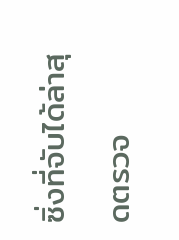ซิ่งที่จับได้ล่าสุดตรวจ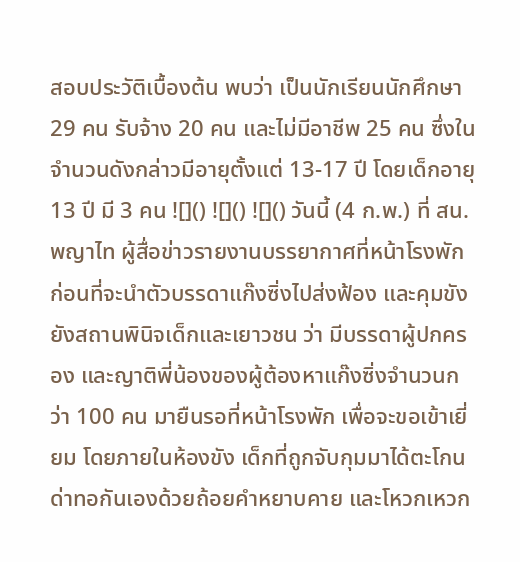สอบประวัติเบื้องต้น พบว่า เป็นนักเรียนนักศึกษา 29 คน รับจ้าง 20 คน และไม่มีอาชีพ 25 คน ซึ่งในจำนวนดังกล่าวมีอายุตั้งแต่ 13-17 ปี โดยเด็กอายุ 13 ปี มี 3 คน ![]() ![]() ![]() วันนี้ (4 ก.พ.) ที่ สน.พญาไท ผู้สื่อข่าวรายงานบรรยากาศที่หน้าโรงพัก ก่อนที่จะนำตัวบรรดาแก๊งซิ่งไปส่งฟ้อง และคุมขังยังสถานพินิจเด็กและเยาวชน ว่า มีบรรดาผู้ปกครอง และญาติพี่น้องของผู้ต้องหาแก๊งซิ่งจำนวนกว่า 100 คน มายืนรอที่หน้าโรงพัก เพื่อจะขอเข้าเยี่ยม โดยภายในห้องขัง เด็กที่ถูกจับกุมมาได้ตะโกนด่าทอกันเองด้วยถ้อยคำหยาบคาย และโหวกเหวก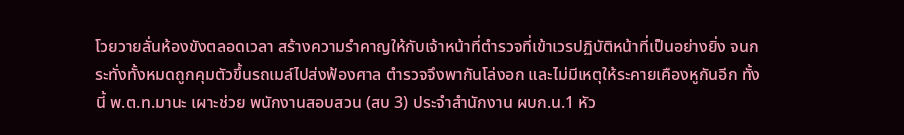โวยวายลั่นห้องขังตลอดเวลา สร้างความรำคาญให้กับเจ้าหน้าที่ตำรวจที่เข้าเวรปฏิบัติหน้าที่เป็นอย่างยิ่ง จนกระทั่งทั้งหมดถูกคุมตัวขึ้นรถเมล์ไปส่งฟ้องศาล ตำรวจจึงพากันโล่งอก และไม่มีเหตุให้ระคายเคืองหูกันอีก ทั้งนี้ พ.ต.ท.มานะ เผาะช่วย พนักงานสอบสวน (สบ 3) ประจำสำนักงาน ผบก.น.1 หัว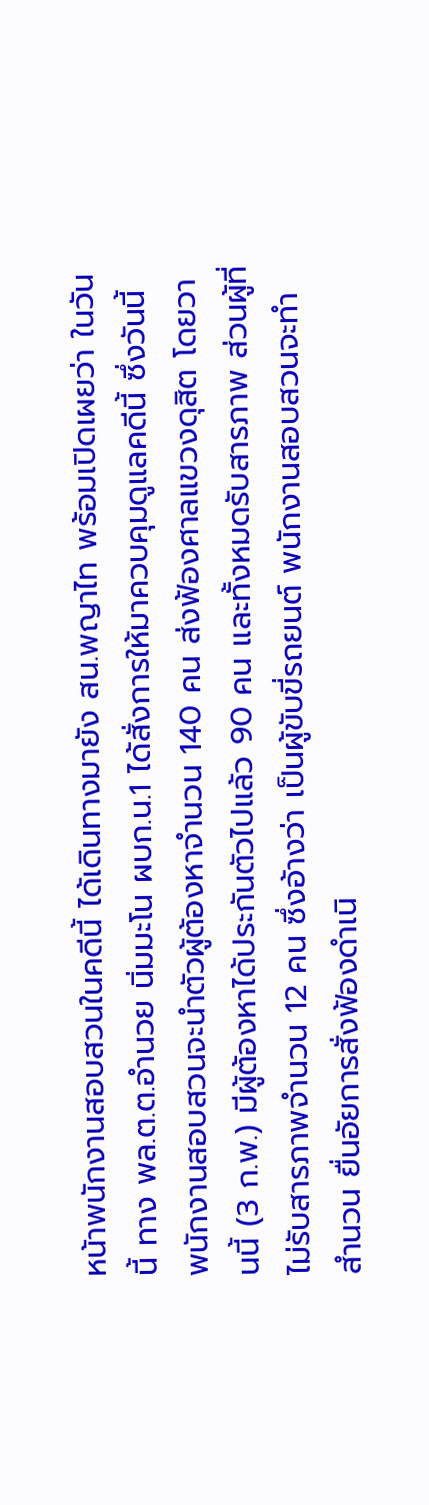หน้าพนักงานสอบสวนในคดีนี้ ได้เดินทางมายัง สน.พญาไท พร้อมเปิดเผยว่า ในวันนี้ ทาง พล.ต.ต.อำนวย นิ่มมะโน ผบก.น.1 ได้สั่งการให้มาควบคุมดูแลคดีนี้ ซึ่งวันนี้ พนักงานสอบสวนจะนำตัวผู้ต้องหาจำนวน 140 คน ส่งฟ้องศาลแขวงดุสิต โดยวานนี้ (3 ก.พ.) มีผู้ต้องหาได้ประกันตัวไปแล้ว 90 คน และทั้งหมดรับสารภาพ ส่วนผู้ที่ไม่รับสารภาพจำนวน 12 คน ซึ่งอ้างว่า เป็นผู้ขับขี่รถยนต์ พนักงานสอบสวนจะทำสำนวน ยื่นอัยการสั่งฟ้องดำเนิ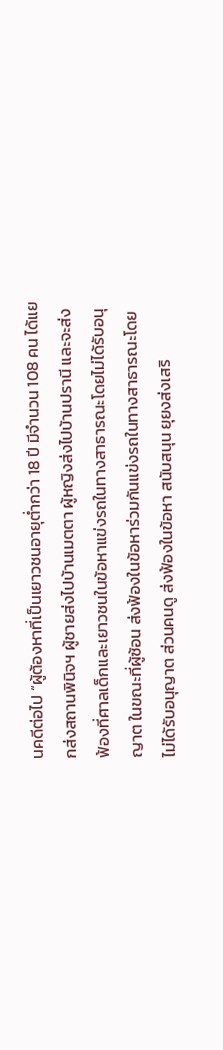นคดีต่อไป “ผู้ต้องหาที่เป็นเยาวชนอายุต่ำกว่า 18 ปี มีจำนวน 108 คน ได้แยกส่งสถานพินิจฯ ผู้ชายส่งไปบ้านเมตตา ผู้หญิงส่งไปบ้านปรานี และจะส่งฟ้องที่ศาลเด็กและเยาวชนในข้อหาแข่งรถในทางสาธารณะโดยไม่ได้รับอนุญาต ในขณะที่ผู้ซ้อน ส่งฟ้องในข้อหาร่วมกันแข่งรถในทางสาธารณะโดยไม่ได้รับอนุญาต ส่วนคนดู ส่งฟ้องในข้อหา สนับสนุน ยุยงส่งเสริ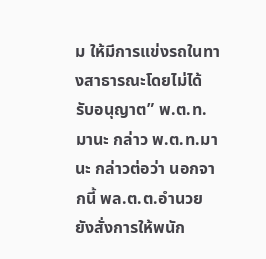ม ให้มีการแข่งรถในทางสาธารณะโดยไม่ได้รับอนุญาต” พ.ต.ท.มานะ กล่าว พ.ต.ท.มานะ กล่าวต่อว่า นอกจากนี้ พล.ต.ต.อำนวย ยังสั่งการให้พนัก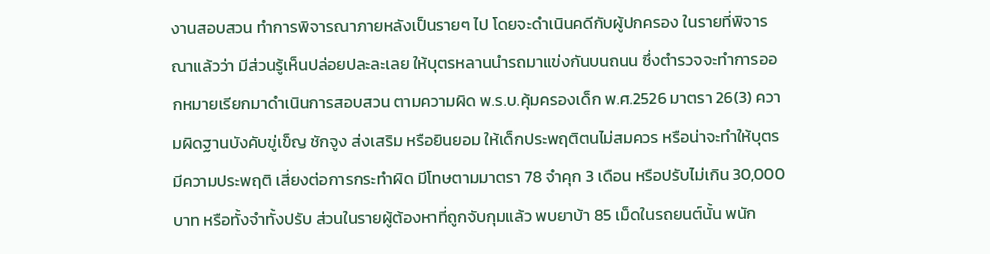งานสอบสวน ทำการพิจารณาภายหลังเป็นรายๆ ไป โดยจะดำเนินคดีกับผู้ปกครอง ในรายที่พิจารณาแล้วว่า มีส่วนรู้เห็นปล่อยปละละเลย ให้บุตรหลานนำรถมาแข่งกันบนถนน ซึ่งตำรวจจะทำการออกหมายเรียกมาดำเนินการสอบสวน ตามความผิด พ.ร.บ.คุ้มครองเด็ก พ.ศ.2526 มาตรา 26(3) ความผิดฐานบังคับขู่เข็ญ ชักจูง ส่งเสริม หรือยินยอม ให้เด็กประพฤติตนไม่สมควร หรือน่าจะทำให้บุตรมีความประพฤติ เสี่ยงต่อการกระทำผิด มีโทษตามมาตรา 78 จำคุก 3 เดือน หรือปรับไม่เกิน 30,000 บาท หรือทั้งจำทั้งปรับ ส่วนในรายผู้ต้องหาที่ถูกจับกุมแล้ว พบยาบ้า 85 เม็ดในรถยนต์นั้น พนัก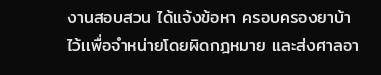งานสอบสวน ได้แจ้งข้อหา ครอบครองยาบ้าไว้เเพื่อจำหน่ายโดยผิดกฎหมาย และส่งศาลอา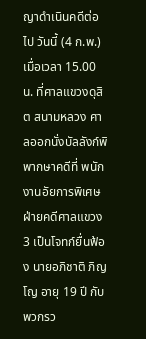ญาดำเนินคดีต่อไป วันนี้ (4 ก.พ.) เมื่อเวลา 15.00 น. ที่ศาลแขวงดุสิต สนามหลวง ศาลออกนั่งบัลลังก์พิพากษาคดีที่ พนักงานอัยการพิเศษฝ่ายคดีศาลแขวง 3 เป็นโจทก์ยื่นฟ้อง นายอภิชาติ ภิญโญ อายุ 19 ปี กับพวกรว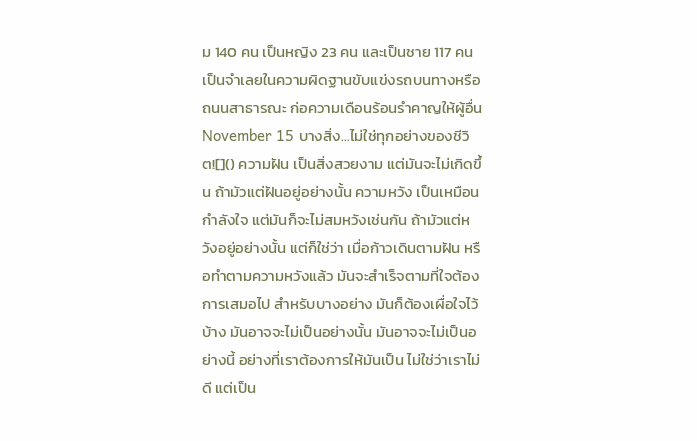ม 140 คน เป็นหญิง 23 คน และเป็นชาย 117 คน เป็นจำเลยในความผิดฐานขับแข่งรถบนทางหรือถนนสาธารณะ ก่อความเดือนร้อนรำคาญให้ผู้อื่น November 15 บางสิ่ง...ไม่ใช่ทุกอย่างของชีวิต![]() ความฝัน เป็นสิ่งสวยงาม แต่มันจะไม่เกิดขึ้น ถ้ามัวแต่ฝันอยู่อย่างนั้น ความหวัง เป็นเหมือนกำลังใจ แต่มันก็จะไม่สมหวังเช่นกัน ถ้ามัวแต่หวังอยู่อย่างนั้น แต่ก็ใช่ว่า เมื่อก้าวเดินตามฝัน หรือทำตามความหวังแล้ว มันจะสำเร็จตามที่ใจต้องการเสมอไป สำหรับบางอย่าง มันก็ต้องเผื่อใจไว้บ้าง มันอาจจะไม่เป็นอย่างนั้น มันอาจจะไม่เป็นอย่างนี้ อย่างที่เราต้องการให้มันเป็น ไม่ใช่ว่าเราไม่ดี แต่เป็น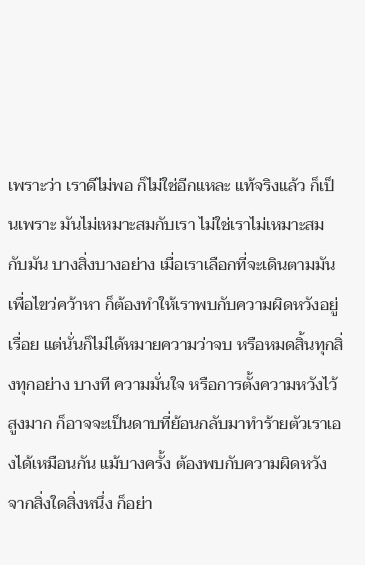เพราะว่า เราดีไม่พอ ก็ไม่ใช่อีกแหละ แท้จริงแล้ว ก็เป็นเพราะ มันไม่เหมาะสมกับเรา ไม่ใช่เราไม่เหมาะสมกับมัน บางสิ่งบางอย่าง เมื่อเราเลือกที่จะเดินตามมัน เพื่อไขว่คว้าหา ก็ต้องทำให้เราพบกับความผิดหวังอยู่เรื่อย แต่นั่นก็ไม่ได้หมายความว่าจบ หรือหมดสิ้นทุกสิ่งทุกอย่าง บางที ความมั่นใจ หรือการตั้งความหวังไว้สูงมาก ก็อาจจะเป็นดาบที่ย้อนกลับมาทำร้ายตัวเราเองได้เหมือนกัน แม้บางครั้ง ต้องพบกับความผิดหวังจากสิ่งใดสิ่งหนึ่ง ก็อย่า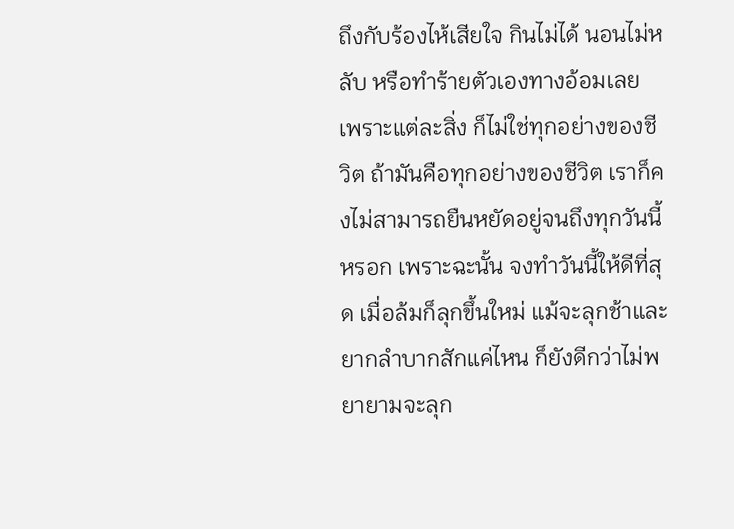ถึงกับร้องไห้เสียใจ กินไม่ได้ นอนไม่หลับ หรือทำร้ายตัวเองทางอ้อมเลย เพราะแต่ละสิ่ง ก็ไม่ใช่ทุกอย่างของชีวิต ถ้ามันคือทุกอย่างของชีวิต เราก็คงไม่สามารถยืนหยัดอยู่จนถึงทุกวันนี้หรอก เพราะฉะนั้น จงทำวันนี้ให้ดีที่สุด เมื่อล้มก็ลุกขึ้นใหม่ แม้จะลุกช้าและยากลำบากสักแค่ไหน ก็ยังดีกว่าไม่พยายามจะลุก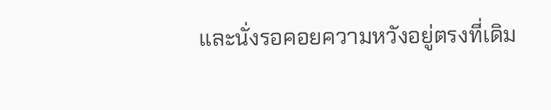และนั่งรอคอยความหวังอยู่ตรงที่เดิม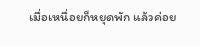เมื่อเหนื่อยก็หยุดพัก แล้วค่อย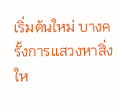เริ่มต้นใหม่ บางครั้งการแสวงหาสิ่งให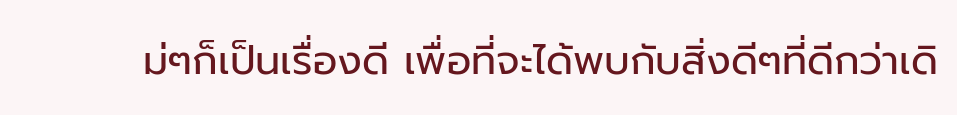ม่ๆก็เป็นเรื่องดี เพื่อที่จะได้พบกับสิ่งดีๆที่ดีกว่าเดิ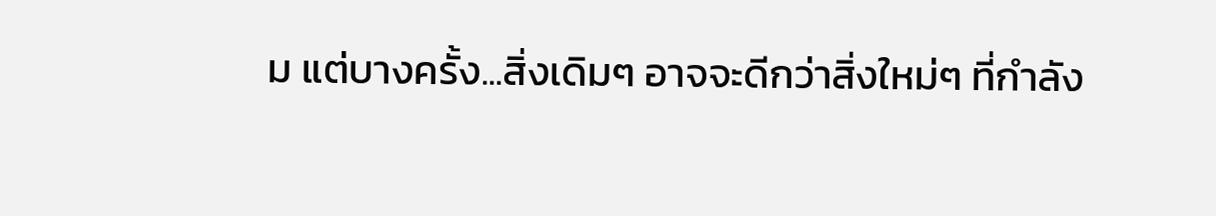ม แต่บางครั้ง...สิ่งเดิมๆ อาจจะดีกว่าสิ่งใหม่ๆ ที่กำลัง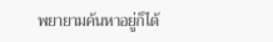พยายามค้นหาอยู่ก็ได้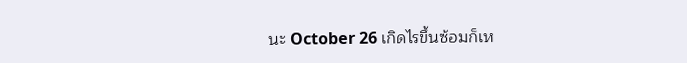นะ October 26 เกิดไรขึ้นซ้อมก็เห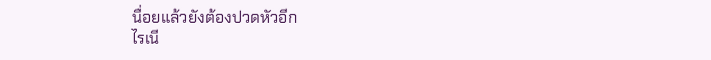นื่อยแล้วยังต้องปวดหัวอีก
ไรเนี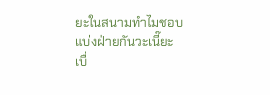ยะในสนามทำไมชอบแบ่งฝ่ายกันวะเนี๊ยะ
เบื่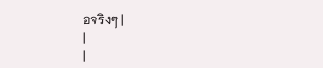อจริงๆ |
|
|